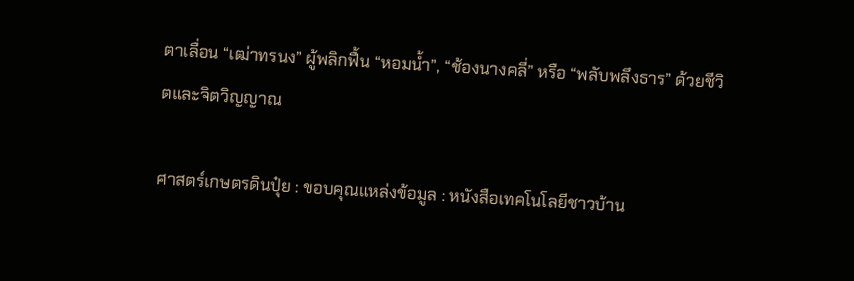ตาเลื่อน “เฒ่าทรนง” ผู้พลิกฟื้น “หอมน้ำ”, “ช้องนางคลี่” หรือ “พลับพลึงธาร” ด้วยชีวิตและจิตวิญญาณ

ศาสตร์เกษตรดินปุ๋ย : ขอบคุณแหล่งข้อมูล : หนังสือเทคโนโลยีชาวบ้าน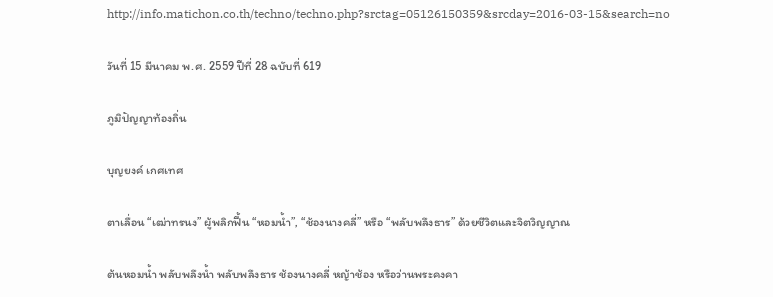http://info.matichon.co.th/techno/techno.php?srctag=05126150359&srcday=2016-03-15&search=no

วันที่ 15 มีนาคม พ.ศ. 2559 ปีที่ 28 ฉบับที่ 619

ภูมิปัญญาท้องถิ่น

บุญยงค์ เกศเทศ

ตาเลื่อน “เฒ่าทรนง” ผู้พลิกฟื้น “หอมน้ำ”, “ช้องนางคลี่” หรือ “พลับพลึงธาร” ด้วยชีวิตและจิตวิญญาณ

ต้นหอมน้ำ พลับพลึงน้ำ พลับพลึงธาร ช้องนางคลี่ หญ้าช้อง หรือว่านพระคงคา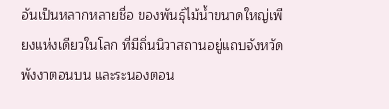อันเป็นหลากหลายชื่อ ของพันธุ์ไม้น้ำขนาดใหญ่เพียงแห่งเดียวในโลก ที่มีถิ่นนิวาสถานอยู่แถบจังหวัดพังงาตอนบน และระนองตอน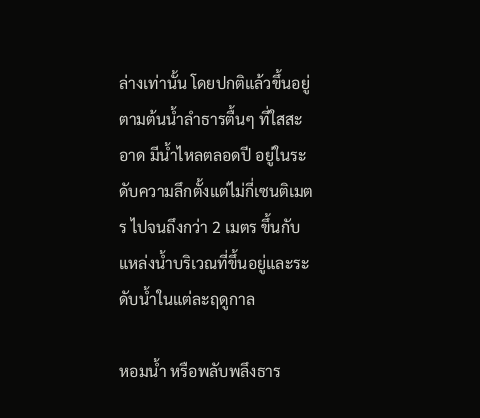ล่างเท่านั้น โดยปกติแล้วขึ้นอยู่ตามต้นน้ำลำธารตื้นๆ ที่ใสสะอาด มีน้ำไหลตลอดปี อยู่ในระดับความลึกตั้งแต่ไม่กี่เซนติเมตร ไปจนถึงกว่า 2 เมตร ขึ้นกับแหล่งน้ำบริเวณที่ขึ้นอยู่และระดับน้ำในแต่ละฤดูกาล

หอมน้ำ หรือพลับพลึงธาร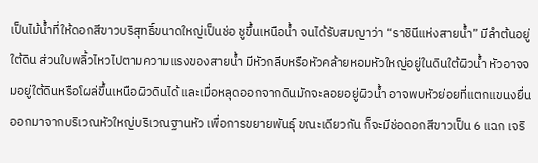เป็นไม้น้ำที่ให้ดอกสีขาวบริสุทธิ์ขนาดใหญ่เป็นช่อ ชูขึ้นเหนือน้ำ จนได้รับสมญาว่า “ราชินีแห่งสายน้ำ” มีลำต้นอยู่ใต้ดิน ส่วนใบพลิ้วไหวไปตามความแรงของสายน้ำ มีหัวกลีบหรือหัวคล้ายหอมหัวใหญ่อยู่ในดินใต้ผิวน้ำ หัวอาจจมอยู่ใต้ดินหรือโผล่ขึ้นเหนือผิวดินได้ และเมื่อหลุดออกจากดินมักจะลอยอยู่ผิวน้ำ อาจพบหัวย่อยที่แตกแขนงยื่นออกมาจากบริเวณหัวใหญ่บริเวณฐานหัว เพื่อการขยายพันธุ์ ขณะเดียวกัน ก็จะมีช่อดอกสีขาวเป็น 6 แฉก เจริ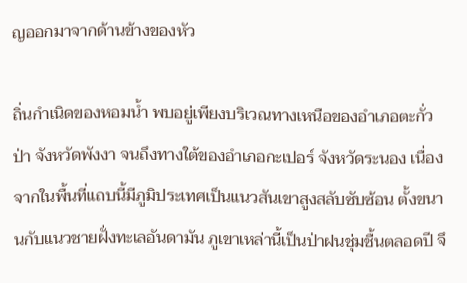ญออกมาจากด้านข้างของหัว

ถิ่นกำเนิดของหอมน้ำ พบอยู่เพียงบริเวณทางเหนือของอำเภอตะกั่วป่า จังหวัดพังงา จนถึงทางใต้ของอำเภอกะเปอร์ จังหวัดระนอง เนื่องจากในพื้นที่แถบนี้มีภูมิประเทศเป็นแนวสันเขาสูงสลับซับซ้อน ตั้งขนานกับแนวชายฝั่งทะเลอันดามัน ภูเขาเหล่านี้เป็นป่าฝนชุ่มชื้นตลอดปี จึ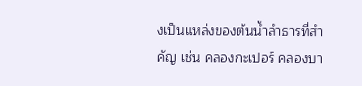งเป็นแหล่งของต้นน้ำลำธารที่สำคัญ เช่น คลองกะเปอร์ คลองบา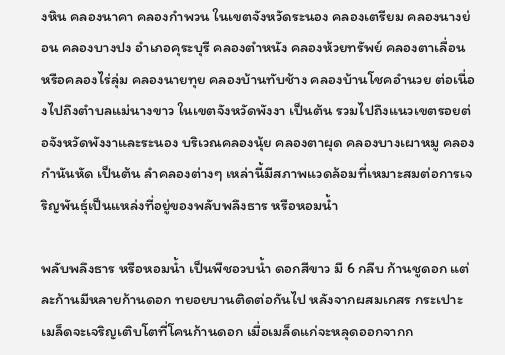งหิน คลองนาคา คลองกำพวน ในเขตจังหวัดระนอง คลองเตรียม คลองนางย่อน คลองบางปง อำเภอคุระบุรี คลองตำหนัง คลองห้วยทรัพย์ คลองตาเลื่อน หรือคลองไร่ลุ่ม คลองนายทุย คลองบ้านทับช้าง คลองบ้านโชคอำนวย ต่อเนื่องไปถึงตำบลแม่นางขาว ในเขตจังหวัดพังงา เป็นต้น รวมไปถึงแนวเขตรอยต่อจังหวัดพังงาและระนอง บริเวณคลองนุ้ย คลองตาผุด คลองบางเผาหมู คลองกำนันหัด เป็นต้น ลำคลองต่างๆ เหล่านี้มีสภาพแวดล้อมที่เหมาะสมต่อการเจริญพันธุ์เป็นแหล่งที่อยู่ของพลับพลึงธาร หรือหอมน้ำ

พลับพลึงธาร หรือหอมน้ำ เป็นพืชอวบน้ำ ดอกสีขาว มี 6 กลีบ ก้านชูดอก แต่ละก้านมีหลายก้านดอก ทยอยบานติดต่อกันไป หลังจากผสมเกสร กระเปาะเมล็ดจะเจริญเติบโตที่โคนก้านดอก เมื่อเมล็ดแก่จะหลุดออกจากก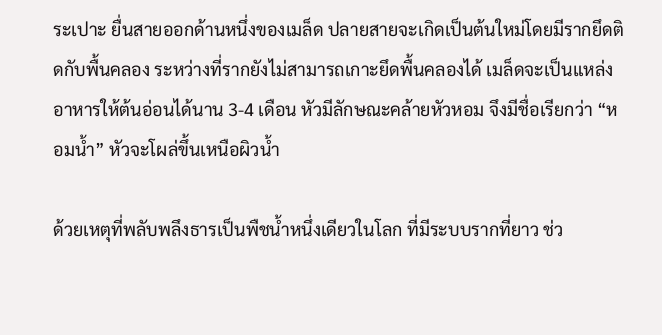ระเปาะ ยื่นสายออกด้านหนึ่งของเมล็ด ปลายสายจะเกิดเป็นต้นใหม่โดยมีรากยึดติดกับพื้นคลอง ระหว่างที่รากยังไม่สามารถเกาะยึดพื้นคลองได้ เมล็ดจะเป็นแหล่งอาหารให้ต้นอ่อนได้นาน 3-4 เดือน หัวมีลักษณะคล้ายหัวหอม จึงมีชื่อเรียกว่า “หอมน้ำ” หัวจะโผล่ขึ้นเหนือผิวน้ำ

ด้วยเหตุที่พลับพลึงธารเป็นพืชน้ำหนึ่งเดียวในโลก ที่มีระบบรากที่ยาว ช่ว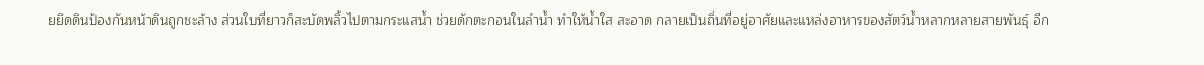ยยึดดินป้องกันหน้าดินถูกชะล้าง ส่วนใบที่ยาวก็สะบัดพลิ้วไปตามกระแสน้ำ ช่วยดักตะกอนในลำน้ำ ทำให้น้ำใส สะอาด กลายเป็นถิ่นที่อยู่อาศัยและแหล่งอาหารของสัตว์น้ำหลากหลายสายพันธุ์ อีก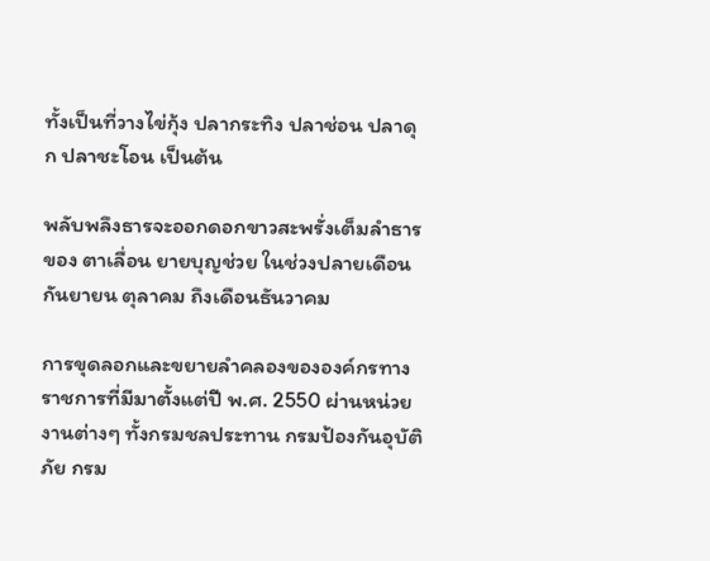ทั้งเป็นที่วางไข่กุ้ง ปลากระทิง ปลาช่อน ปลาดุก ปลาชะโอน เป็นต้น

พลับพลึงธารจะออกดอกขาวสะพรั่งเต็มลำธารของ ตาเลื่อน ยายบุญช่วย ในช่วงปลายเดือนกันยายน ตุลาคม ถึงเดือนธันวาคม

การขุดลอกและขยายลำคลองขององค์กรทางราชการที่มีมาตั้งแต่ปี พ.ศ. 2550 ผ่านหน่วยงานต่างๆ ทั้งกรมชลประทาน กรมป้องกันอุบัติภัย กรม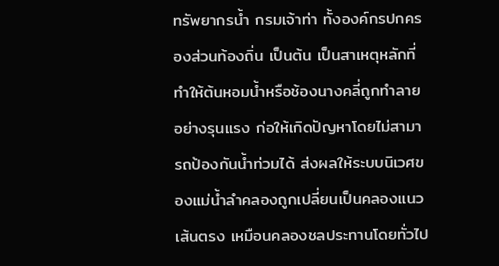ทรัพยากรน้ำ กรมเจ้าท่า ทั้งองค์กรปกครองส่วนท้องถิ่น เป็นต้น เป็นสาเหตุหลักที่ทำให้ต้นหอมน้ำหรือช้องนางคลี่ถูกทำลายอย่างรุนแรง ก่อให้เกิดปัญหาโดยไม่สามารถป้องกันน้ำท่วมได้ ส่งผลให้ระบบนิเวศของแม่น้ำลำคลองถูกเปลี่ยนเป็นคลองแนวเส้นตรง เหมือนคลองชลประทานโดยทั่วไป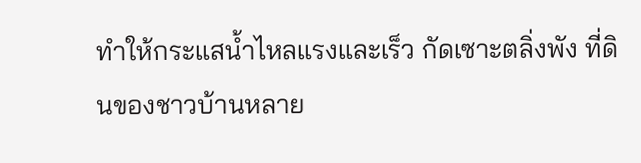ทำให้กระแสน้ำไหลแรงและเร็ว กัดเซาะตลิ่งพัง ที่ดินของชาวบ้านหลาย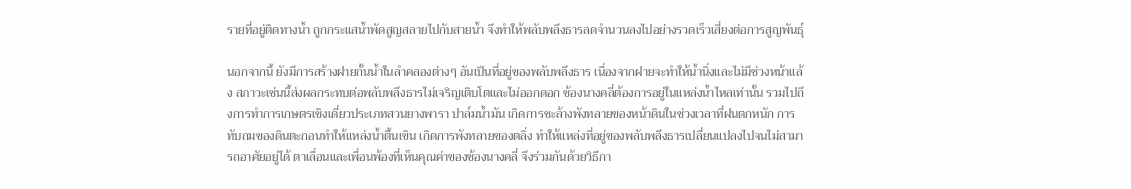รายที่อยู่ติดทางน้ำ ถูกกระแสน้ำพัดสูญสลายไปกับสายน้ำ จึงทำให้พลับพลึงธารลดจำนวนลงไปอย่างรวดเร็วเสี่ยงต่อการสูญพันธุ์

นอกจากนี้ ยังมีการสร้างฝายกั้นน้ำในลำคลองต่างๆ อันเป็นที่อยู่ของพลับพลึงธาร เนื่องจากฝายจะทำให้น้ำนิ่งและไม่มีช่วงหน้าแล้ง สภาวะเช่นนี้ส่งผลกระทบต่อพลับพลึงธารไม่เจริญเติบโตและไม่ออกดอก ช้องนางคลี่ต้องการอยู่ในแหล่งน้ำไหลเท่านั้น รวมไปถึงการทำการเกษตรเชิงเดี่ยวประเภทสวนยางพารา ปาล์มน้ำมัน เกิดการชะล้างพังทลายของหน้าดินในช่วงเวลาที่ฝนตกหนัก การทับถมของดินตะกอนทำให้แหล่งน้ำตื้นเขิน เกิดการพังทลายของตลิ่ง ทำให้แหล่งที่อยู่ของพลับพลึงธารเปลี่ยนแปลงไปจนไม่สามารถอาศัยอยู่ได้ ตาเลื่อนและเพื่อนพ้องที่เห็นคุณค่าของช้องนางคลี่ จึงร่วมกันด้วยวิธีกา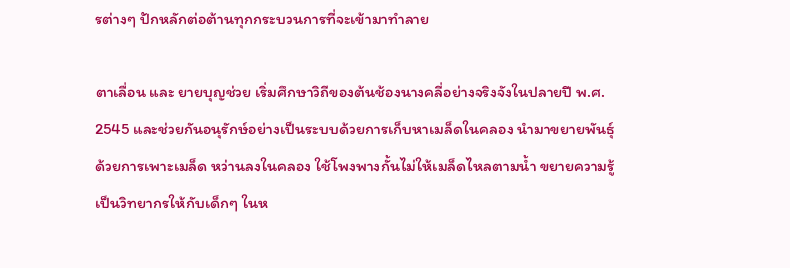รต่างๆ ปักหลักต่อต้านทุกกระบวนการที่จะเข้ามาทำลาย

ตาเลื่อน และ ยายบุญช่วย เริ่มศึกษาวิถีของต้นช้องนางคลี่อย่างจริงจังในปลายปี พ.ศ. 2545 และช่วยกันอนุรักษ์อย่างเป็นระบบด้วยการเก็บหาเมล็ดในคลอง นำมาขยายพันธุ์ด้วยการเพาะเมล็ด หว่านลงในคลอง ใช้โพงพางกั้นไม่ให้เมล็ดไหลตามน้ำ ขยายความรู้เป็นวิทยากรให้กับเด็กๆ ในห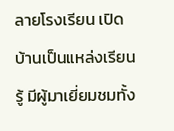ลายโรงเรียน เปิดบ้านเป็นแหล่งเรียนรู้ มีผู้มาเยี่ยมชมทั้ง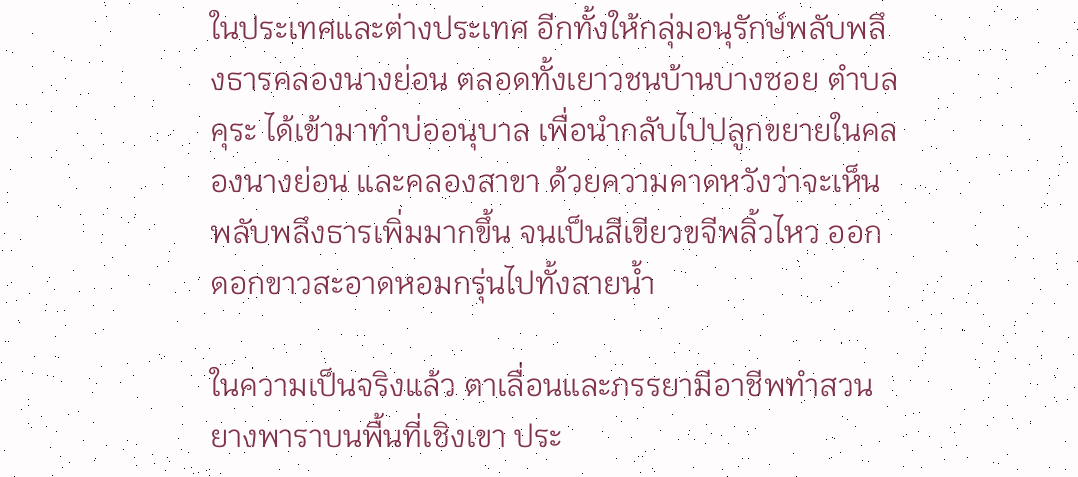ในประเทศและต่างประเทศ อีกทั้งให้กลุ่มอนุรักษ์พลับพลึงธารคลองนางย่อน ตลอดทั้งเยาวชนบ้านบางซอย ตำบลคุระ ได้เข้ามาทำบ่ออนุบาล เพื่อนำกลับไปปลูกขยายในคลองนางย่อน และคลองสาขา ด้วยความคาดหวังว่าจะเห็นพลับพลึงธารเพิ่มมากขึ้น จนเป็นสีเขียวขจีพลิ้วไหว ออกดอกขาวสะอาดหอมกรุ่นไปทั้งสายน้ำ

ในความเป็นจริงแล้ว ตาเลื่อนและภรรยามีอาชีพทำสวนยางพาราบนพื้นที่เชิงเขา ประ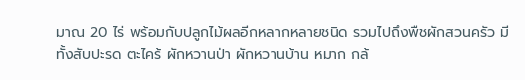มาณ 20 ไร่ พร้อมกับปลูกไม้ผลอีกหลากหลายชนิด รวมไปถึงพืชผักสวนครัว มีทั้งสับปะรด ตะไคร้ ผักหวานป่า ผักหวานบ้าน หมาก กล้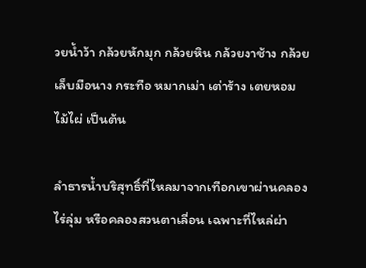วยน้ำว้า กล้วยหักมุก กล้วยหิน กล้วยงาช้าง กล้วยเล็บมือนาง กระทือ หมากเม่า เต่าร้าง เตยหอม ไม้ไผ่ เป็นต้น

ลำธารน้ำบริสุทธิ์ที่ไหลมาจากเทือกเขาผ่านคลองไร่ลุ่ม หรือคลองสวนตาเลื่อน เฉพาะที่ไหล่ผ่า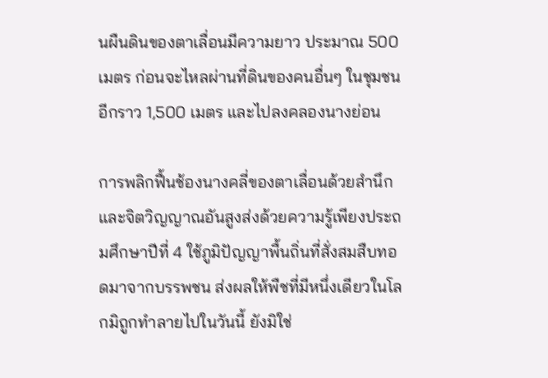นผืนดินของตาเลื่อนมีความยาว ประมาณ 500 เมตร ก่อนจะไหลผ่านที่ดินของคนอื่นๆ ในชุมชนอีกราว 1,500 เมตร และไปลงคลองนางย่อน

การพลิกฟื้นช้องนางคลี่ของตาเลื่อนด้วยสำนึกและจิตวิญญาณอันสูงส่งด้วยความรู้เพียงประถมศึกษาปีที่ 4 ใช้ภูมิปัญญาพื้นถิ่นที่สั่งสมสืบทอดมาจากบรรพชน ส่งผลให้พืชที่มีหนึ่งเดียวในโลกมิถูกทำลายไปในวันนี้ ยังมิใช่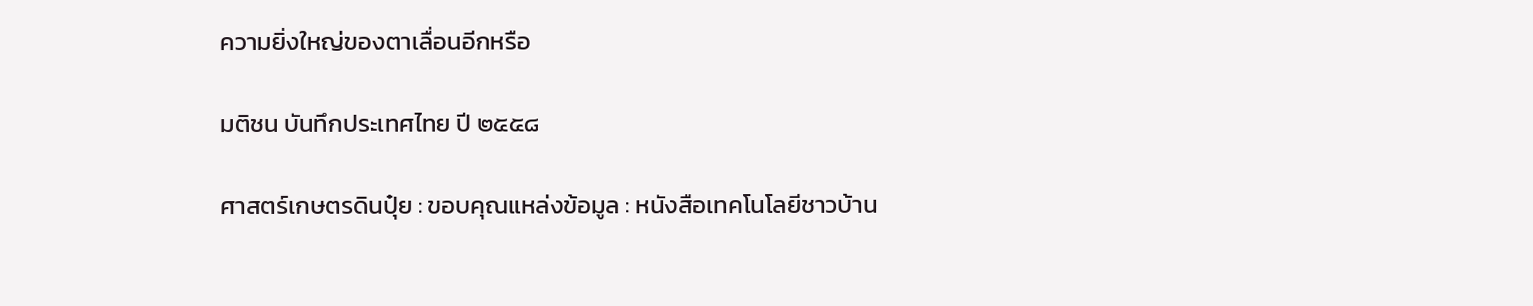ความยิ่งใหญ่ของตาเลื่อนอีกหรือ

มติชน บันทึกประเทศไทย ปี ๒๕๕๘

ศาสตร์เกษตรดินปุ๋ย : ขอบคุณแหล่งข้อมูล : หนังสือเทคโนโลยีชาวบ้าน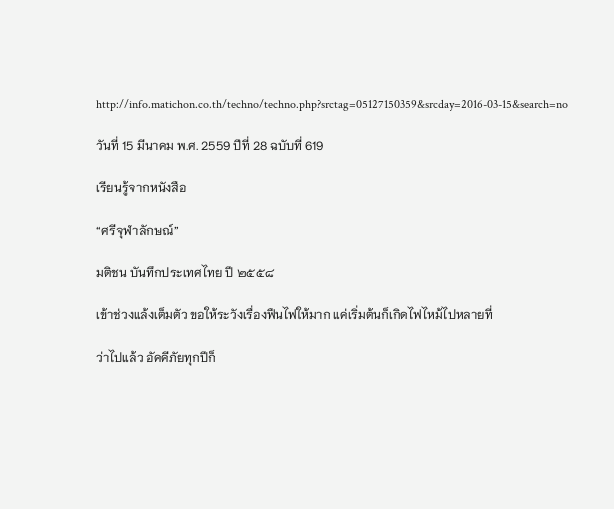http://info.matichon.co.th/techno/techno.php?srctag=05127150359&srcday=2016-03-15&search=no

วันที่ 15 มีนาคม พ.ศ. 2559 ปีที่ 28 ฉบับที่ 619

เรียนรู้จากหนังสือ

“ศรีจุฬาลักษณ์”

มติชน บันทึกประเทศไทย ปี ๒๕๕๘

เข้าช่วงแล้งเต็มตัว ขอให้ระวังเรื่องฟืนไฟให้มาก แค่เริ่มต้นก็เกิดไฟไหม้ไปหลายที่

ว่าไปแล้ว อัคคีภัยทุกปีก็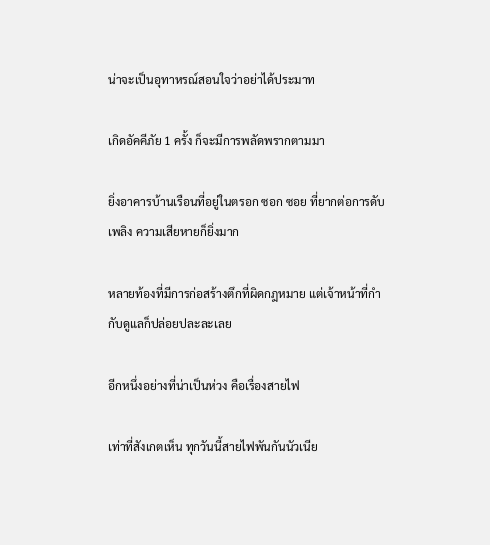น่าจะเป็นอุทาหรณ์สอนใจว่าอย่าได้ประมาท

เกิดอัคคีภัย 1 ครั้ง ก็จะมีการพลัดพรากตามมา

ยิ่งอาคารบ้านเรือนที่อยู่ในตรอก ซอก ซอย ที่ยากต่อการดับเพลิง ความเสียหายก็ยิ่งมาก

หลายท้องที่มีการก่อสร้างตึกที่ผิดกฎหมาย แต่เจ้าหน้าที่กำกับดูแลก็ปล่อยปละละเลย

อีกหนึ่งอย่างที่น่าเป็นห่วง คือเรื่องสายไฟ

เท่าที่สังเกตเห็น ทุกวันนี้สายไฟพันกันนัวเนีย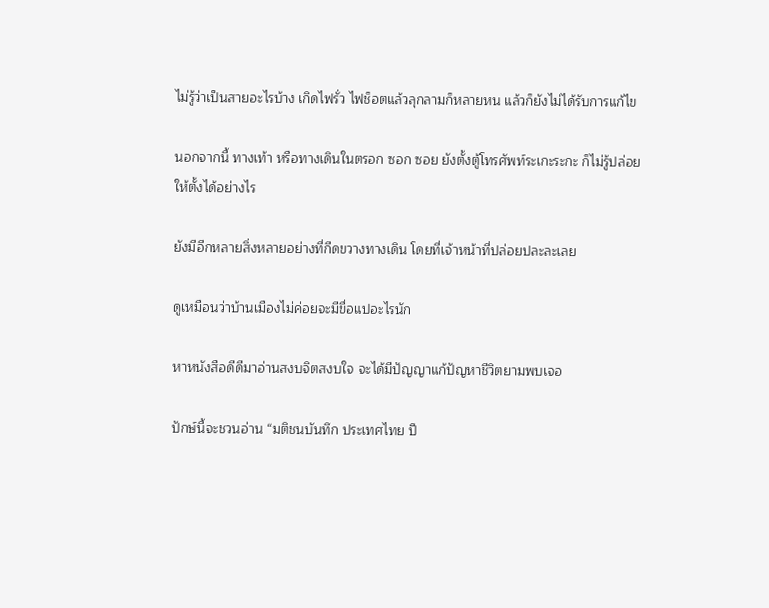ไม่รู้ว่าเป็นสายอะไรบ้าง เกิดไฟรั่ว ไฟช็อตแล้วลุกลามก็หลายหน แล้วก็ยังไม่ได้รับการแก้ไข

นอกจากนี้ ทางเท้า หรือทางเดินในตรอก ซอก ซอย ยังตั้งตู้โทรศัพท์ระเกะระกะ ก็ไม่รู้ปล่อยให้ตั้งได้อย่างไร

ยังมีอีกหลายสิ่งหลายอย่างที่กีดขวางทางเดิน โดยที่เจ้าหน้าที่ปล่อยปละละเลย

ดูเหมือนว่าบ้านเมืองไม่ค่อยจะมีขื่อแปอะไรนัก

หาหนังสือดีดีมาอ่านสงบจิตสงบใจ จะได้มีปัญญาแก้ปัญหาชีวิตยามพบเจอ

ปักษ์นี้จะชวนอ่าน “มติชนบันทึก ประเทศไทย ปี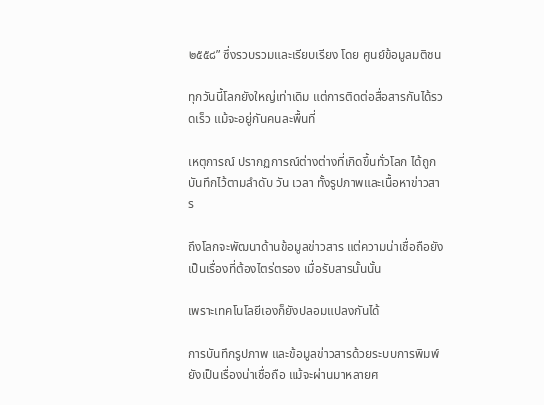๒๕๕๘” ซึ่งรวบรวมและเรียบเรียง โดย ศูนย์ข้อมูลมติชน

ทุกวันนี้โลกยังใหญ่เท่าเดิม แต่การติดต่อสื่อสารกันได้รวดเร็ว แม้จะอยู่กันคนละพื้นที่

เหตุการณ์ ปรากฏการณ์ต่างต่างที่เกิดขึ้นทั่วโลก ได้ถูกบันทึกไว้ตามลำดับ วัน เวลา ทั้งรูปภาพและเนื้อหาข่าวสาร

ถึงโลกจะพัฒนาด้านข้อมูลข่าวสาร แต่ความน่าเชื่อถือยังเป็นเรื่องที่ต้องไตร่ตรอง เมื่อรับสารนั้นนั้น

เพราะเทคโนโลยีเองก็ยังปลอมแปลงกันได้

การบันทึกรูปภาพ และข้อมูลข่าวสารด้วยระบบการพิมพ์ ยังเป็นเรื่องน่าเชื่อถือ แม้จะผ่านมาหลายศ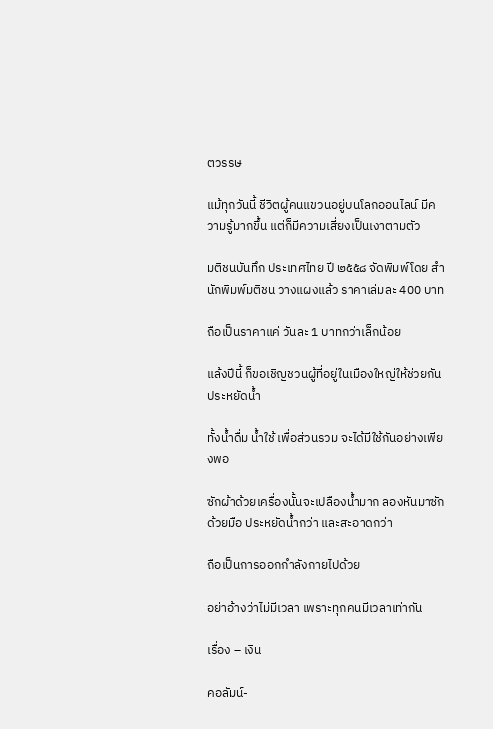ตวรรษ

แม้ทุกวันนี้ ชีวิตผู้คนแขวนอยู่บนโลกออนไลน์ มีความรู้มากขึ้น แต่ก็มีความเสี่ยงเป็นเงาตามตัว

มติชนบันทึก ประเทศไทย ปี ๒๕๕๘ จัดพิมพ์โดย สำนักพิมพ์มติชน วางแผงแล้ว ราคาเล่มละ 400 บาท

ถือเป็นราคาแค่ วันละ 1 บาทกว่าเล็กน้อย

แล้งปีนี้ ก็ขอเชิญชวนผู้ที่อยู่ในเมืองใหญ่ให้ช่วยกันประหยัดน้ำ

ทั้งน้ำดื่ม น้ำใช้ เพื่อส่วนรวม จะได้มีใช้กันอย่างเพียงพอ

ซักผ้าด้วยเครื่องนั้นจะเปลืองน้ำมาก ลองหันมาซักด้วยมือ ประหยัดน้ำกว่า และสะอาดกว่า

ถือเป็นการออกกำลังกายไปด้วย

อย่าอ้างว่าไม่มีเวลา เพราะทุกคนมีเวลาเท่ากัน

เรื่อง – เงิน

คอลัมน์-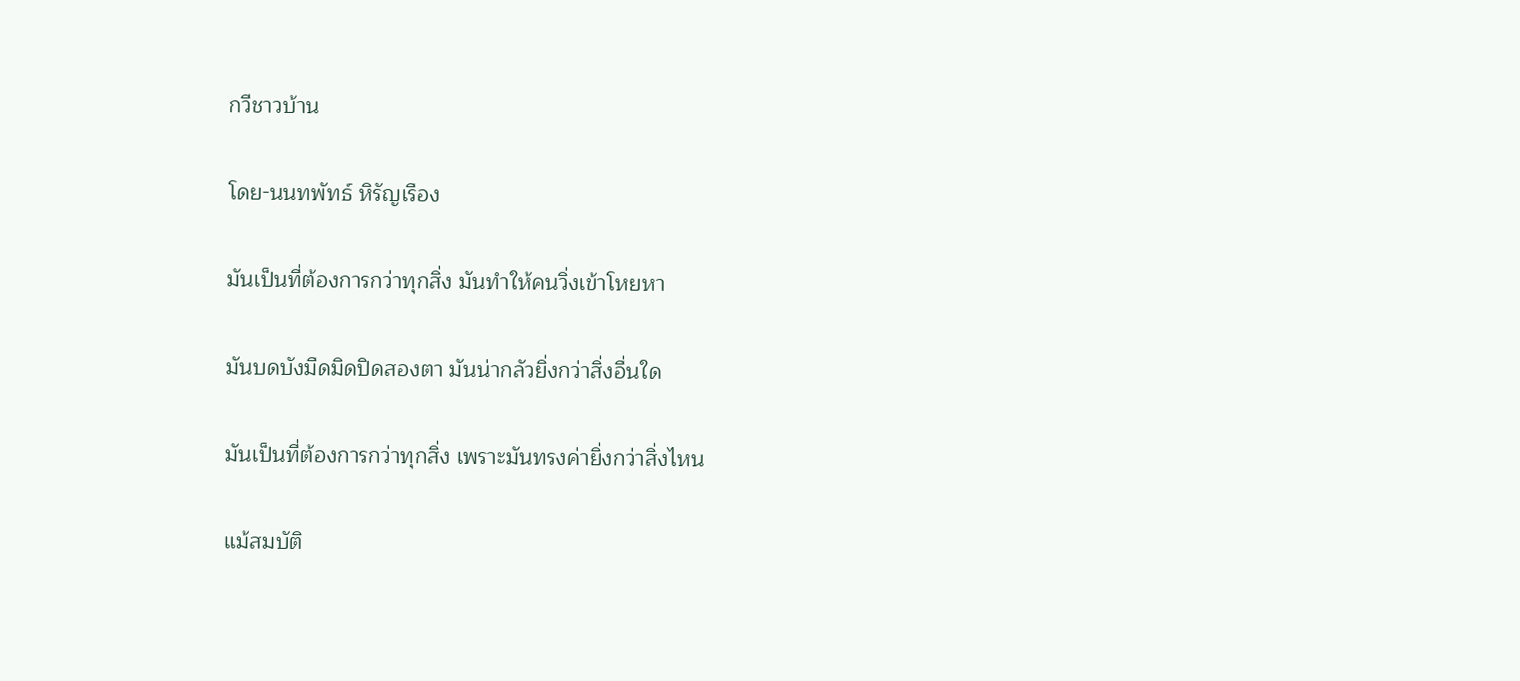กวีชาวบ้าน

โดย-นนทพัทธ์ หิรัญเรือง

มันเป็นที่ต้องการกว่าทุกสิ่ง มันทำให้คนวิ่งเข้าโหยหา

มันบดบังมืดมิดปิดสองตา มันน่ากลัวยิ่งกว่าสิ่งอื่นใด

มันเป็นที่ต้องการกว่าทุกสิ่ง เพราะมันทรงค่ายิ่งกว่าสิ่งไหน

แม้สมบัติ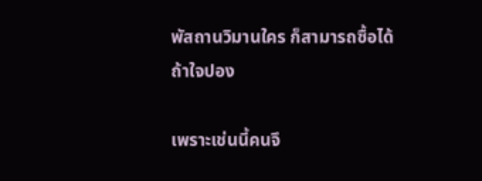พัสถานวิมานใคร ก็สามารถซื้อได้ถ้าใจปอง

เพราะเช่นนี้คนจึ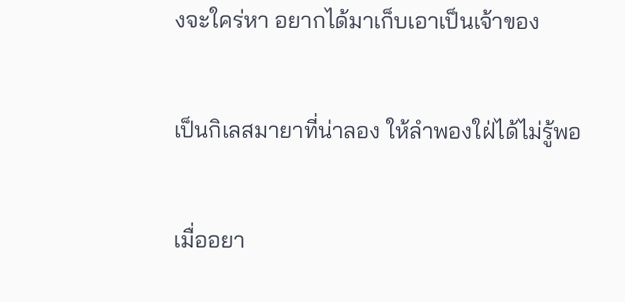งจะใคร่หา อยากได้มาเก็บเอาเป็นเจ้าของ

เป็นกิเลสมายาที่น่าลอง ให้ลำพองใฝ่ได้ไม่รู้พอ

เมื่ออยา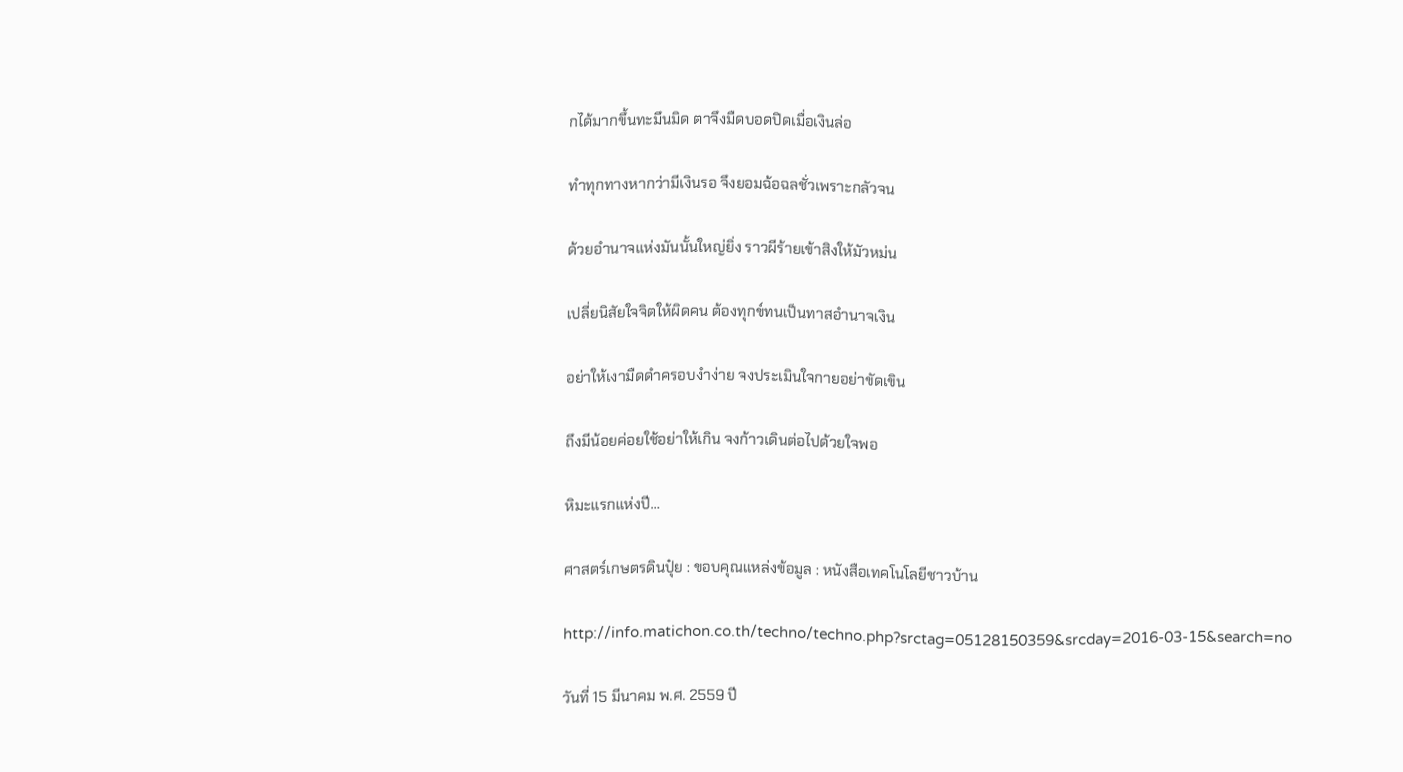กได้มากขึ้นทะมึนมิด ตาจึงมืดบอดปิดเมื่อเงินล่อ

ทำทุกทางหากว่ามีเงินรอ จึงยอมฉ้อฉลชั่วเพราะกลัวจน

ด้วยอำนาจแห่งมันนั้นใหญ่ยิ่ง ราวผีร้ายเข้าสิงให้มัวหม่น

เปลี่ยนิสัยใจจิตให้ผิดคน ต้องทุกข์ทนเป็นทาสอำนาจเงิน

อย่าให้เงามืดดำครอบงำง่าย จงประเมินใจกายอย่าขัดเขิน

ถึงมีน้อยค่อยใช้อย่าให้เกิน จงก้าวเดินต่อไปด้วยใจพอ

หิมะแรกแห่งปี…

ศาสตร์เกษตรดินปุ๋ย : ขอบคุณแหล่งข้อมูล : หนังสือเทคโนโลยีชาวบ้าน

http://info.matichon.co.th/techno/techno.php?srctag=05128150359&srcday=2016-03-15&search=no

วันที่ 15 มีนาคม พ.ศ. 2559 ปี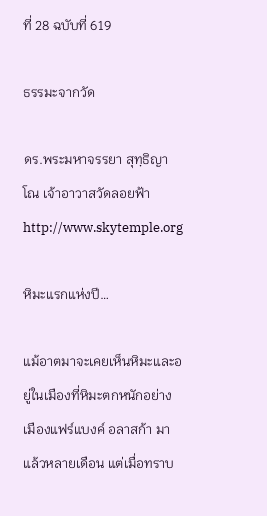ที่ 28 ฉบับที่ 619

ธรรมะจากวัด

ดร.พระมหาจรรยา สุทฺธิญาโณ เจ้าอาวาสวัดลอยฟ้า http://www.skytemple.org

หิมะแรกแห่งปี…

แม้อาตมาจะเคยเห็นหิมะและอยู่ในเมืองที่หิมะตกหนักอย่าง เมืองแฟร์แบงค์ อลาสก้า มาแล้วหลายเดือน แต่เมื่อทราบ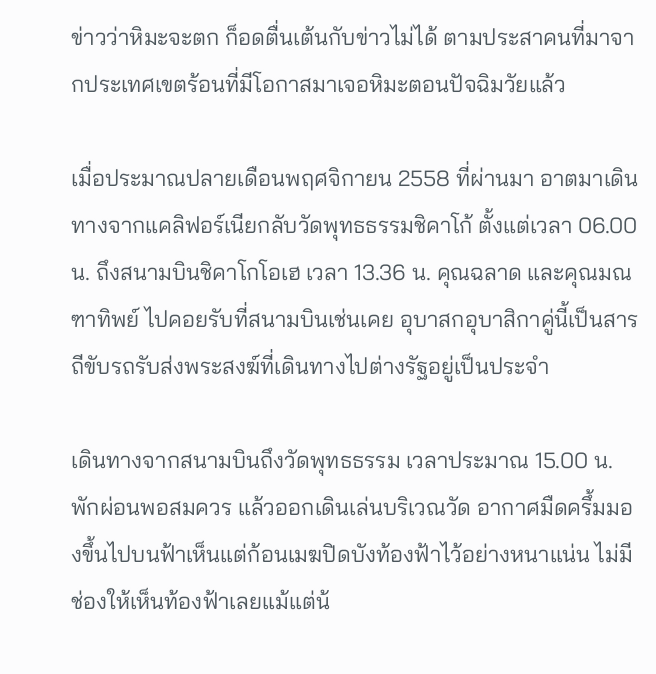ข่าวว่าหิมะจะตก ก็อดตื่นเต้นกับข่าวไม่ได้ ตามประสาคนที่มาจากประเทศเขตร้อนที่มีโอกาสมาเจอหิมะตอนปัจฉิมวัยแล้ว

เมื่อประมาณปลายเดือนพฤศจิกายน 2558 ที่ผ่านมา อาตมาเดินทางจากแคลิฟอร์เนียกลับวัดพุทธธรรมชิคาโก้ ตั้งแต่เวลา 06.00 น. ถึงสนามบินชิคาโกโอเฮ เวลา 13.36 น. คุณฉลาด และคุณมณฑาทิพย์ ไปคอยรับที่สนามบินเช่นเคย อุบาสกอุบาสิกาคู่นี้เป็นสารถีขับรถรับส่งพระสงฆ์ที่เดินทางไปต่างรัฐอยู่เป็นประจำ

เดินทางจากสนามบินถึงวัดพุทธธรรม เวลาประมาณ 15.00 น. พักผ่อนพอสมควร แล้วออกเดินเล่นบริเวณวัด อากาศมืดครึ้มมองขึ้นไปบนฟ้าเห็นแต่ก้อนเมฆปิดบังท้องฟ้าไว้อย่างหนาแน่น ไม่มีช่องให้เห็นท้องฟ้าเลยแม้แต่น้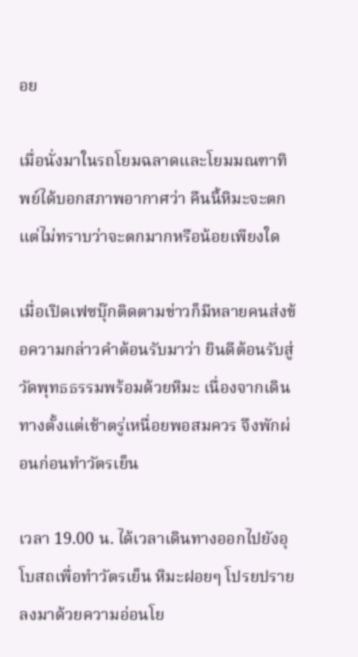อย

เมื่อนั่งมาในรถโยมฉลาดและโยมมณฑาทิพย์ได้บอกสภาพอากาศว่า คืนนี้หิมะจะตก แต่ไม่ทราบว่าจะตกมากหรือน้อยเพียงใด

เมื่อเปิดเฟซบุ๊กติดตามข่าวก็มีหลายคนส่งข้อความกล่าวคำต้อนรับมาว่า ยินดีต้อนรับสู่วัดพุทธธรรมพร้อมด้วยหิมะ เนื่องจากเดินทางตั้งแต่เช้าตรู่เหนื่อยพอสมควร จึงพักผ่อนก่อนทำวัตรเย็น

เวลา 19.00 น. ได้เวลาเดินทางออกไปยังอุโบสถเพื่อทำวัตรเย็น หิมะฝอยๆ โปรยปรายลงมาด้วยความอ่อนโย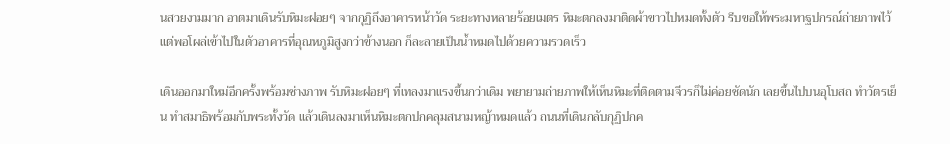นสวยงามมาก อาตมาเดินรับหิมะฝอยๆ จากกุฏิถึงอาคารหน้าวัด ระยะทางหลายร้อยเมตร หิมะตกลงมาติดผ้าขาวไปหมดทั้งตัว รีบขอให้พระมหาฐปกรณ์ถ่ายภาพไว้ แต่พอโผล่เข้าไปในตัวอาคารที่อุณหภูมิสูงกว่าข้างนอก ก็ละลายเป็นน้ำหมดไปด้วยความรวดเร็ว

เดินออกมาใหม่อีกครั้งพร้อมช่างภาพ รับหิมะฝอยๆ ที่เทลงมาแรงขึ้นกว่าเดิม พยายามถ่ายภาพให้เห็นหิมะที่ติดตามจีวรก็ไม่ค่อยชัดนัก เลยขึ้นไปบนอุโบสถ ทำวัตรเย็น ทำสมาธิพร้อมกับพระทั้งวัด แล้วเดินลงมาเห็นหิมะตกปกคลุมสนามหญ้าหมดแล้ว ถนนที่เดินกลับกุฏิปกค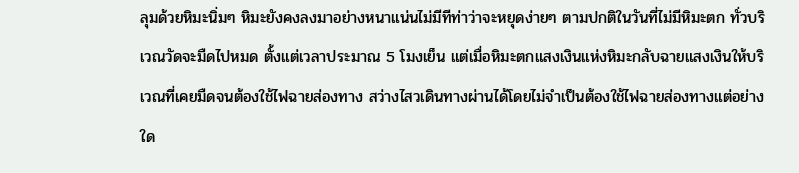ลุมด้วยหิมะนิ่มๆ หิมะยังคงลงมาอย่างหนาแน่นไม่มีทีท่าว่าจะหยุดง่ายๆ ตามปกติในวันที่ไม่มีหิมะตก ทั่วบริเวณวัดจะมืดไปหมด ตั้งแต่เวลาประมาณ 5 โมงเย็น แต่เมื่อหิมะตกแสงเงินแห่งหิมะกลับฉายแสงเงินให้บริเวณที่เคยมืดจนต้องใช้ไฟฉายส่องทาง สว่างไสวเดินทางผ่านได้โดยไม่จำเป็นต้องใช้ไฟฉายส่องทางแต่อย่างใด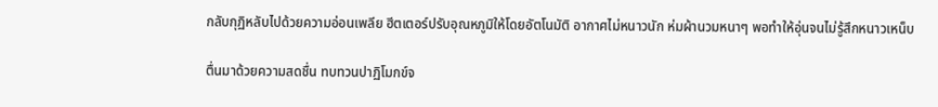กลับกุฏิหลับไปด้วยความอ่อนเพลีย ฮีตเตอร์ปรับอุณหภูมิให้โดยอัตโนมัติ อากาศไม่หนาวนัก ห่มผ้านวมหนาๆ พอทำให้อุ่นจนไม่รู้สึกหนาวเหน็บ

ตื่นมาด้วยความสดชื่น ทบทวนปาฏิโมกข์จ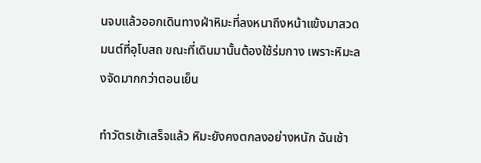นจบแล้วออกเดินทางฝ่าหิมะที่ลงหนาถึงหน้าแข้งมาสวดมนต์ที่อุโบสถ ขณะที่เดินมานั้นต้องใช้ร่มกาง เพราะหิมะลงจัดมากกว่าตอนเย็น

ทำวัตรเช้าเสร็จแล้ว หิมะยังคงตกลงอย่างหนัก ฉันเช้า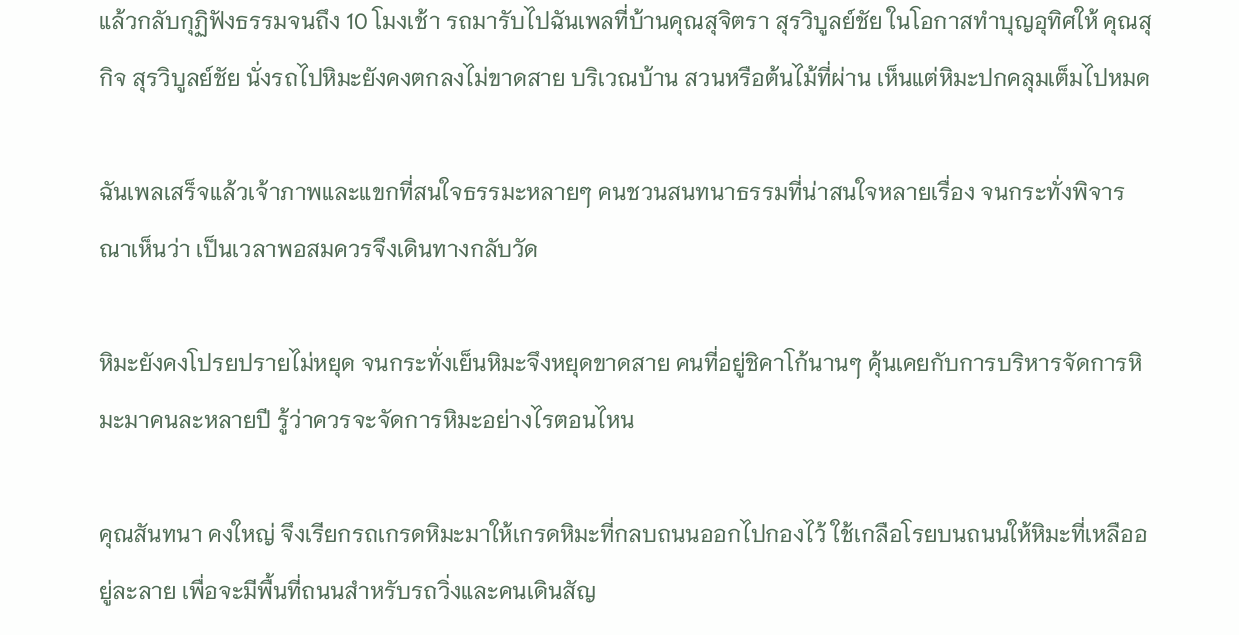แล้วกลับกุฏิฟังธรรมจนถึง 10 โมงเช้า รถมารับไปฉันเพลที่บ้านคุณสุจิตรา สุรวิบูลย์ชัย ในโอกาสทำบุญอุทิศให้ คุณสุกิจ สุรวิบูลย์ชัย นั่งรถไปหิมะยังคงตกลงไม่ขาดสาย บริเวณบ้าน สวนหรือต้นไม้ที่ผ่าน เห็นแต่หิมะปกคลุมเต็มไปหมด

ฉันเพลเสร็จแล้วเจ้าภาพและแขกที่สนใจธรรมะหลายๆ คนชวนสนทนาธรรมที่น่าสนใจหลายเรื่อง จนกระทั่งพิจารณาเห็นว่า เป็นเวลาพอสมควรจึงเดินทางกลับวัด

หิมะยังคงโปรยปรายไม่หยุด จนกระทั่งเย็นหิมะจึงหยุดขาดสาย คนที่อยู่ชิคาโก้นานๆ คุ้นเคยกับการบริหารจัดการหิมะมาคนละหลายปี รู้ว่าควรจะจัดการหิมะอย่างไรตอนไหน

คุณสันทนา คงใหญ่ จึงเรียกรถเกรดหิมะมาให้เกรดหิมะที่กลบถนนออกไปกองไว้ ใช้เกลือโรยบนถนนให้หิมะที่เหลืออยู่ละลาย เพื่อจะมีพื้นที่ถนนสำหรับรถวิ่งและคนเดินสัญ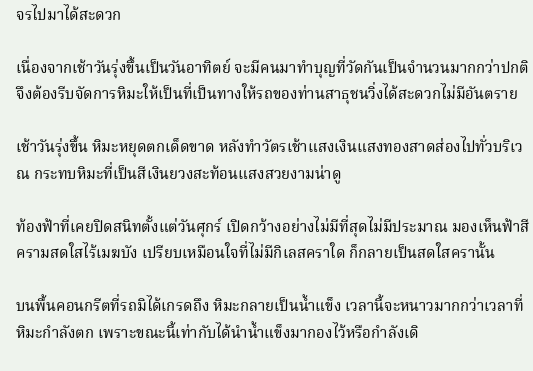จรไปมาได้สะดวก

เนื่องจากเช้าวันรุ่งขึ้นเป็นวันอาทิตย์ จะมีคนมาทำบุญที่วัดกันเป็นจำนวนมากกว่าปกติ จึงต้องรีบจัดการหิมะให้เป็นที่เป็นทางให้รถของท่านสาธุชนวิ่งได้สะดวกไม่มีอันตราย

เช้าวันรุ่งขึ้น หิมะหยุดตกเด็ดขาด หลังทำวัตรเช้าแสงเงินแสงทองสาดส่องไปทั่วบริเวณ กระทบหิมะที่เป็นสีเงินยวงสะท้อนแสงสวยงามน่าดู

ท้องฟ้าที่เคยปิดสนิทตั้งแต่วันศุกร์ เปิดกว้างอย่างไม่มีที่สุดไม่มีประมาณ มองเห็นฟ้าสีครามสดใสไร้เมฆบัง เปรียบเหมือนใจที่ไม่มีกิเลสคราใด ก็กลายเป็นสดใสครานั้น

บนพื้นคอนกรีตที่รถมิได้เกรดถึง หิมะกลายเป็นน้ำแข็ง เวลานี้จะหนาวมากกว่าเวลาที่หิมะกำลังตก เพราะขณะนี้เท่ากับได้นำน้ำแข็งมากองไว้หรือกำลังเดิ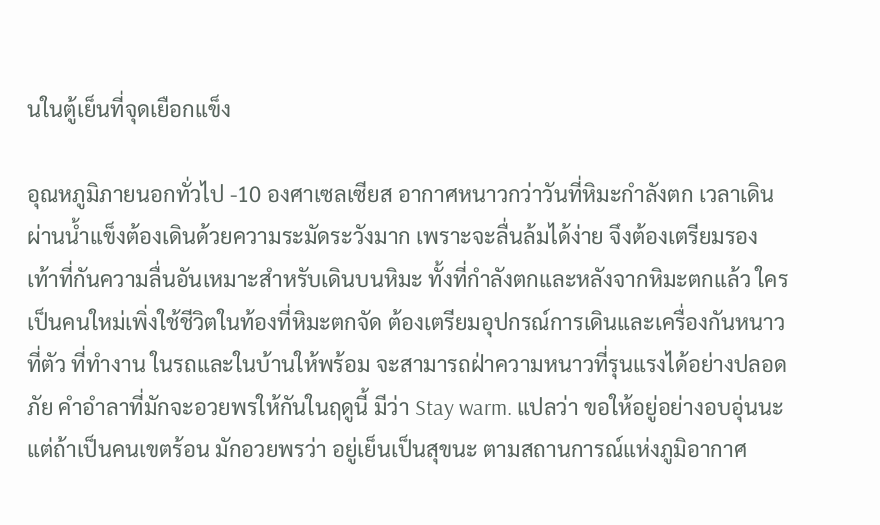นในตู้เย็นที่จุดเยือกแข็ง

อุณหภูมิภายนอกทั่วไป -10 องศาเซลเซียส อากาศหนาวกว่าวันที่หิมะกำลังตก เวลาเดินผ่านน้ำแข็งต้องเดินด้วยความระมัดระวังมาก เพราะจะลื่นล้มได้ง่าย จึงต้องเตรียมรองเท้าที่กันความลื่นอันเหมาะสำหรับเดินบนหิมะ ทั้งที่กำลังตกและหลังจากหิมะตกแล้ว ใครเป็นคนใหม่เพิ่งใช้ชีวิตในท้องที่หิมะตกจัด ต้องเตรียมอุปกรณ์การเดินและเครื่องกันหนาวที่ตัว ที่ทำงาน ในรถและในบ้านให้พร้อม จะสามารถฝ่าความหนาวที่รุนแรงได้อย่างปลอดภัย คำอำลาที่มักจะอวยพรให้กันในฤดูนี้ มีว่า Stay warm. แปลว่า ขอให้อยู่อย่างอบอุ่นนะ แต่ถ้าเป็นคนเขตร้อน มักอวยพรว่า อยู่เย็นเป็นสุขนะ ตามสถานการณ์แห่งภูมิอากาศ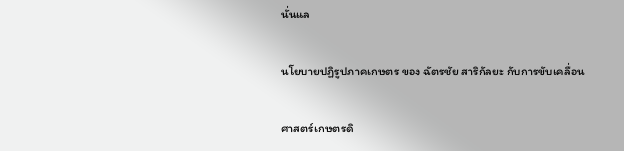นั่นแล

นโยบายปฏิรูปภาคเกษตร ของ ฉัตรชัย สาริกัลยะ กับการขับเคลื่อน

ศาสตร์เกษตรดิ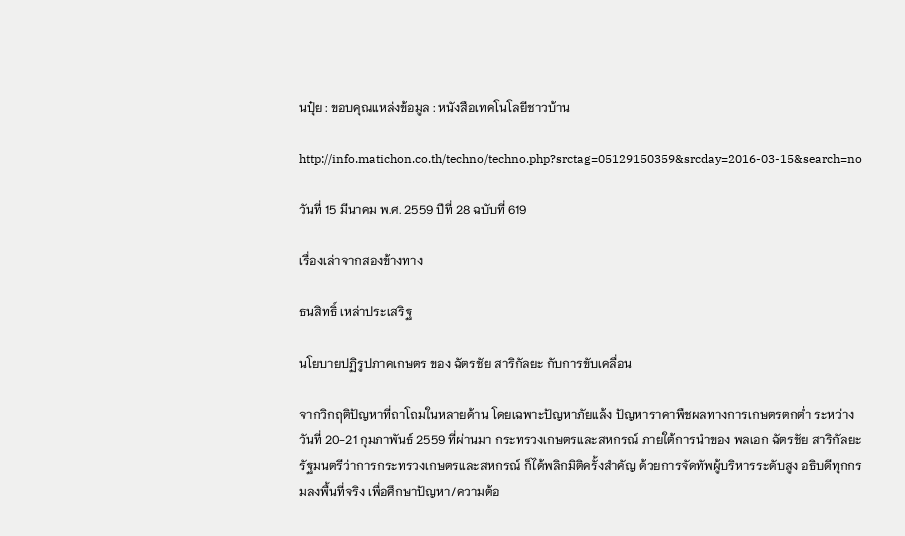นปุ๋ย : ขอบคุณแหล่งข้อมูล : หนังสือเทคโนโลยีชาวบ้าน

http://info.matichon.co.th/techno/techno.php?srctag=05129150359&srcday=2016-03-15&search=no

วันที่ 15 มีนาคม พ.ศ. 2559 ปีที่ 28 ฉบับที่ 619

เรื่องเล่าจากสองข้างทาง

ธนสิทธิ์ เหล่าประเสริฐ

นโยบายปฏิรูปภาคเกษตร ของ ฉัตรชัย สาริกัลยะ กับการขับเคลื่อน

จากวิกฤติปัญหาที่ถาโถมในหลายด้าน โดยเฉพาะปัญหาภัยแล้ง ปัญหาราคาพืชผลทางการเกษตรตกต่ำ ระหว่าง วันที่ 20-21 กุมภาพันธ์ 2559 ที่ผ่านมา กระทรวงเกษตรและสหกรณ์ ภายใต้การนำของ พลเอก ฉัตรชัย สาริกัลยะ รัฐมนตรีว่าการกระทรวงเกษตรและสหกรณ์ ก็ได้พลิกมิติครั้งสำคัญ ด้วยการจัดทัพผู้บริหารระดับสูง อธิบดีทุกกรมลงพื้นที่จริง เพื่อศึกษาปัญหา/ความต้อ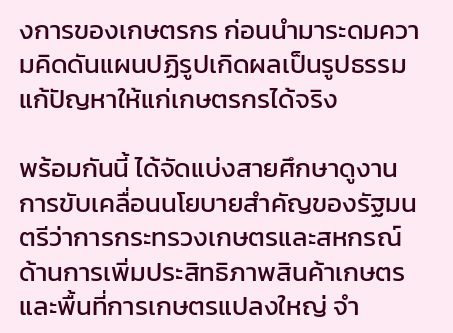งการของเกษตรกร ก่อนนำมาระดมความคิดดันแผนปฏิรูปเกิดผลเป็นรูปธรรม แก้ปัญหาให้แก่เกษตรกรได้จริง

พร้อมกันนี้ ได้จัดแบ่งสายศึกษาดูงานการขับเคลื่อนนโยบายสำคัญของรัฐมนตรีว่าการกระทรวงเกษตรและสหกรณ์ด้านการเพิ่มประสิทธิภาพสินค้าเกษตรและพื้นที่การเกษตรแปลงใหญ่ จำ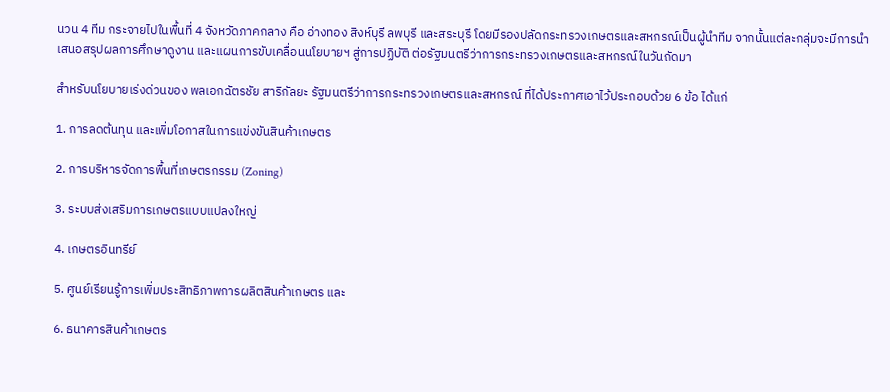นวน 4 ทีม กระจายไปในพื้นที่ 4 จังหวัดภาคกลาง คือ อ่างทอง สิงห์บุรี ลพบุรี และสระบุรี โดยมีรองปลัดกระทรวงเกษตรและสหกรณ์เป็นผู้นำทีม จากนั้นแต่ละกลุ่มจะมีการนำเสนอสรุปผลการศึกษาดูงาน และแผนการขับเคลื่อนนโยบายฯ สู่การปฏิบัติ ต่อรัฐมนตรีว่าการกระทรวงเกษตรและสหกรณ์ในวันถัดมา

สำหรับนโยบายเร่งด่วนของ พลเอกฉัตรชัย สาริกัลยะ รัฐมนตรีว่าการกระทรวงเกษตรและสหกรณ์ ที่ได้ประกาศเอาไว้ประกอบด้วย 6 ข้อ ได้แก่

1. การลดต้นทุน และเพิ่มโอกาสในการแข่งขันสินค้าเกษตร

2. การบริหารจัดการพื้นที่เกษตรกรรม (Zoning)

3. ระบบส่งเสริมการเกษตรแบบแปลงใหญ่

4. เกษตรอินทรีย์

5. ศูนย์เรียนรู้การเพิ่มประสิทธิภาพการผลิตสินค้าเกษตร และ

6. ธนาคารสินค้าเกษตร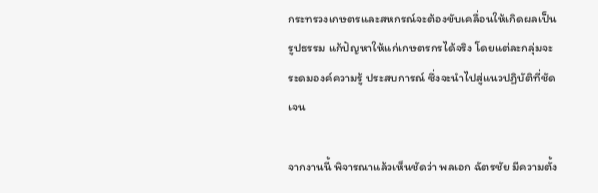กระทรวงเกษตรและสหกรณ์จะต้องขับเคลื่อนให้เกิดผลเป็นรูปธรรม แก้ปัญหาให้แก่เกษตรกรได้จริง โดยแต่ละกลุ่มจะระดมองค์ความรู้ ประสบการณ์ ซึ่งจะนำไปสู่แนวปฏิบัติที่ชัดเจน

จากงานนี้ พิจารณาแล้วเห็นชัดว่า พลเอก ฉัตรชัย มีความตั้ง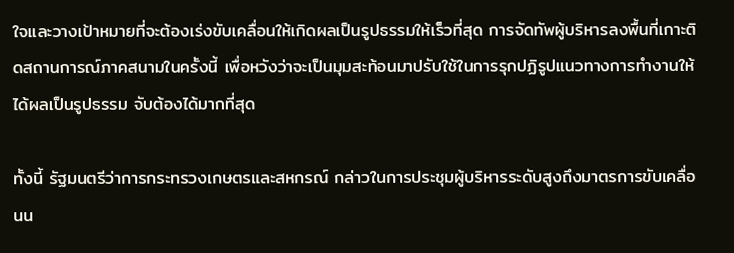ใจและวางเป้าหมายที่จะต้องเร่งขับเคลื่อนให้เกิดผลเป็นรูปธรรมให้เร็วที่สุด การจัดทัพผู้บริหารลงพื้นที่เกาะติดสถานการณ์ภาคสนามในครั้งนี้ เพื่อหวังว่าจะเป็นมุมสะท้อนมาปรับใช้ในการรุกปฏิรูปแนวทางการทำงานให้ได้ผลเป็นรูปธรรม จับต้องได้มากที่สุด

ทั้งนี้ รัฐมนตรีว่าการกระทรวงเกษตรและสหกรณ์ กล่าวในการประชุมผู้บริหารระดับสูงถึงมาตรการขับเคลื่อนน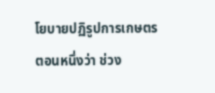โยบายปฏิรูปการเกษตรตอนหนึ่งว่า ช่วง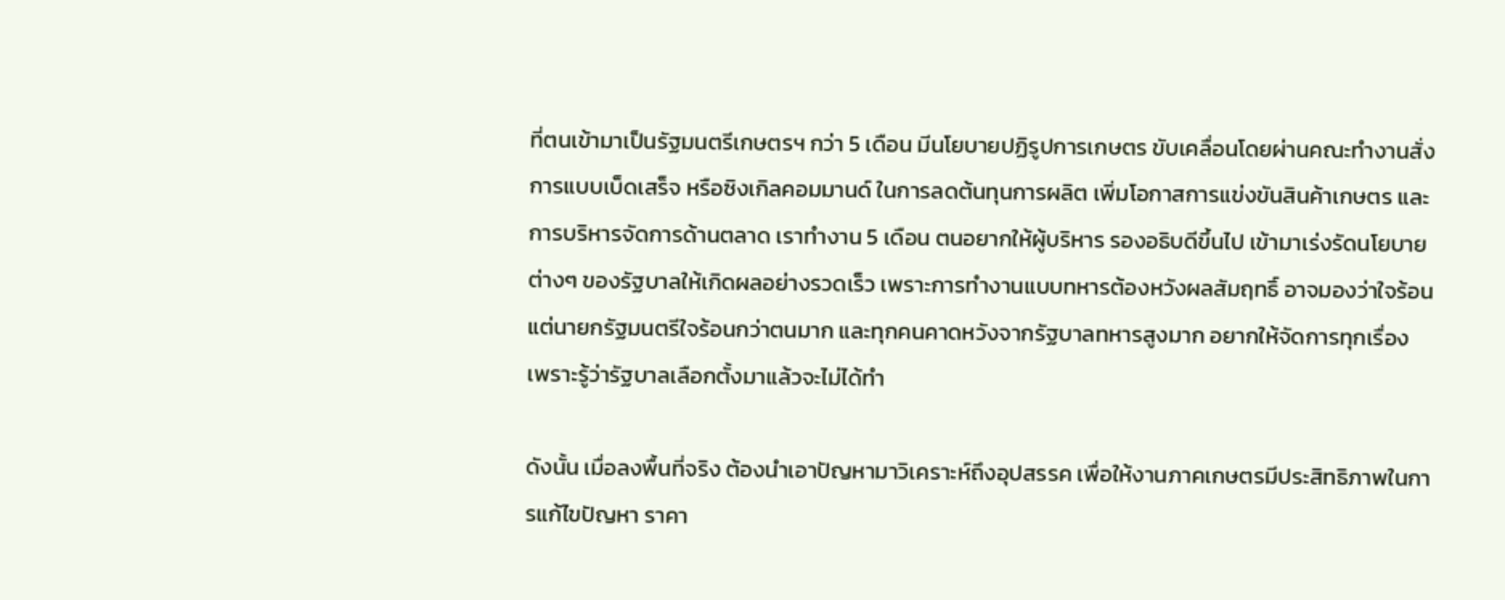ที่ตนเข้ามาเป็นรัฐมนตรีเกษตรฯ กว่า 5 เดือน มีนโยบายปฏิรูปการเกษตร ขับเคลื่อนโดยผ่านคณะทำงานสั่งการแบบเบ็ดเสร็จ หรือซิงเกิลคอมมานด์ ในการลดต้นทุนการผลิต เพิ่มโอกาสการแข่งขันสินค้าเกษตร และการบริหารจัดการด้านตลาด เราทำงาน 5 เดือน ตนอยากให้ผู้บริหาร รองอธิบดีขึ้นไป เข้ามาเร่งรัดนโยบายต่างๆ ของรัฐบาลให้เกิดผลอย่างรวดเร็ว เพราะการทำงานแบบทหารต้องหวังผลสัมฤทธิ์ อาจมองว่าใจร้อน แต่นายกรัฐมนตรีใจร้อนกว่าตนมาก และทุกคนคาดหวังจากรัฐบาลทหารสูงมาก อยากให้จัดการทุกเรื่อง เพราะรู้ว่ารัฐบาลเลือกตั้งมาแล้วจะไม่ได้ทำ

ดังนั้น เมื่อลงพื้นที่จริง ต้องนำเอาปัญหามาวิเคราะห์ถึงอุปสรรค เพื่อให้งานภาคเกษตรมีประสิทธิภาพในการแก้ไขปัญหา ราคา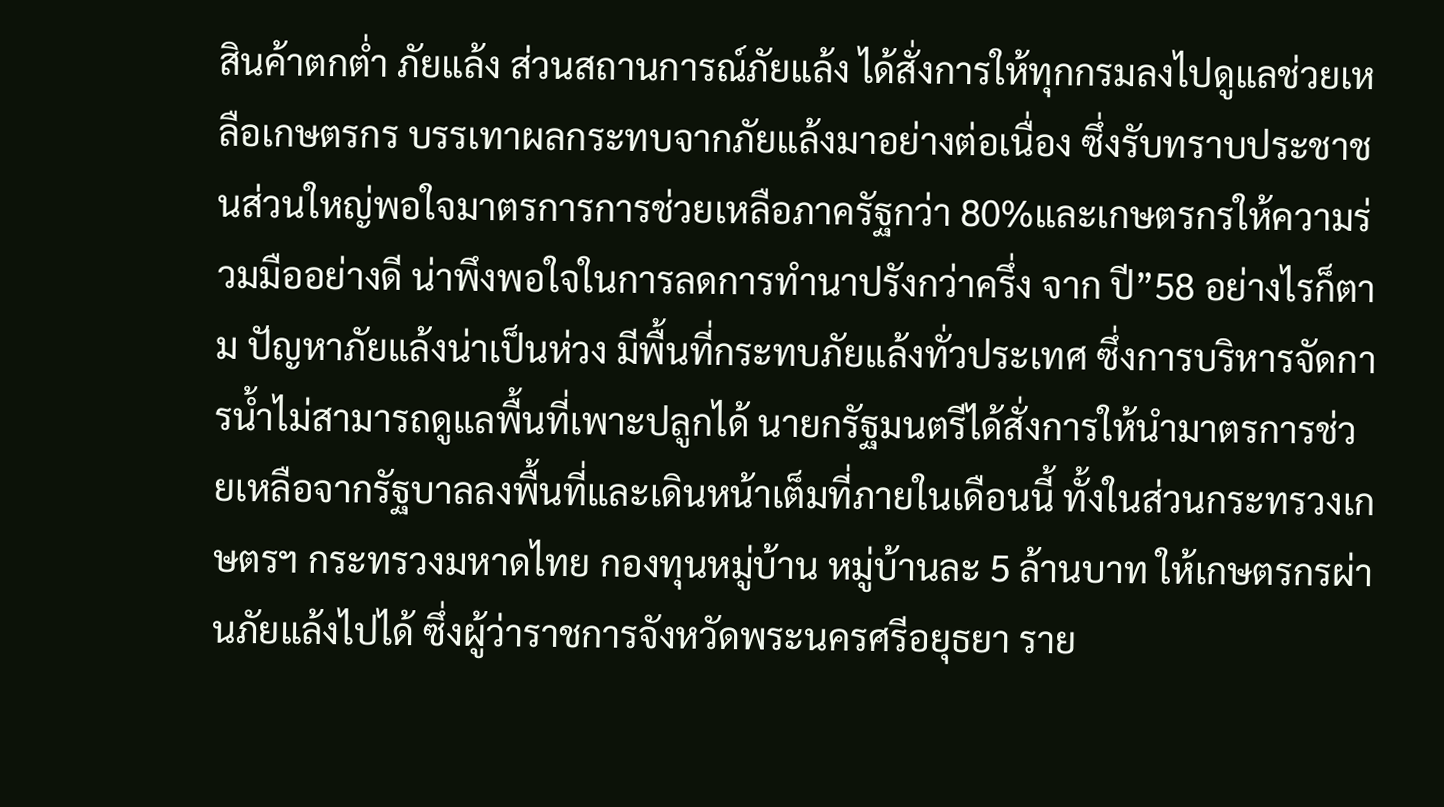สินค้าตกต่ำ ภัยแล้ง ส่วนสถานการณ์ภัยแล้ง ได้สั่งการให้ทุกกรมลงไปดูแลช่วยเหลือเกษตรกร บรรเทาผลกระทบจากภัยแล้งมาอย่างต่อเนื่อง ซึ่งรับทราบประชาชนส่วนใหญ่พอใจมาตรการการช่วยเหลือภาครัฐกว่า 80%และเกษตรกรให้ความร่วมมืออย่างดี น่าพึงพอใจในการลดการทำนาปรังกว่าครึ่ง จาก ปี”58 อย่างไรก็ตาม ปัญหาภัยแล้งน่าเป็นห่วง มีพื้นที่กระทบภัยแล้งทั่วประเทศ ซึ่งการบริหารจัดการน้ำไม่สามารถดูแลพื้นที่เพาะปลูกได้ นายกรัฐมนตรีได้สั่งการให้นำมาตรการช่วยเหลือจากรัฐบาลลงพื้นที่และเดินหน้าเต็มที่ภายในเดือนนี้ ทั้งในส่วนกระทรวงเกษตรฯ กระทรวงมหาดไทย กองทุนหมู่บ้าน หมู่บ้านละ 5 ล้านบาท ให้เกษตรกรผ่านภัยแล้งไปได้ ซึ่งผู้ว่าราชการจังหวัดพระนครศรีอยุธยา ราย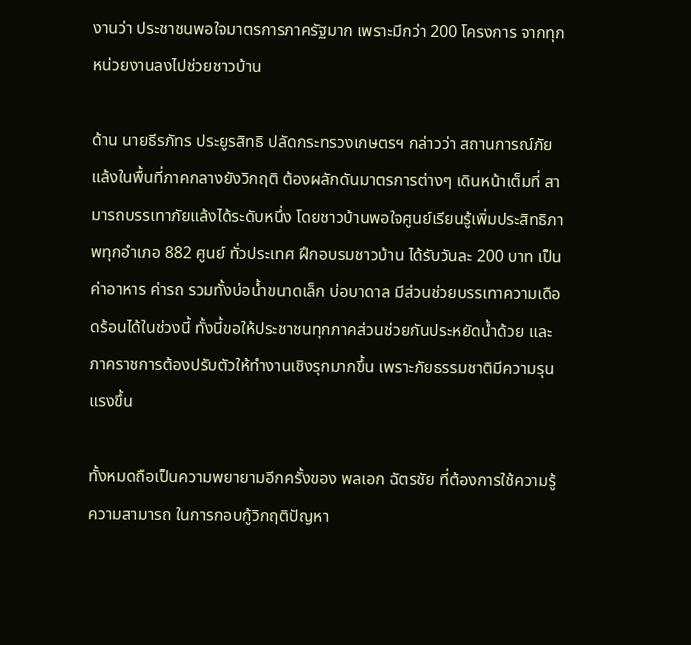งานว่า ประชาชนพอใจมาตรการภาครัฐมาก เพราะมีกว่า 200 โครงการ จากทุกหน่วยงานลงไปช่วยชาวบ้าน

ด้าน นายธีรภัทร ประยูรสิทธิ ปลัดกระทรวงเกษตรฯ กล่าวว่า สถานการณ์ภัยแล้งในพื้นที่ภาคกลางยังวิกฤติ ต้องผลักดันมาตรการต่างๆ เดินหน้าเต็มที่ สามารถบรรเทาภัยแล้งได้ระดับหนึ่ง โดยชาวบ้านพอใจศูนย์เรียนรู้เพิ่มประสิทธิภาพทุกอำเภอ 882 ศูนย์ ทั่วประเทศ ฝึกอบรมชาวบ้าน ได้รับวันละ 200 บาท เป็นค่าอาหาร ค่ารถ รวมทั้งบ่อน้ำขนาดเล็ก บ่อบาดาล มีส่วนช่วยบรรเทาความเดือดร้อนได้ในช่วงนี้ ทั้งนี้ขอให้ประชาชนทุกภาคส่วนช่วยกันประหยัดน้ำด้วย และภาคราชการต้องปรับตัวให้ทำงานเชิงรุกมากขึ้น เพราะภัยธรรมชาติมีความรุนแรงขึ้น

ทั้งหมดถือเป็นความพยายามอีกครั้งของ พลเอก ฉัตรชัย ที่ต้องการใช้ความรู้ ความสามารถ ในการกอบกู้วิกฤติปัญหา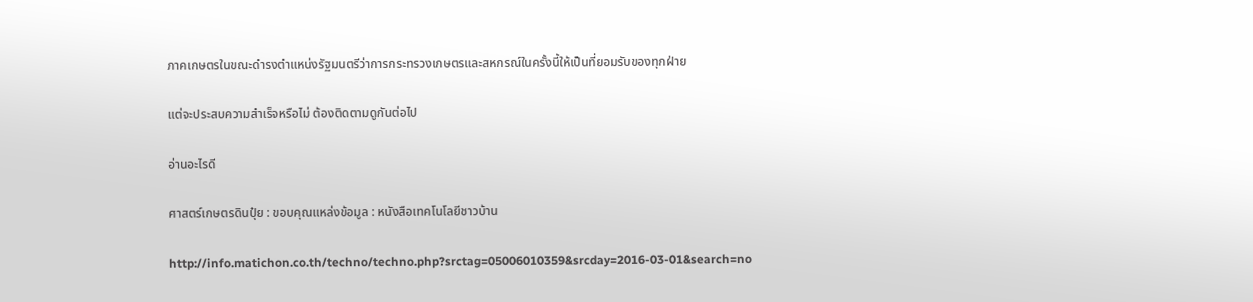ภาคเกษตรในขณะดำรงตำแหน่งรัฐมนตรีว่าการกระทรวงเกษตรและสหกรณ์ในครั้งนี้ให้เป็นที่ยอมรับของทุกฝ่าย

แต่จะประสบความสำเร็จหรือไม่ ต้องติดตามดูกันต่อไป

อ่านอะไรดี

ศาสตร์เกษตรดินปุ๋ย : ขอบคุณแหล่งข้อมูล : หนังสือเทคโนโลยีชาวบ้าน

http://info.matichon.co.th/techno/techno.php?srctag=05006010359&srcday=2016-03-01&search=no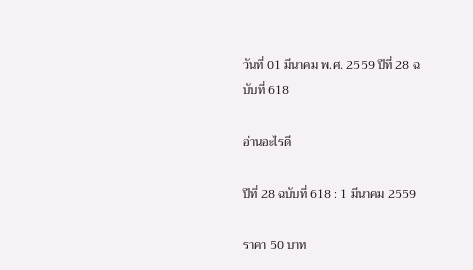วันที่ 01 มีนาคม พ.ศ. 2559 ปีที่ 28 ฉบับที่ 618

อ่านอะไรดี

ปีที่ 28 ฉบับที่ 618 : 1 มีนาคม 2559

ราคา 50 บาท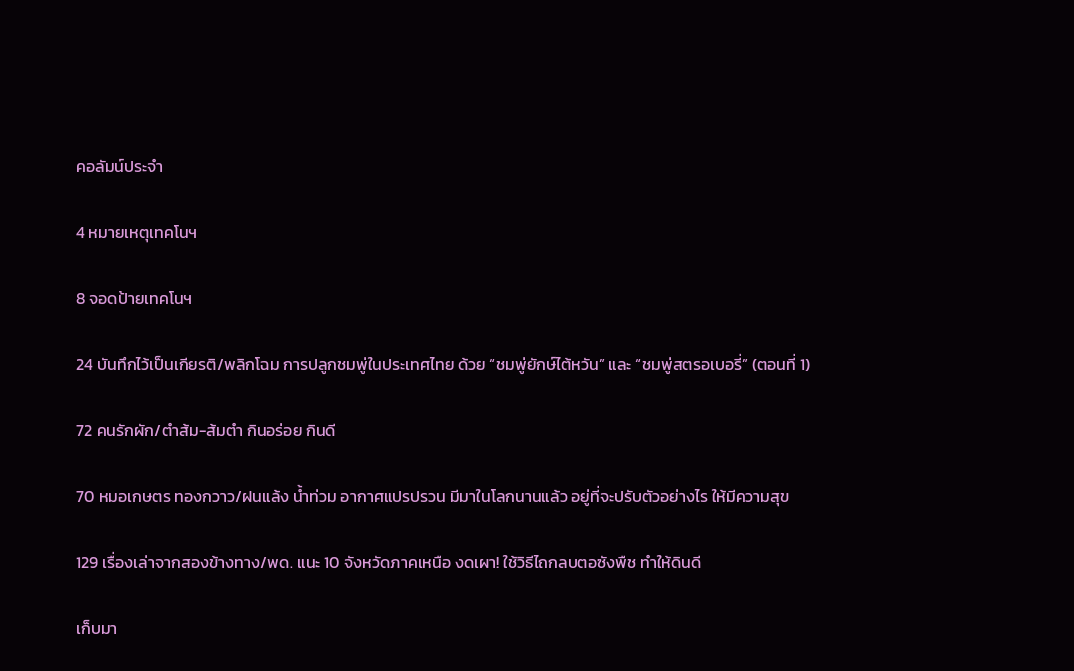คอลัมน์ประจำ

4 หมายเหตุเทคโนฯ

8 จอดป้ายเทคโนฯ

24 บันทึกไว้เป็นเกียรติ/พลิกโฉม การปลูกชมพู่ในประเทศไทย ด้วย “ชมพู่ยักษ์ไต้หวัน” และ “ชมพู่สตรอเบอรี่” (ตอนที่ 1)

72 คนรักผัก/ตำส้ม-ส้มตำ กินอร่อย กินดี

70 หมอเกษตร ทองกวาว/ฝนแล้ง น้ำท่วม อากาศแปรปรวน มีมาในโลกนานแล้ว อยู่ที่จะปรับตัวอย่างไร ให้มีความสุข

129 เรื่องเล่าจากสองข้างทาง/พด. แนะ 10 จังหวัดภาคเหนือ งดเผา! ใช้วิธีไถกลบตอซังพืช ทำให้ดินดี

เก็บมา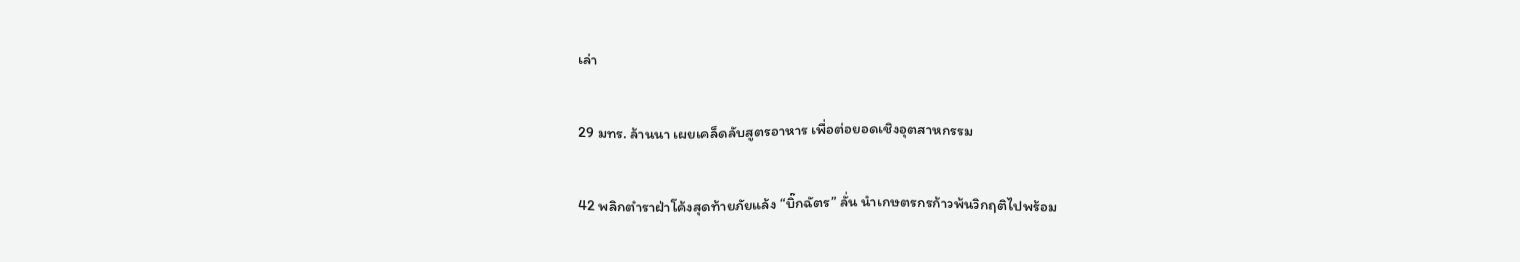เล่า

29 มทร. ล้านนา เผยเคล็ดลับสูตรอาหาร เพื่อต่อยอดเชิงอุตสาหกรรม

42 พลิกตำราฝ่าโค้งสุดท้ายภัยแล้ง “บิ๊กฉัตร” ลั่น นำเกษตรกรก้าวพ้นวิกฤติไปพร้อม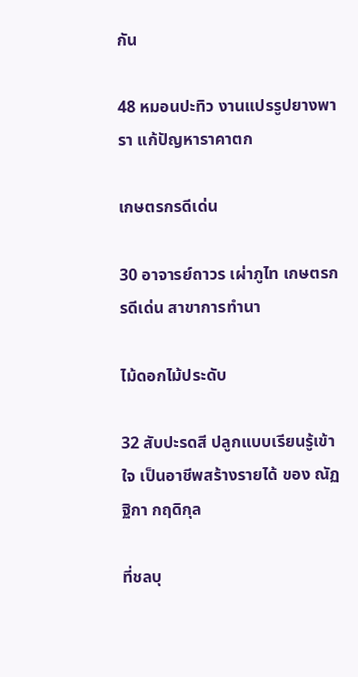กัน

48 หมอนปะทิว งานแปรรูปยางพารา แก้ปัญหาราคาตก

เกษตรกรดีเด่น

30 อาจารย์ถาวร เผ่าภูไท เกษตรกรดีเด่น สาขาการทำนา

ไม้ดอกไม้ประดับ

32 สับปะรดสี ปลูกแบบเรียนรู้เข้าใจ เป็นอาชีพสร้างรายได้ ของ ณัฏฐิกา กฤดิกุล

ที่ชลบุ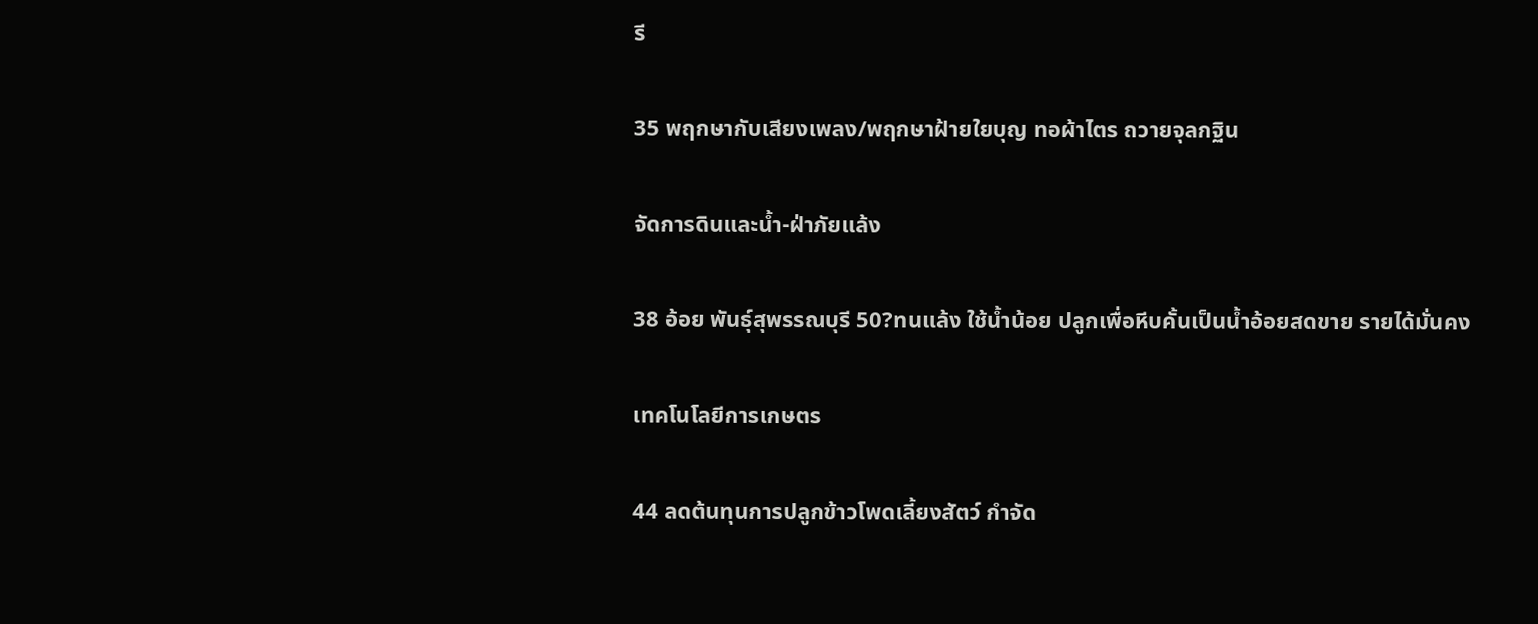รี

35 พฤกษากับเสียงเพลง/พฤกษาฝ้ายใยบุญ ทอผ้าไตร ถวายจุลกฐิน

จัดการดินและน้ำ-ฝ่าภัยแล้ง

38 อ้อย พันธุ์สุพรรณบุรี 50?ทนแล้ง ใช้น้ำน้อย ปลูกเพื่อหีบคั้นเป็นน้ำอ้อยสดขาย รายได้มั่นคง

เทคโนโลยีการเกษตร

44 ลดต้นทุนการปลูกข้าวโพดเลี้ยงสัตว์ กำจัด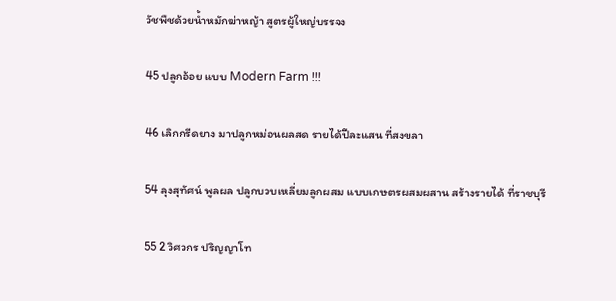วัชพืชด้วยน้ำหมักฆ่าหญ้า สูตรผู้ใหญ่บรรจง

45 ปลูกอ้อย แบบ Modern Farm !!!

46 เลิกกรีดยาง มาปลูกหม่อนผลสด รายได้ปีละแสน ที่สงขลา

54 ลุงสุทัศน์ พูลผล ปลูกบวบเหลี่ยมลูกผสม แบบเกษตรผสมผสาน สร้างรายได้ ที่ราชบุรี

55 2 วิศวกร ปริญญาโท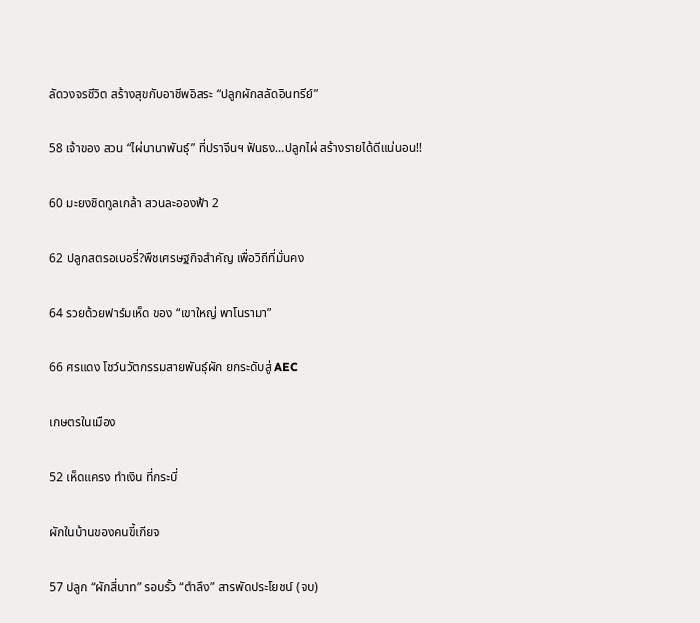ลัดวงจรชีวิต สร้างสุขกับอาชีพอิสระ “ปลูกผักสลัดอินทรีย์”

58 เจ้าของ สวน “ไผ่นานาพันธุ์” ที่ปราจีนฯ ฟันธง…ปลูกไผ่ สร้างรายได้ดีแน่นอน!!

60 มะยงชิดทูลเกล้า สวนละอองฟ้า 2

62 ปลูกสตรอเบอรี่?พืชเศรษฐกิจสำคัญ เพื่อวิถีที่มั่นคง

64 รวยด้วยฟาร์มเห็ด ของ “เขาใหญ่ พาโนรามา”

66 ศรแดง โชว์นวัตกรรมสายพันธุ์ผัก ยกระดับสู่ AEC

เกษตรในเมือง

52 เห็ดแครง ทำเงิน ที่กระบี่

ผักในบ้านของคนขี้เกียจ

57 ปลูก “ผักสี่บาท” รอบรั้ว “ตำลึง” สารพัดประโยชน์ (จบ)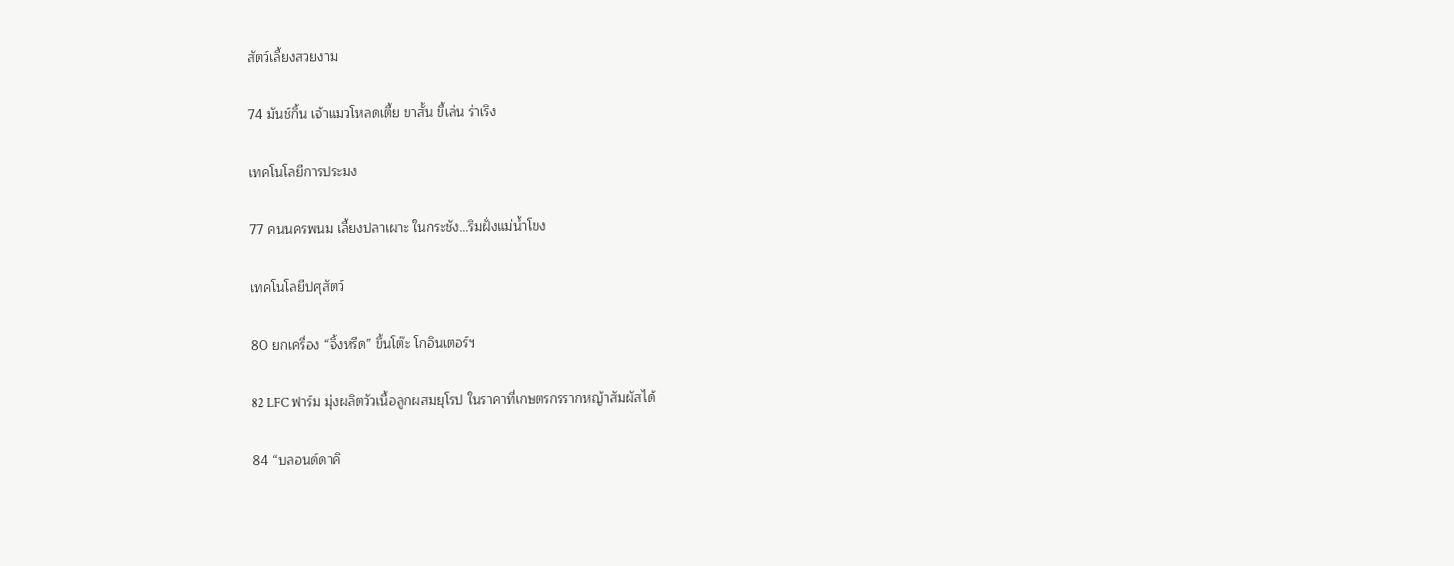สัตว์เลี้ยงสวยงาม

74 มันช์กิ้น เจ้าแมวโหลดเตี้ย ขาสั้น ขี้เล่น ร่าเริง

เทคโนโลยีการประมง

77 คนนครพนม เลี้ยงปลาเผาะ ในกระชัง…ริมฝั่งแม่น้ำโขง

เทคโนโลยีปศุสัตว์

80 ยกเครื่อง “จิ้งหรีด” ขึ้นโต๊ะ โกอินเตอร์ฯ

82 LFC ฟาร์ม มุ่งผลิตวัวเนื้อลูกผสมยุโรป ในราคาที่เกษตรกรรากหญ้าสัมผัสได้

84 “บลอนด์ดาคิ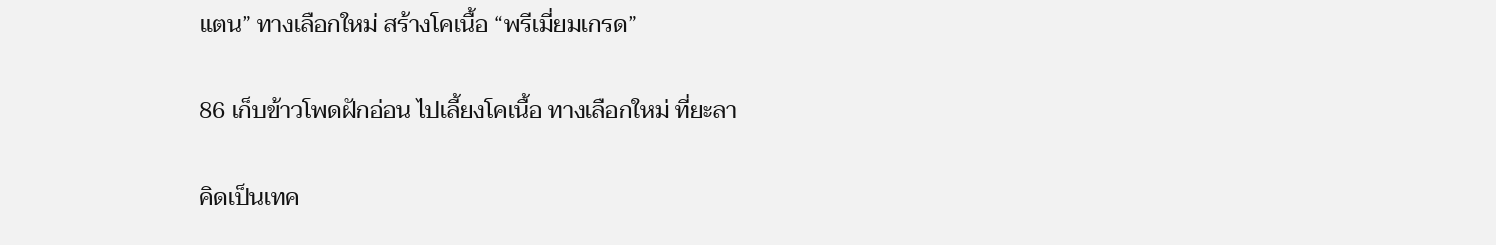แตน” ทางเลือกใหม่ สร้างโคเนื้อ “พรีเมี่ยมเกรด”

86 เก็บข้าวโพดฝักอ่อน ไปเลี้ยงโคเนื้อ ทางเลือกใหม่ ที่ยะลา

คิดเป็นเทค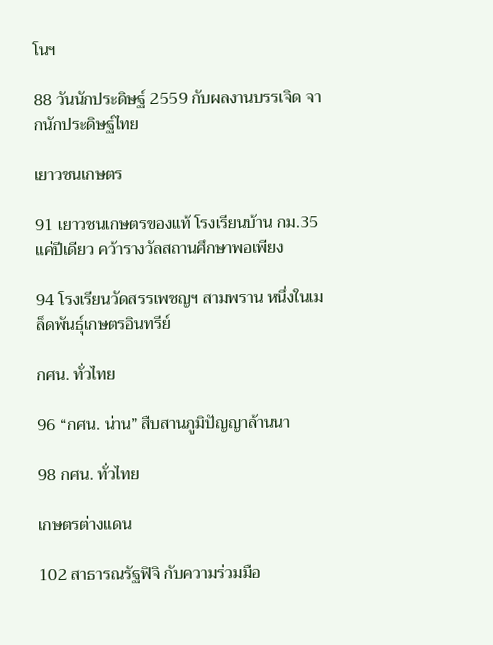โนฯ

88 วันนักประดิษฐ์ 2559 กับผลงานบรรเจิด จากนักประดิษฐ์ไทย

เยาวชนเกษตร

91 เยาวชนเกษตรของแท้ โรงเรียนบ้าน กม.35 แค่ปีเดียว คว้ารางวัลสถานศึกษาพอเพียง

94 โรงเรียนวัดสรรเพชญฯ สามพราน หนึ่งในเมล็ดพันธุ์เกษตรอินทรีย์

กศน. ทั่วไทย

96 “กศน. น่าน” สืบสานภูมิปัญญาล้านนา

98 กศน. ทั่วไทย

เกษตรต่างแดน

102 สาธารณรัฐฟิจิ กับความร่วมมือ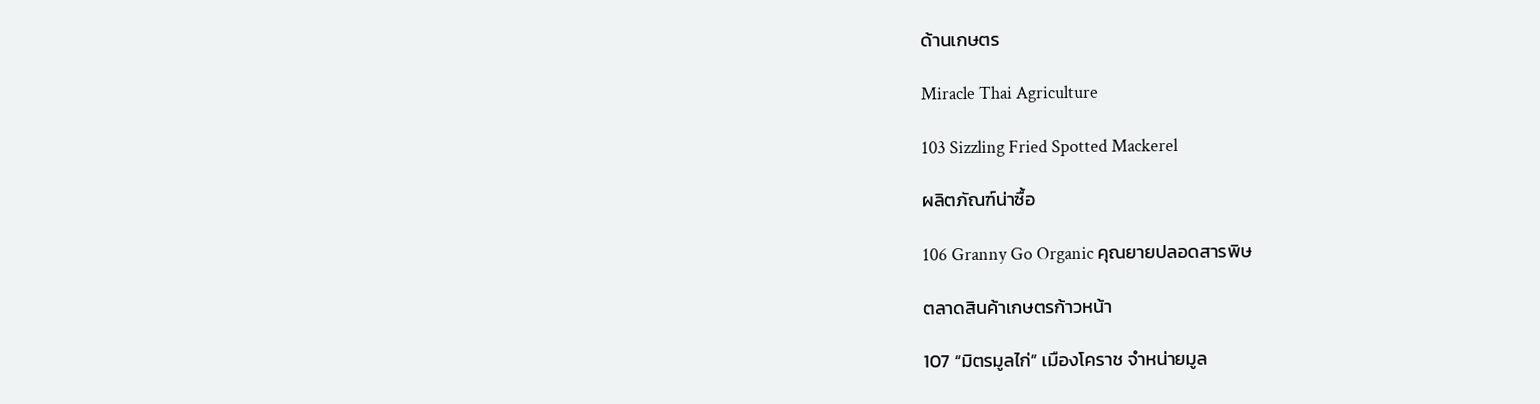ด้านเกษตร

Miracle Thai Agriculture

103 Sizzling Fried Spotted Mackerel

ผลิตภัณฑ์น่าซื้อ

106 Granny Go Organic คุณยายปลอดสารพิษ

ตลาดสินค้าเกษตรก้าวหน้า

107 “มิตรมูลไก่” เมืองโคราช จำหน่ายมูล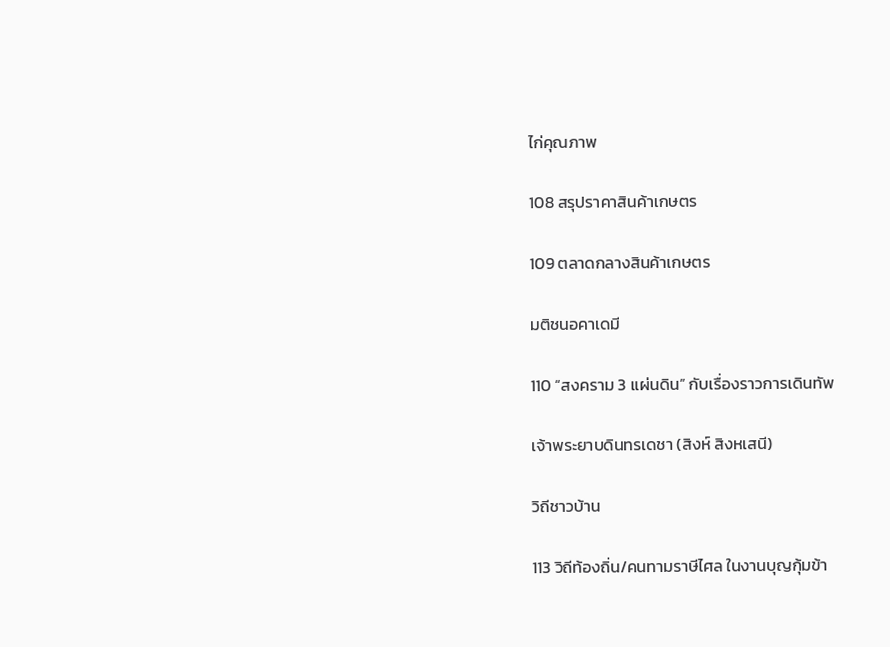ไก่คุณภาพ

108 สรุปราคาสินค้าเกษตร

109 ตลาดกลางสินค้าเกษตร

มติชนอคาเดมี

110 “สงคราม 3 แผ่นดิน” กับเรื่องราวการเดินทัพ

เจ้าพระยาบดินทรเดชา (สิงห์ สิงหเสนี)

วิถีชาวบ้าน

113 วิถีท้องถิ่น/คนทามราษีไศล ในงานบุญกุ้มข้า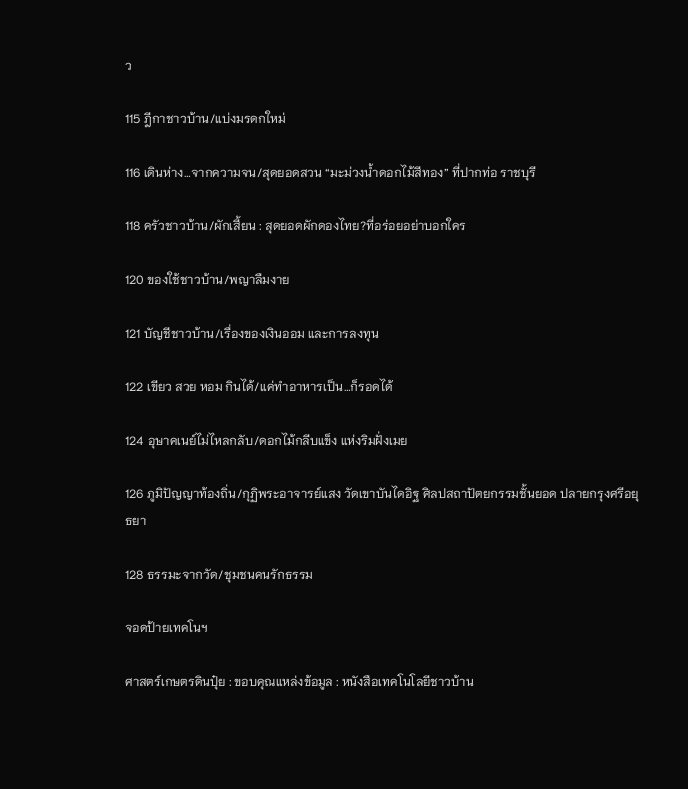ว

115 ฎีกาชาวบ้าน/แบ่งมรดกใหม่

116 เดินห่าง…จากความจน/สุดยอดสวน “มะม่วงน้ำดอกไม้สีทอง” ที่ปากท่อ ราชบุรี

118 ครัวชาวบ้าน/ผักเสี้ยน : สุดยอดผักดองไทย?ที่อร่อยอย่าบอกใคร

120 ของใช้ชาวบ้าน/พญาลืมงาย

121 บัญชีชาวบ้าน/เรื่องของเงินออม และการลงทุน

122 เขียว สวย หอม กินได้/แค่ทำอาหารเป็น…ก็รอดได้

124 อุษาคเนย์ไม่ไหลกลับ/ดอกไม้กลีบแข็ง แห่งริมฝั่งเมย

126 ภูมิปัญญาท้องถิ่น/กุฏิพระอาจารย์แสง วัดเขาบันไดอิฐ ศิลปสถาปัตยกรรมชั้นยอด ปลายกรุงศรีอยุธยา

128 ธรรมะจากวัด/ชุมชนคนรักธรรม

จอดป้ายเทคโนฯ

ศาสตร์เกษตรดินปุ๋ย : ขอบคุณแหล่งข้อมูล : หนังสือเทคโนโลยีชาวบ้าน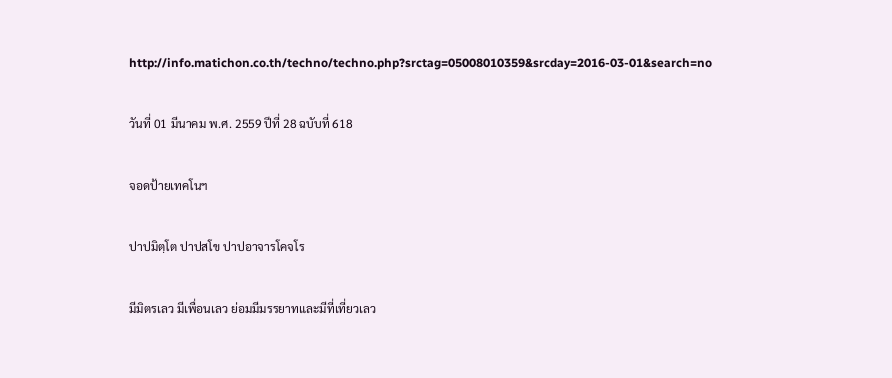http://info.matichon.co.th/techno/techno.php?srctag=05008010359&srcday=2016-03-01&search=no

วันที่ 01 มีนาคม พ.ศ. 2559 ปีที่ 28 ฉบับที่ 618

จอดป้ายเทคโนฯ

ปาปมิตฺโต ปาปสโข ปาปอาจารโคจโร

มีมิตรเลว มีเพื่อนเลว ย่อมมีมรรยาทและมีที่เที่ยวเลว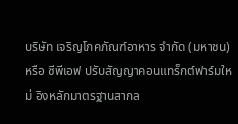บริษัท เจริญโภคภัณฑ์อาหาร จำกัด (มหาชน) หรือ ซีพีเอฟ ปรับสัญญาคอนแทร็กต์ฟาร์มใหม่ อิงหลักมาตรฐานสากล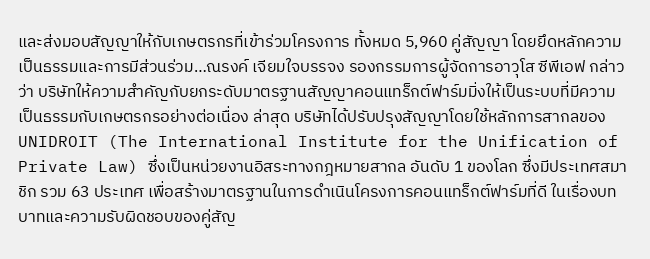และส่งมอบสัญญาให้กับเกษตรกรที่เข้าร่วมโครงการ ทั้งหมด 5,960 คู่สัญญา โดยยึดหลักความเป็นธรรมและการมีส่วนร่วม…ณรงค์ เจียมใจบรรจง รองกรรมการผู้จัดการอาวุโส ซีพีเอฟ กล่าวว่า บริษัทให้ความสำคัญกับยกระดับมาตรฐานสัญญาคอนแทร็กต์ฟาร์มมิ่งให้เป็นระบบที่มีความเป็นธรรมกับเกษตรกรอย่างต่อเนื่อง ล่าสุด บริษัทได้ปรับปรุงสัญญาโดยใช้หลักการสากลของ UNIDROIT (The International Institute for the Unification of Private Law) ซึ่งเป็นหน่วยงานอิสระทางกฎหมายสากล อันดับ 1 ของโลก ซึ่งมีประเทศสมาชิก รวม 63 ประเทศ เพื่อสร้างมาตรฐานในการดำเนินโครงการคอนแทร็กต์ฟาร์มที่ดี ในเรื่องบทบาทและความรับผิดชอบของคู่สัญ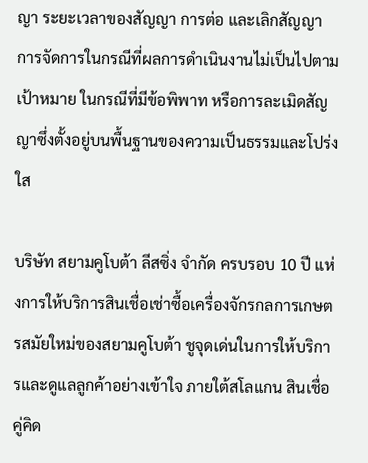ญา ระยะเวลาของสัญญา การต่อ และเลิกสัญญา การจัดการในกรณีที่ผลการดำเนินงานไม่เป็นไปตามเป้าหมาย ในกรณีที่มีข้อพิพาท หรือการละเมิดสัญญาซึ่งตั้งอยู่บนพื้นฐานของความเป็นธรรมและโปร่งใส

บริษัท สยามคูโบต้า ลีสซิ่ง จำกัด ครบรอบ 10 ปี แห่งการให้บริการสินเชื่อเช่าซื้อเครื่องจักรกลการเกษตรสมัยใหม่ของสยามคูโบต้า ชูจุดเด่นในการให้บริการและดูแลลูกค้าอย่างเข้าใจ ภายใต้สโลแกน สินเชื่อคู่คิด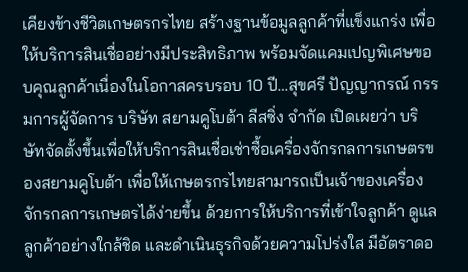เคียงข้างชีวิตเกษตรกรไทย สร้างฐานข้อมูลลูกค้าที่แข็งแกร่ง เพื่อให้บริการสินเชื่ออย่างมีประสิทธิภาพ พร้อมจัดแคมเปญพิเศษขอบคุณลูกค้าเนื่องในโอกาสครบรอบ 10 ปี…สุขศรี ปัญญากรณ์ กรรมการผู้จัดการ บริษัท สยามคูโบต้า ลีสซิ่ง จำกัด เปิดเผยว่า บริษัทจัดตั้งขึ้นเพื่อให้บริการสินเชื่อเช่าซื้อเครื่องจักรกลการเกษตรของสยามคูโบต้า เพื่อให้เกษตรกรไทยสามารถเป็นเจ้าของเครื่องจักรกลการเกษตรได้ง่ายขึ้น ด้วยการให้บริการที่เข้าใจลูกค้า ดูแลลูกค้าอย่างใกล้ชิด และดำเนินธุรกิจด้วยความโปร่งใส มีอัตราดอ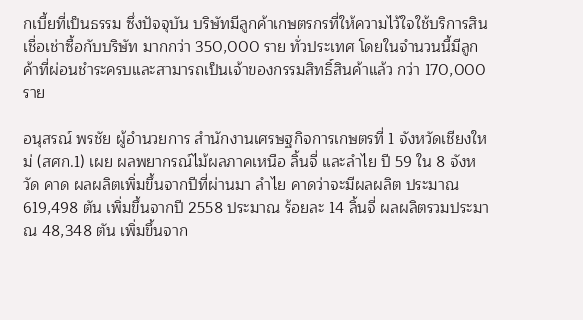กเบี้ยที่เป็นธรรม ซึ่งปัจจุบัน บริษัทมีลูกค้าเกษตรกรที่ให้ความไว้ใจใช้บริการสินเชื่อเช่าซื้อกับบริษัท มากกว่า 350,000 ราย ทั่วประเทศ โดยในจำนวนนี้มีลูกค้าที่ผ่อนชำระครบและสามารถเป็นเจ้าของกรรมสิทธิ์สินค้าแล้ว กว่า 170,000 ราย

อนุสรณ์ พรชัย ผู้อำนวยการ สำนักงานเศรษฐกิจการเกษตรที่ 1 จังหวัดเชียงใหม่ (สศก.1) เผย ผลพยากรณ์ไม้ผลภาคเหนือ ลิ้นจี่ และลำไย ปี 59 ใน 8 จังหวัด คาด ผลผลิตเพิ่มขึ้นจากปีที่ผ่านมา ลำไย คาดว่าจะมีผลผลิต ประมาณ 619,498 ตัน เพิ่มขึ้นจากปี 2558 ประมาณ ร้อยละ 14 ลิ้นจี่ ผลผลิตรวมประมาณ 48,348 ตัน เพิ่มขึ้นจาก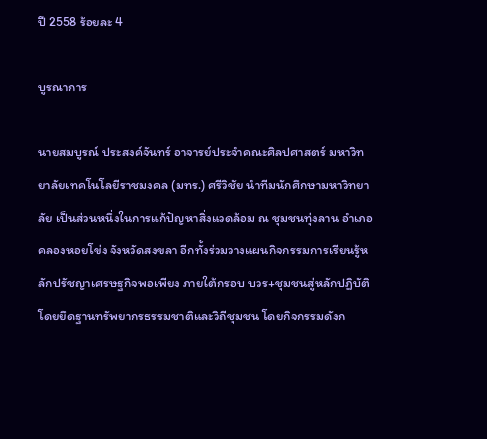ปี 2558 ร้อยละ 4

บูรณาการ

นายสมบูรณ์ ประสงค์จันทร์ อาจารย์ประจำคณะศิลปศาสตร์ มหาวิทยาลัยเทคโนโลยีราชมงคล (มทร.) ศรีวิชัย นำทีมนักศึกษามหาวิทยาลัย เป็นส่วนหนึ่งในการแก้ปัญหาสิ่งแวดล้อม ณ ชุมชนทุ่งลาน อำเภอคลองหอยโข่ง จังหวัดสงขลา อีกทั้งร่วมวางแผนกิจกรรมการเรียนรู้หลักปรัชญาเศรษฐกิจพอเพียง ภายใต้กรอบ บวร+ชุมชนสู่หลักปฏิบัติ โดยยึดฐานทรัพยากรธรรมชาติและวิถีชุมชน โดยกิจกรรมดังก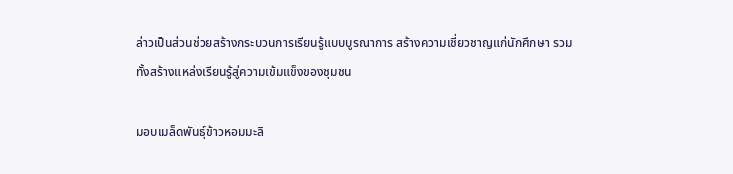ล่าวเป็นส่วนช่วยสร้างกระบวนการเรียนรู้แบบบูรณาการ สร้างความเชี่ยวชาญแก่นักศึกษา รวมทั้งสร้างแหล่งเรียนรู้สู่ความเข้มแข็งของชุมชน

มอบเมล็ดพันธุ์ข้าวหอมมะลิ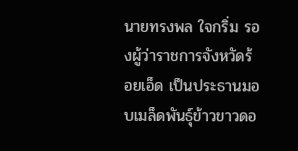นายทรงพล ใจกริ่ม รองผู้ว่าราชการจังหวัดร้อยเอ็ด เป็นประธานมอบเมล็ดพันธุ์ข้าวขาวดอ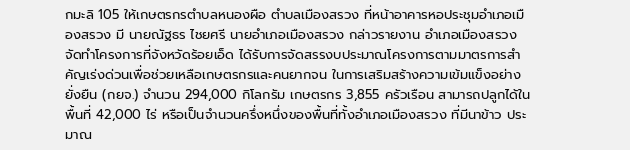กมะลิ 105 ให้เกษตรกรตำบลหนองผือ ตำบลเมืองสรวง ที่หน้าอาคารหอประชุมอำเภอเมืองสรวง มี นายณัฐธร ไชยศรี นายอำเภอเมืองสรวง กล่าวรายงาน อำเภอเมืองสรวงจัดทำโครงการที่จังหวัดร้อยเอ็ด ได้รับการจัดสรรงบประมาณโครงการตามมาตรการสำคัญเร่งด่วนเพื่อช่วยเหลือเกษตรกรและคนยากจน ในการเสริมสร้างความเข้มแข็งอย่างยั่งยืน (กยจ.) จำนวน 294,000 กิโลกรัม เกษตรกร 3,855 ครัวเรือน สามารถปลูกได้ในพื้นที่ 42,000 ไร่ หรือเป็นจำนวนครึ่งหนึ่งของพื้นที่ทั้งอำเภอเมืองสรวง ที่มีนาข้าว ประมาณ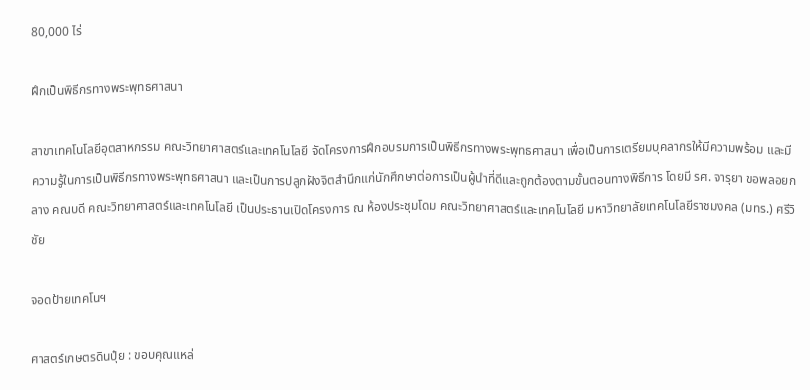80,000 ไร่

ฝึกเป็นพิธีกรทางพระพุทธศาสนา

สาขาเทคโนโลยีอุตสาหกรรม คณะวิทยาศาสตร์และเทคโนโลยี จัดโครงการฝึกอบรมการเป็นพิธีกรทางพระพุทธศาสนา เพื่อเป็นการเตรียมบุคลากรให้มีความพร้อม และมีความรู้ในการเป็นพิธีกรทางพระพุทธศาสนา และเป็นการปลูกฝังจิตสำนึกแก่นักศึกษาต่อการเป็นผู้นำที่ดีและถูกต้องตามขั้นตอนทางพิธีการ โดยมี รศ. จารุยา ขอพลอยกลาง คณบดี คณะวิทยาศาสตร์และเทคโนโลยี เป็นประธานเปิดโครงการ ณ ห้องประชุมโดม คณะวิทยาศาสตร์และเทคโนโลยี มหาวิทยาลัยเทคโนโลยีราชมงคล (มทร.) ศรีวิชัย

จอดป้ายเทคโนฯ

ศาสตร์เกษตรดินปุ๋ย : ขอบคุณแหล่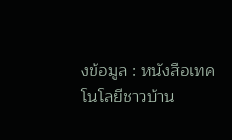งข้อมูล : หนังสือเทคโนโลยีชาวบ้าน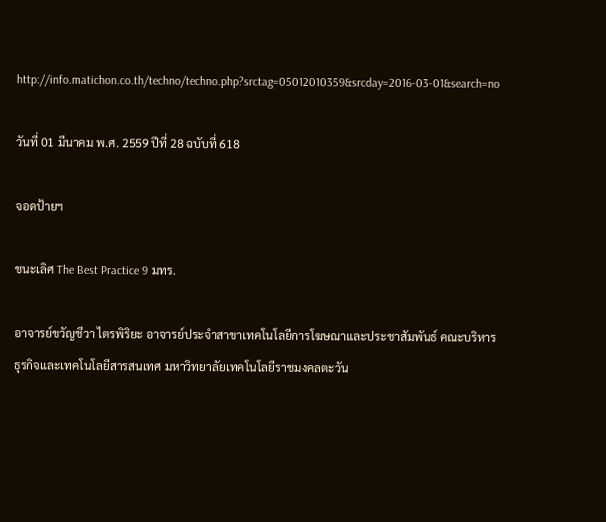http://info.matichon.co.th/techno/techno.php?srctag=05012010359&srcday=2016-03-01&search=no

วันที่ 01 มีนาคม พ.ศ. 2559 ปีที่ 28 ฉบับที่ 618

จอดป้ายฯ

ชนะเลิศ The Best Practice 9 มทร.

อาจารย์ขวัญชีวา ไตรพิริยะ อาจารย์ประจำสาขาเทคโนโลยีการโฆษณาและประชาสัมพันธ์ คณะบริหารธุรกิจและเทคโนโลยีสารสนเทศ มหาวิทยาลัยเทคโนโลยีราชมงคลตะวัน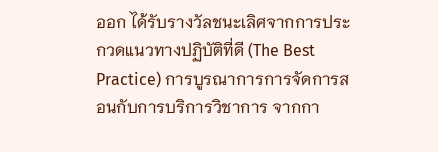ออก ได้รับรางวัลชนะเลิศจากการประกวดแนวทางปฏิบัติที่ดี (The Best Practice) การบูรณาการการจัดการสอนกับการบริการวิชาการ จากกา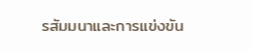รสัมมนาและการแข่งขัน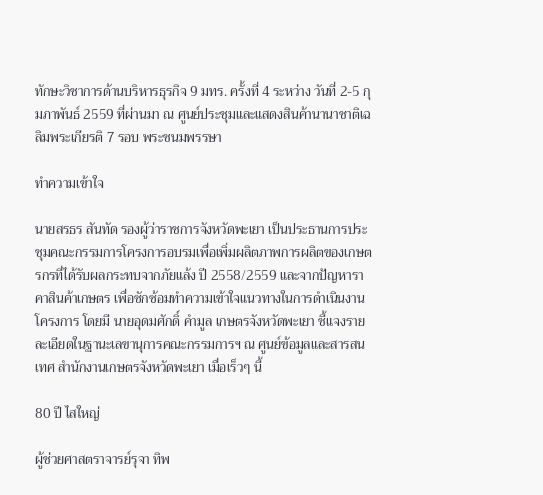ทักษะวิชาการด้านบริหารธุรกิจ 9 มทร. ครั้งที่ 4 ระหว่าง วันที่ 2-5 กุมภาพันธ์ 2559 ที่ผ่านมา ณ ศูนย์ประชุมและแสดงสินค้านานาชาติเฉลิมพระเกียรติ 7 รอบ พระชนมพรรษา

ทำความเข้าใจ

นายสรธร สันทัด รองผู้ว่าราชการจังหวัดพะเยา เป็นประธานการประชุมคณะกรรมการโครงการอบรมเพื่อเพิ่มผลิตภาพการผลิตของเกษตรกรที่ได้รับผลกระทบจากภัยแล้ง ปี 2558/2559 และจากปัญหาราคาสินค้าเกษตร เพื่อซักซ้อมทำความเข้าใจแนวทางในการดำเนินงานโครงการ โดยมี นายอุดมศักดิ์ คำมูล เกษตรจังหวัดพะเยา ชี้แจงรายละเอียดในฐานะเลขานุการคณะกรรมการฯ ณ ศูนย์ข้อมูลและสารสนเทศ สำนักงานเกษตรจังหวัดพะเยา เมื่อเร็วๆ นี้

80 ปี ไสใหญ่

ผู้ช่วยศาสตราจารย์รุจา ทิพ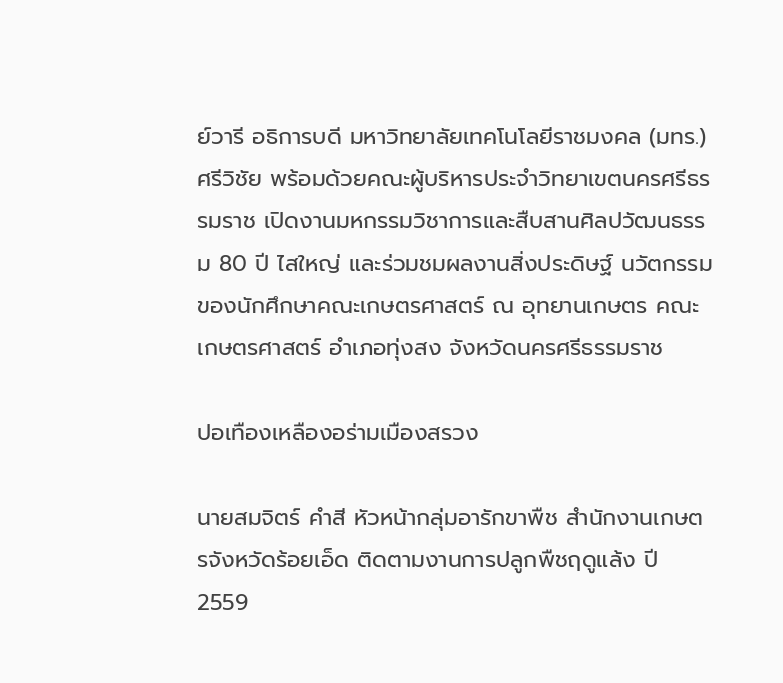ย์วารี อธิการบดี มหาวิทยาลัยเทคโนโลยีราชมงคล (มทร.) ศรีวิชัย พร้อมด้วยคณะผู้บริหารประจำวิทยาเขตนครศรีธรรมราช เปิดงานมหกรรมวิชาการและสืบสานศิลปวัฒนธรรม 80 ปี ไสใหญ่ และร่วมชมผลงานสิ่งประดิษฐ์ นวัตกรรมของนักศึกษาคณะเกษตรศาสตร์ ณ อุทยานเกษตร คณะเกษตรศาสตร์ อำเภอทุ่งสง จังหวัดนครศรีธรรมราช

ปอเทืองเหลืองอร่ามเมืองสรวง

นายสมจิตร์ คำสี หัวหน้ากลุ่มอารักขาพืช สำนักงานเกษตรจังหวัดร้อยเอ็ด ติดตามงานการปลูกพืชฤดูแล้ง ปี 2559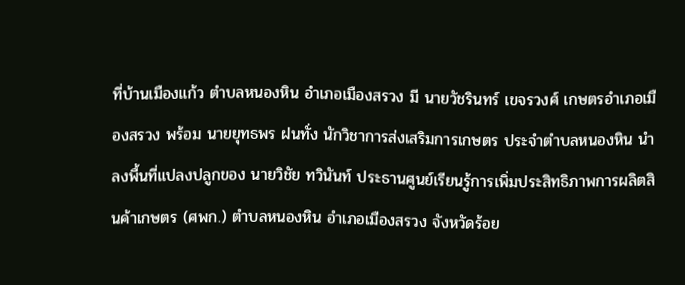ที่บ้านเมืองแก้ว ตำบลหนองหิน อำเภอเมืองสรวง มี นายวัชรินทร์ เขจรวงศ์ เกษตรอำเภอเมืองสรวง พร้อม นายยุทธพร ฝนทั่ง นักวิชาการส่งเสริมการเกษตร ประจำตำบลหนองหิน นำลงพื้นที่แปลงปลูกของ นายวิชัย ทวินันท์ ประธานศูนย์เรียนรู้การเพิ่มประสิทธิภาพการผลิตสินค้าเกษตร (ศพก.) ตำบลหนองหิน อำเภอเมืองสรวง จังหวัดร้อย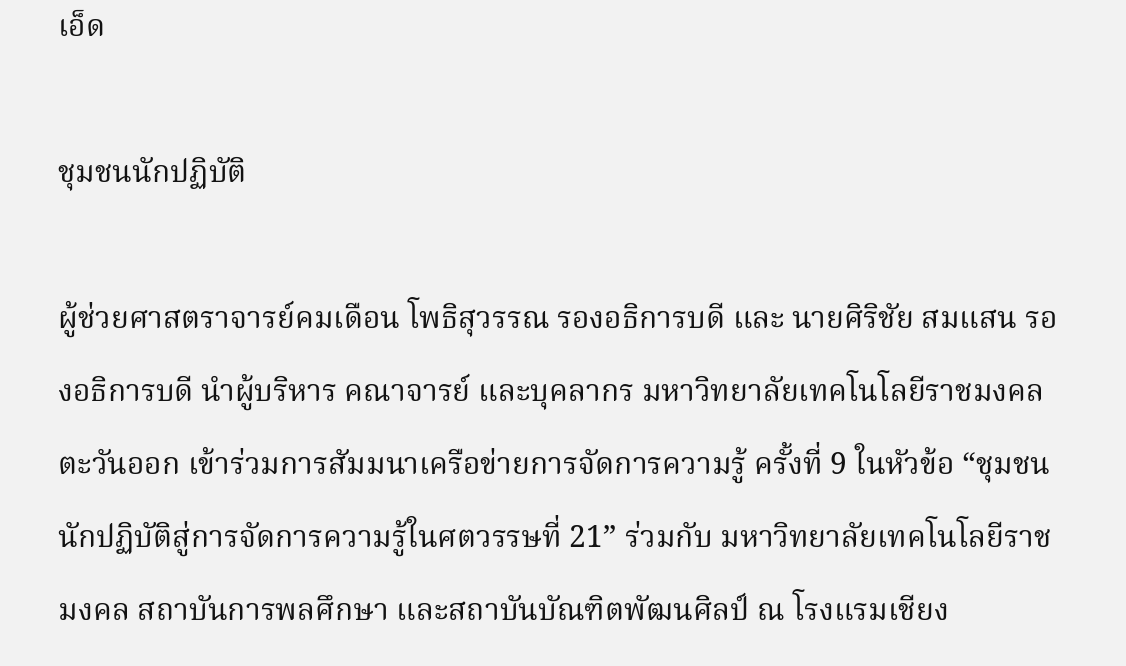เอ็ด

ชุมชนนักปฏิบัติ

ผู้ช่วยศาสตราจารย์คมเดือน โพธิสุวรรณ รองอธิการบดี และ นายศิริชัย สมแสน รองอธิการบดี นำผู้บริหาร คณาจารย์ และบุคลากร มหาวิทยาลัยเทคโนโลยีราชมงคลตะวันออก เข้าร่วมการสัมมนาเครือข่ายการจัดการความรู้ ครั้งที่ 9 ในหัวข้อ “ชุมชนนักปฏิบัติสู่การจัดการความรู้ในศตวรรษที่ 21” ร่วมกับ มหาวิทยาลัยเทคโนโลยีราชมงคล สถาบันการพลศึกษา และสถาบันบัณฑิตพัฒนศิลป์ ณ โรงแรมเชียง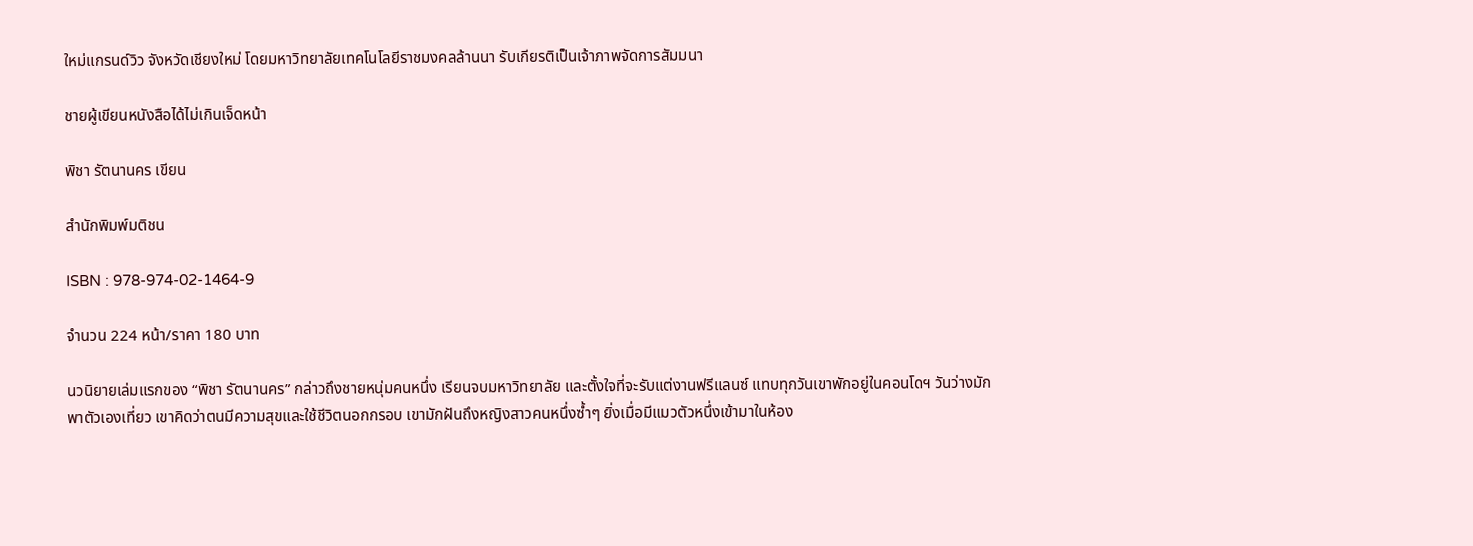ใหม่แกรนด์วิว จังหวัดเชียงใหม่ โดยมหาวิทยาลัยเทคโนโลยีราชมงคลล้านนา รับเกียรติเป็นเจ้าภาพจัดการสัมมนา

ชายผู้เขียนหนังสือได้ไม่เกินเจ็ดหน้า

พิชา รัตนานคร เขียน

สำนักพิมพ์มติชน

ISBN : 978-974-02-1464-9

จำนวน 224 หน้า/ราคา 180 บาท

นวนิยายเล่มแรกของ “พิชา รัตนานคร” กล่าวถึงชายหนุ่มคนหนึ่ง เรียนจบมหาวิทยาลัย และตั้งใจที่จะรับแต่งานฟรีแลนซ์ แทบทุกวันเขาพักอยู่ในคอนโดฯ วันว่างมักพาตัวเองเที่ยว เขาคิดว่าตนมีความสุขและใช้ชีวิตนอกกรอบ เขามักฝันถึงหญิงสาวคนหนึ่งซ้ำๆ ยิ่งเมื่อมีแมวตัวหนึ่งเข้ามาในห้อง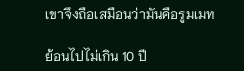เขาจึงถือเสมือนว่ามันคือรูมเมท

ย้อนไปไม่เกิน 10 ปี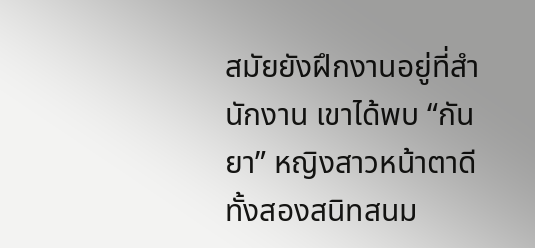สมัยยังฝึกงานอยู่ที่สำนักงาน เขาได้พบ “กันยา” หญิงสาวหน้าตาดี ทั้งสองสนิทสนม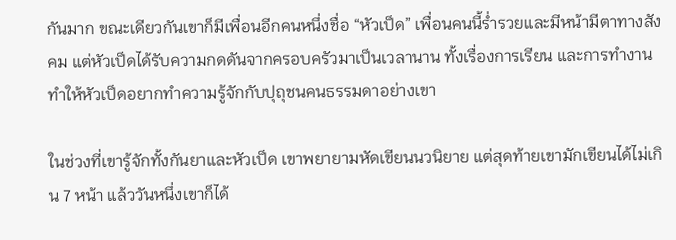กันมาก ขณะเดียวกันเขาก็มีเพื่อนอีกคนหนึ่งชื่อ “หัวเป็ด” เพื่อนคนนี้ร่ำรวยและมีหน้ามีตาทางสังคม แต่หัวเป็ดได้รับความกดดันจากครอบครัวมาเป็นเวลานาน ทั้งเรื่องการเรียน และการทำงาน ทำให้หัวเป็ดอยากทำความรู้จักกับปุถุชนคนธรรมดาอย่างเขา

ในช่วงที่เขารู้จักทั้งกันยาและหัวเป็ด เขาพยายามหัดเขียนนวนิยาย แต่สุดท้ายเขามักเขียนได้ไม่เกิน 7 หน้า แล้ววันหนึ่งเขาก็ได้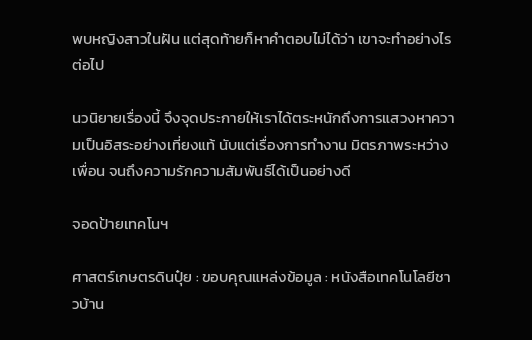พบหญิงสาวในฝัน แต่สุดท้ายก็หาคำตอบไม่ได้ว่า เขาจะทำอย่างไรต่อไป

นวนิยายเรื่องนี้ จึงจุดประกายให้เราได้ตระหนักถึงการแสวงหาความเป็นอิสระอย่างเที่ยงแท้ นับแต่เรื่องการทำงาน มิตรภาพระหว่างเพื่อน จนถึงความรักความสัมพันธ์ได้เป็นอย่างดี

จอดป้ายเทคโนฯ

ศาสตร์เกษตรดินปุ๋ย : ขอบคุณแหล่งข้อมูล : หนังสือเทคโนโลยีชาวบ้าน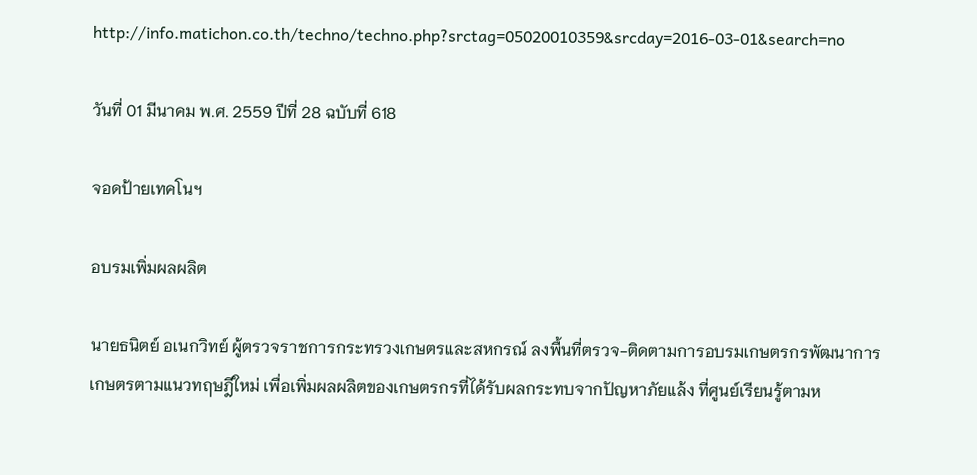http://info.matichon.co.th/techno/techno.php?srctag=05020010359&srcday=2016-03-01&search=no

วันที่ 01 มีนาคม พ.ศ. 2559 ปีที่ 28 ฉบับที่ 618

จอดป้ายเทคโนฯ

อบรมเพิ่มผลผลิต

นายธนิตย์ อเนกวิทย์ ผู้ตรวจราชการกระทรวงเกษตรและสหกรณ์ ลงพื้นที่ตรวจ-ติดตามการอบรมเกษตรกรพัฒนาการเกษตรตามแนวทฤษฎีใหม่ เพื่อเพิ่มผลผลิตของเกษตรกรที่ได้รับผลกระทบจากปัญหาภัยแล้ง ที่ศูนย์เรียนรู้ตามห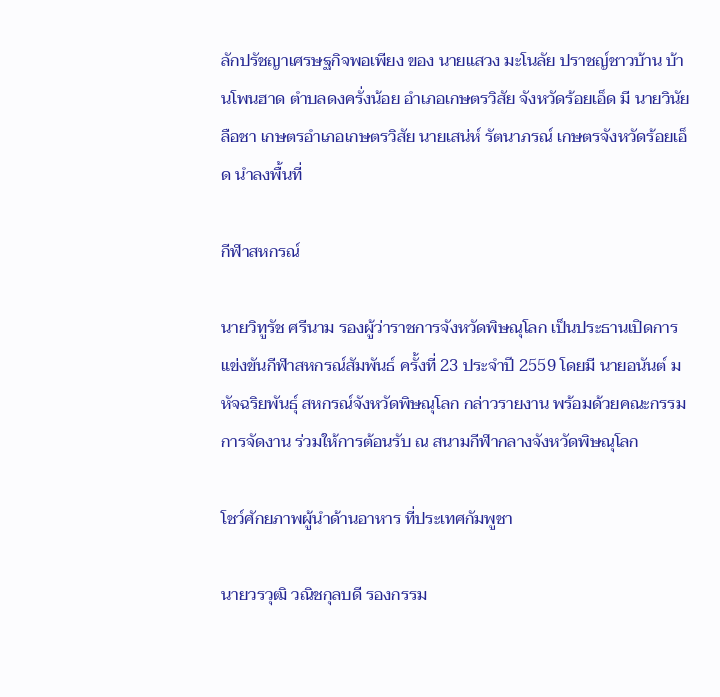ลักปรัชญาเศรษฐกิจพอเพียง ของ นายแสวง มะโนลัย ปราชญ์ชาวบ้าน บ้านโพนฮาด ตำบลดงครั่งน้อย อำเภอเกษตรวิสัย จังหวัดร้อยเอ็ด มี นายวินัย ลือชา เกษตรอำเภอเกษตรวิสัย นายเสน่ห์ รัตนาภรณ์ เกษตรจังหวัดร้อยเอ็ด นำลงพื้นที่

กีฬาสหกรณ์

นายวิทูรัช ศรีนาม รองผู้ว่าราชการจังหวัดพิษณุโลก เป็นประธานเปิดการแข่งขันกีฬาสหกรณ์สัมพันธ์ ครั้งที่ 23 ประจำปี 2559 โดยมี นายอนันต์ มหัจฉริยพันธุ์ สหกรณ์จังหวัดพิษณุโลก กล่าวรายงาน พร้อมด้วยคณะกรรมการจัดงาน ร่วมให้การต้อนรับ ณ สนามกีฬากลางจังหวัดพิษณุโลก

โชว์ศักยภาพผู้นำด้านอาหาร ที่ประเทศกัมพูชา

นายวรวุฒิ วณิชกุลบดี รองกรรม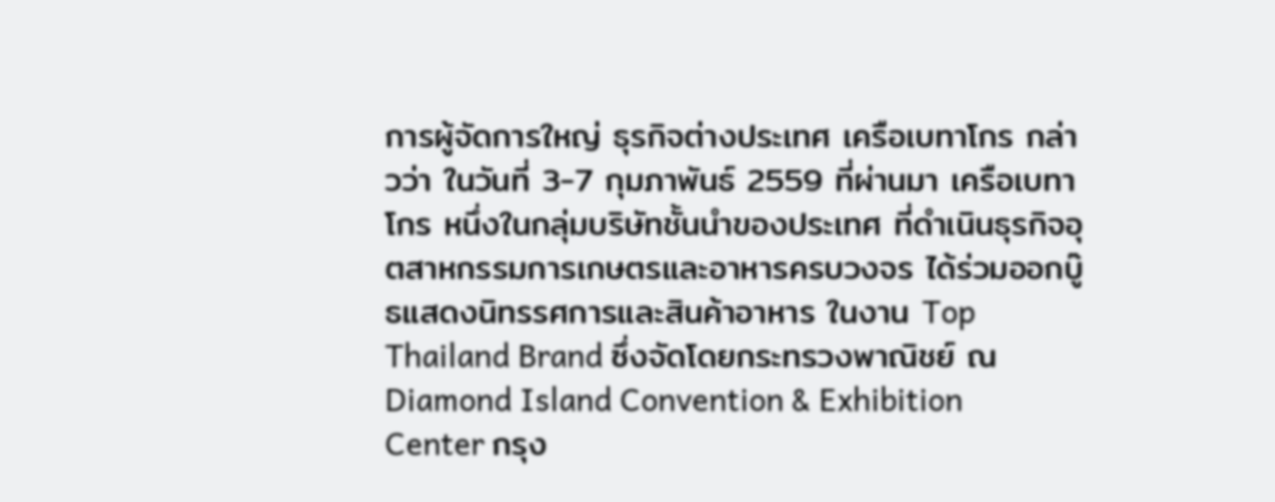การผู้จัดการใหญ่ ธุรกิจต่างประเทศ เครือเบทาโกร กล่าวว่า ในวันที่ 3-7 กุมภาพันธ์ 2559 ที่ผ่านมา เครือเบทาโกร หนึ่งในกลุ่มบริษัทชั้นนำของประเทศ ที่ดำเนินธุรกิจอุตสาหกรรมการเกษตรและอาหารครบวงจร ได้ร่วมออกบู๊ธแสดงนิทรรศการและสินค้าอาหาร ในงาน Top Thailand Brand ซึ่งจัดโดยกระทรวงพาณิชย์ ณ Diamond Island Convention & Exhibition Center กรุง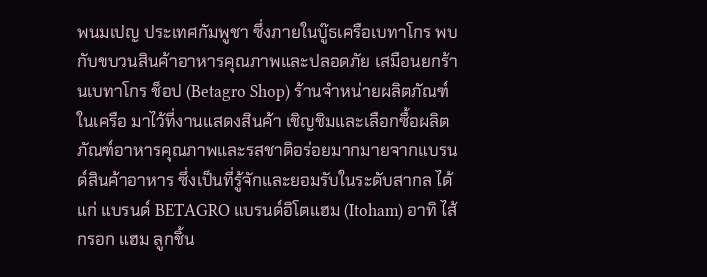พนมเปญ ประเทศกัมพูชา ซึ่งภายในบู๊ธเครือเบทาโกร พบกับขบวนสินค้าอาหารคุณภาพและปลอดภัย เสมือนยกร้านเบทาโกร ช็อป (Betagro Shop) ร้านจำหน่ายผลิตภัณฑ์ในเครือ มาไว้ที่งานแสดงสินค้า เชิญชิมและเลือกซื้อผลิตภัณฑ์อาหารคุณภาพและรสชาติอร่อยมากมายจากแบรนด์สินค้าอาหาร ซึ่งเป็นที่รู้จักและยอมรับในระดับสากล ได้แก่ แบรนด์ BETAGRO แบรนด์อิโตแฮม (Itoham) อาทิ ไส้กรอก แฮม ลูกชิ้น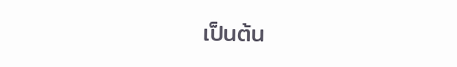เป็นต้น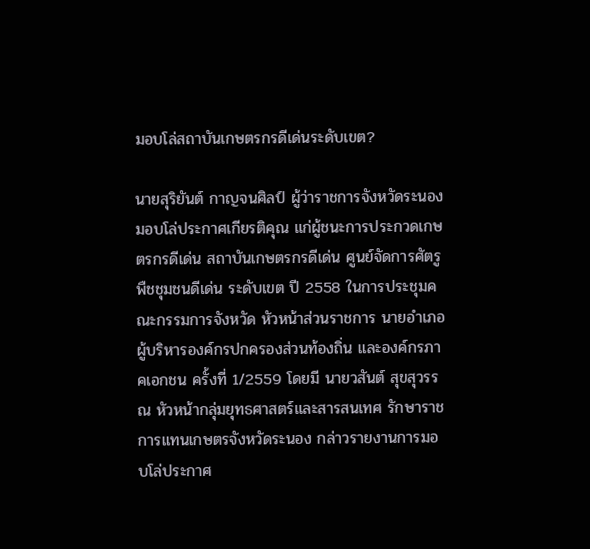มอบโล่สถาบันเกษตรกรดีเด่นระดับเขต?

นายสุริยันต์ กาญจนศิลป์ ผู้ว่าราชการจังหวัดระนอง มอบโล่ประกาศเกียรติคุณ แก่ผู้ชนะการประกวดเกษตรกรดีเด่น สถาบันเกษตรกรดีเด่น ศูนย์จัดการศัตรูพืชชุมชนดีเด่น ระดับเขต ปี 2558 ในการประชุมคณะกรรมการจังหวัด หัวหน้าส่วนราชการ นายอำเภอ ผู้บริหารองค์กรปกครองส่วนท้องถิ่น และองค์กรภาคเอกชน ครั้งที่ 1/2559 โดยมี นายวสันต์ สุขสุวรรณ หัวหน้ากลุ่มยุทธศาสตร์และสารสนเทศ รักษาราชการแทนเกษตรจังหวัดระนอง กล่าวรายงานการมอบโล่ประกาศ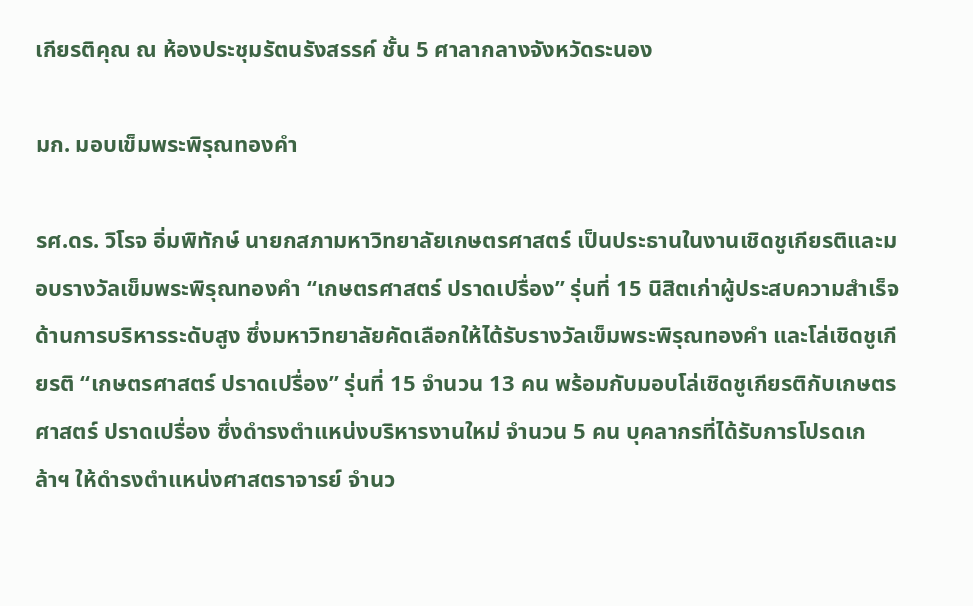เกียรติคุณ ณ ห้องประชุมรัตนรังสรรค์ ชั้น 5 ศาลากลางจังหวัดระนอง

มก. มอบเข็มพระพิรุณทองคำ

รศ.ดร. วิโรจ อิ่มพิทักษ์ นายกสภามหาวิทยาลัยเกษตรศาสตร์ เป็นประธานในงานเชิดชูเกียรติและมอบรางวัลเข็มพระพิรุณทองคำ “เกษตรศาสตร์ ปราดเปรื่อง” รุ่นที่ 15 นิสิตเก่าผู้ประสบความสำเร็จด้านการบริหารระดับสูง ซึ่งมหาวิทยาลัยคัดเลือกให้ได้รับรางวัลเข็มพระพิรุณทองคำ และโล่เชิดชูเกียรติ “เกษตรศาสตร์ ปราดเปรื่อง” รุ่นที่ 15 จำนวน 13 คน พร้อมกับมอบโล่เชิดชูเกียรติกับเกษตรศาสตร์ ปราดเปรื่อง ซึ่งดำรงตำแหน่งบริหารงานใหม่ จำนวน 5 คน บุคลากรที่ได้รับการโปรดเกล้าฯ ให้ดำรงตำแหน่งศาสตราจารย์ จำนว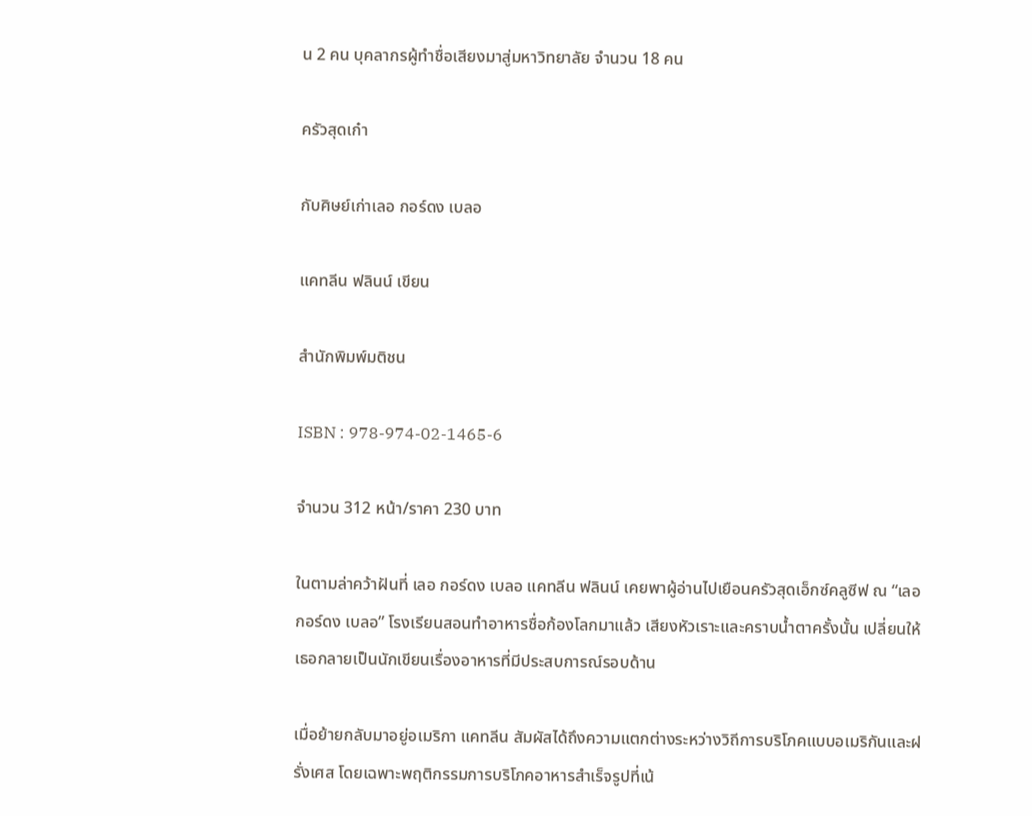น 2 คน บุคลากรผู้ทำชื่อเสียงมาสู่มหาวิทยาลัย จำนวน 18 คน

ครัวสุดเก๋า

กับศิษย์เก่าเลอ กอร์ดง เบลอ

แคทลีน ฟลินน์ เขียน

สำนักพิมพ์มติชน

ISBN : 978-974-02-1465-6

จำนวน 312 หน้า/ราคา 230 บาท

ในตามล่าคว้าฝันที่ เลอ กอร์ดง เบลอ แคทลีน ฟลินน์ เคยพาผู้อ่านไปเยือนครัวสุดเอ็กซ์คลูซีฟ ณ “เลอ กอร์ดง เบลอ” โรงเรียนสอนทำอาหารชื่อก้องโลกมาแล้ว เสียงหัวเราะและคราบน้ำตาครั้งนั้น เปลี่ยนให้เธอกลายเป็นนักเขียนเรื่องอาหารที่มีประสบการณ์รอบด้าน

เมื่อย้ายกลับมาอยู่อเมริกา แคทลีน สัมผัสได้ถึงความแตกต่างระหว่างวิถีการบริโภคแบบอเมริกันและฝรั่งเศส โดยเฉพาะพฤติกรรมการบริโภคอาหารสำเร็จรูปที่เน้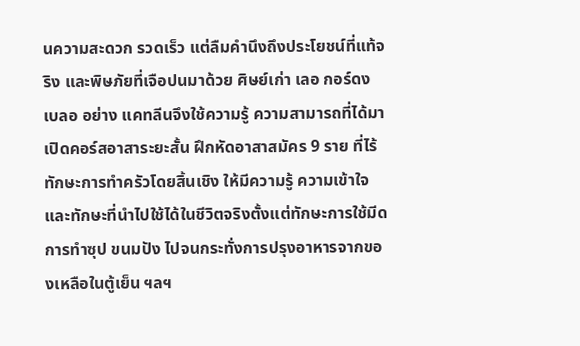นความสะดวก รวดเร็ว แต่ลืมคำนึงถึงประโยชน์ที่แท้จริง และพิษภัยที่เจือปนมาด้วย ศิษย์เก่า เลอ กอร์ดง เบลอ อย่าง แคทลีนจึงใช้ความรู้ ความสามารถที่ได้มาเปิดคอร์สอาสาระยะสั้น ฝึกหัดอาสาสมัคร 9 ราย ที่ไร้ทักษะการทำครัวโดยสิ้นเชิง ให้มีความรู้ ความเข้าใจ และทักษะที่นำไปใช้ได้ในชีวิตจริงตั้งแต่ทักษะการใช้มีด การทำซุป ขนมปัง ไปจนกระทั่งการปรุงอาหารจากของเหลือในตู้เย็น ฯลฯ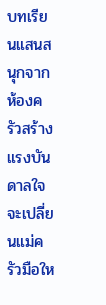บทเรียนแสนสนุกจากห้องครัวสร้างแรงบันดาลใจ จะเปลี่ยนแม่ครัวมือให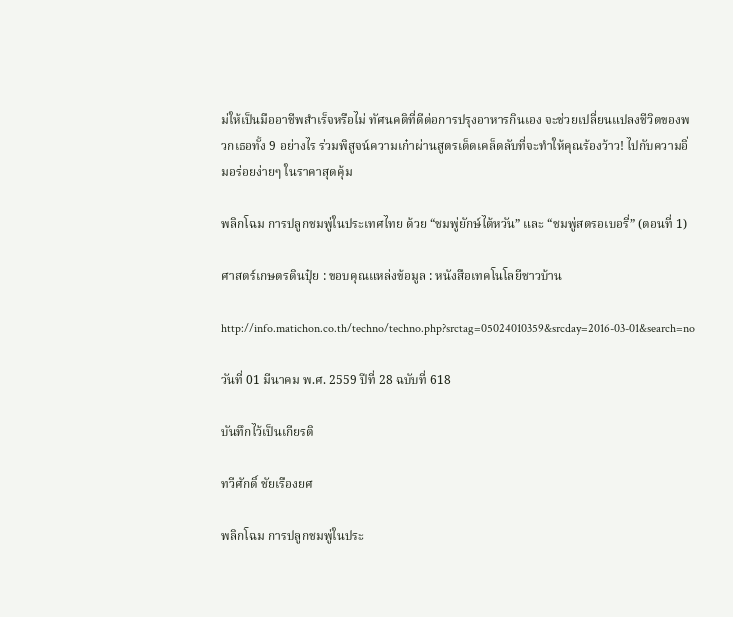ม่ให้เป็นมืออาชีพสำเร็จหรือไม่ ทัศนคติที่ดีต่อการปรุงอาหารกินเอง จะช่วยเปลี่ยนแปลงชีวิตของพวกเธอทั้ง 9 อย่างไร ร่วมพิสูจน์ความเก๋าผ่านสูตรเด็ดเคล็ดลับที่จะทำให้คุณร้องว้าว! ไปกับความอิ่มอร่อยง่ายๆ ในราคาสุดคุ้ม

พลิกโฉม การปลูกชมพู่ในประเทศไทย ด้วย “ชมพู่ยักษ์ไต้หวัน” และ “ชมพู่สตรอเบอรี่” (ตอนที่ 1)

ศาสตร์เกษตรดินปุ๋ย : ขอบคุณแหล่งข้อมูล : หนังสือเทคโนโลยีชาวบ้าน

http://info.matichon.co.th/techno/techno.php?srctag=05024010359&srcday=2016-03-01&search=no

วันที่ 01 มีนาคม พ.ศ. 2559 ปีที่ 28 ฉบับที่ 618

บันทึกไว้เป็นเกียรติ

ทวีศักดิ์ ชัยเรืองยศ

พลิกโฉม การปลูกชมพู่ในประ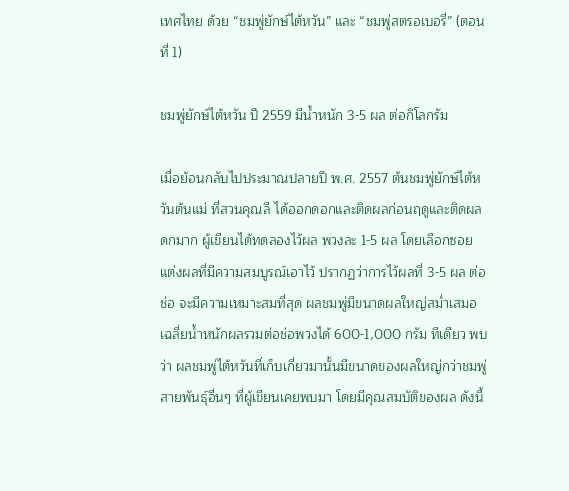เทศไทย ด้วย “ชมพู่ยักษ์ไต้หวัน” และ “ชมพู่สตรอเบอรี่” (ตอนที่ 1)

ชมพู่ยักษ์ไต้หวัน ปี 2559 มีน้ำหนัก 3-5 ผล ต่อกิโลกรัม

เมื่อย้อนกลับไปประมาณปลายปี พ.ศ. 2557 ต้นชมพู่ยักษ์ไต้หวันต้นแม่ ที่สวนคุณลี ได้ออกดอกและติดผลก่อนฤดูและติดผลดกมาก ผู้เขียนได้ทดลองไว้ผล พวงละ 1-5 ผล โดยเลือกซอยแต่งผลที่มีความสมบูรณ์เอาไว้ ปรากฏว่าการไว้ผลที่ 3-5 ผล ต่อช่อ จะมีความเหมาะสมที่สุด ผลชมพู่มีขนาดผลใหญ่สม่ำเสมอ เฉลี่ยน้ำหนักผลรวมต่อช่อพวงได้ 600-1,000 กรัม ทีเดียว พบว่า ผลชมพู่ไต้หวันที่เก็บเกี่ยวมานั้นมีขนาดของผลใหญ่กว่าชมพู่สายพันธุ์อื่นๆ ที่ผู้เขียนเคยพบมา โดยมีคุณสมบัติของผล ดังนี้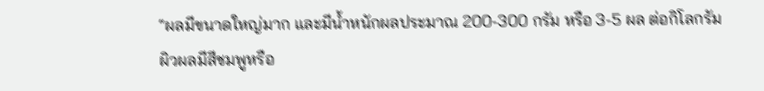“ผลมีขนาดใหญ่มาก และมีน้ำหนักผลประมาณ 200-300 กรัม หรือ 3-5 ผล ต่อกิโลกรัม ผิวผลมีสีชมพูหรือ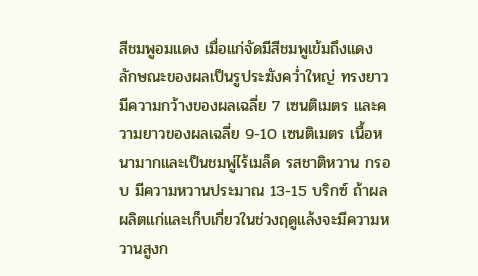สีชมพูอมแดง เมื่อแก่จัดมีสีชมพูเข้มถึงแดง ลักษณะของผลเป็นรูประฆังคว่ำใหญ่ ทรงยาว มีความกว้างของผลเฉลี่ย 7 เซนติเมตร และความยาวของผลเฉลี่ย 9-10 เซนติเมตร เนื้อหนามากและเป็นชมพู่ไร้เมล็ด รสชาติหวาน กรอบ มีความหวานประมาณ 13-15 บริกซ์ ถ้าผลผลิตแก่และเก็บเกี่ยวในช่วงฤดูแล้งจะมีความหวานสูงก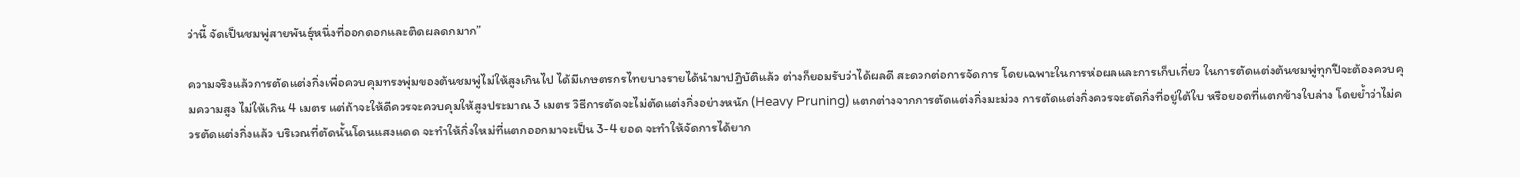ว่านี้ จัดเป็นชมพู่สายพันธุ์หนึ่งที่ออกดอกและติดผลดกมาก”

ความจริงแล้วการตัดแต่งกิ่งเพื่อควบคุมทรงพุ่มของต้นชมพู่ไม่ให้สูงเกินไป ได้มีเกษตรกรไทยบางรายได้นำมาปฏิบัติแล้ว ต่างก็ยอมรับว่าได้ผลดี สะดวกต่อการจัดการ โดยเฉพาะในการห่อผลและการเก็บเกี่ยว ในการตัดแต่งต้นชมพู่ทุกปีจะต้องควบคุมความสูง ไม่ให้เกิน 4 เมตร แต่ถ้าจะให้ดีควรจะควบคุมให้สูงประมาณ 3 เมตร วิธีการตัดจะไม่ตัดแต่งกิ่งอย่างหนัก (Heavy Pruning) แตกต่างจากการตัดแต่งกิ่งมะม่วง การตัดแต่งกิ่งควรจะตัดกิ่งที่อยู่ใต้ใบ หรือยอดที่แตกข้างใบล่าง โดยย้ำว่าไม่ควรตัดแต่งกิ่งแล้ว บริเวณที่ตัดนั้นโดนแสงแดด จะทำให้กิ่งใหม่ที่แตกออกมาจะเป็น 3-4 ยอด จะทำให้จัดการได้ยาก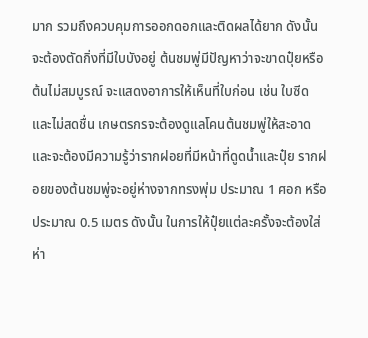มาก รวมถึงควบคุมการออกดอกและติดผลได้ยาก ดังนั้น จะต้องตัดกิ่งที่มีใบบังอยู่ ต้นชมพู่มีปัญหาว่าจะขาดปุ๋ยหรือต้นไม่สมบูรณ์ จะแสดงอาการให้เห็นที่ใบก่อน เช่น ใบซีดและไม่สดชื่น เกษตรกรจะต้องดูแลโคนต้นชมพู่ให้สะอาด และจะต้องมีความรู้ว่ารากฝอยที่มีหน้าที่ดูดน้ำและปุ๋ย รากฝอยของต้นชมพู่จะอยู่ห่างจากทรงพุ่ม ประมาณ 1 ศอก หรือประมาณ 0.5 เมตร ดังนั้น ในการให้ปุ๋ยแต่ละครั้งจะต้องใส่ห่า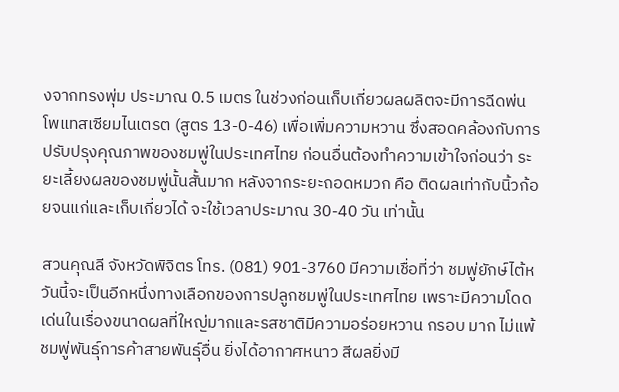งจากทรงพุ่ม ประมาณ 0.5 เมตร ในช่วงก่อนเก็บเกี่ยวผลผลิตจะมีการฉีดพ่นโพแทสเซียมไนเตรต (สูตร 13-0-46) เพื่อเพิ่มความหวาน ซึ่งสอดคล้องกับการปรับปรุงคุณภาพของชมพู่ในประเทศไทย ก่อนอื่นต้องทำความเข้าใจก่อนว่า ระยะเลี้ยงผลของชมพู่นั้นสั้นมาก หลังจากระยะถอดหมวก คือ ติดผลเท่ากับนิ้วก้อยจนแก่และเก็บเกี่ยวได้ จะใช้เวลาประมาณ 30-40 วัน เท่านั้น

สวนคุณลี จังหวัดพิจิตร โทร. (081) 901-3760 มีความเชื่อที่ว่า ชมพู่ยักษ์ไต้หวันนี้จะเป็นอีกหนึ่งทางเลือกของการปลูกชมพู่ในประเทศไทย เพราะมีความโดดเด่นในเรื่องขนาดผลที่ใหญ่มากและรสชาติมีความอร่อยหวาน กรอบ มาก ไม่แพ้ชมพู่พันธุ์การค้าสายพันธุ์อื่น ยิ่งได้อากาศหนาว สีผลยิ่งมี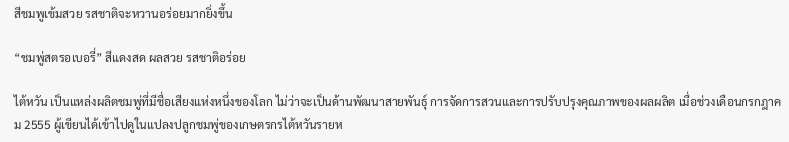สีชมพูเข้มสวย รสชาติจะหวานอร่อยมากยิ่งขึ้น

“ชมพู่สตรอเบอรี่” สีแดงสด ผลสวย รสชาติอร่อย

ไต้หวัน เป็นแหล่งผลิตชมพู่ที่มีชื่อเสียงแห่งหนึ่งของโลก ไม่ว่าจะเป็นด้านพัฒนาสายพันธุ์ การจัดการสวนและการปรับปรุงคุณภาพของผลผลิต เมื่อช่วงเดือนกรกฎาคม 2555 ผู้เขียนได้เข้าไปดูในแปลงปลูกชมพู่ของเกษตรกรไต้หวันรายห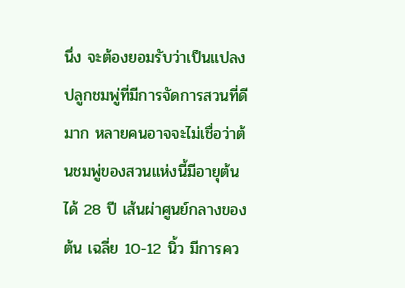นึ่ง จะต้องยอมรับว่าเป็นแปลงปลูกชมพู่ที่มีการจัดการสวนที่ดีมาก หลายคนอาจจะไม่เชื่อว่าต้นชมพู่ของสวนแห่งนี้มีอายุต้นได้ 28 ปี เส้นผ่าศูนย์กลางของต้น เฉลี่ย 10-12 นิ้ว มีการคว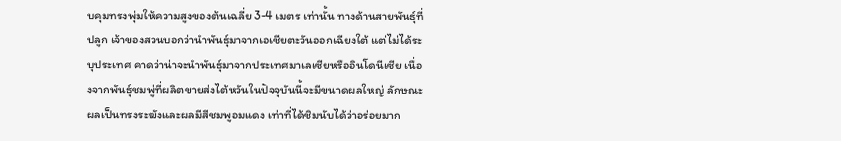บคุมทรงพุ่มให้ความสูงของต้นเฉลี่ย 3-4 เมตร เท่านั้น ทางด้านสายพันธุ์ที่ปลูก เจ้าของสวนบอกว่านำพันธุ์มาจากเอเชียตะวันออกเฉียงใต้ แต่ไม่ได้ระบุประเทศ คาดว่าน่าจะนำพันธุ์มาจากประเทศมาเลเซียหรืออินโดนีเซีย เนื่องจากพันธุ์ชมพู่ที่ผลิตขายส่งไต้หวันในปัจจุบันนี้จะมีขนาดผลใหญ่ ลักษณะผลเป็นทรงระฆังและผลมีสีชมพูอมแดง เท่าที่ได้ชิมนับได้ว่าอร่อยมาก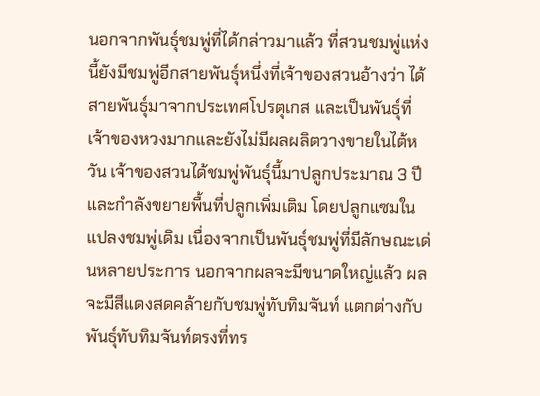นอกจากพันธุ์ชมพู่ที่ได้กล่าวมาแล้ว ที่สวนชมพู่แห่งนี้ยังมีชมพู่อีกสายพันธุ์หนึ่งที่เจ้าของสวนอ้างว่า ได้สายพันธุ์มาจากประเทศโปรตุเกส และเป็นพันธุ์ที่เจ้าของหวงมากและยังไม่มีผลผลิตวางขายในไต้หวัน เจ้าของสวนได้ชมพู่พันธุ์นี้มาปลูกประมาณ 3 ปี และกำลังขยายพื้นที่ปลูกเพิ่มเติม โดยปลูกแซมในแปลงชมพู่เดิม เนื่องจากเป็นพันธุ์ชมพู่ที่มีลักษณะเด่นหลายประการ นอกจากผลจะมีขนาดใหญ่แล้ว ผลจะมีสีแดงสดคล้ายกับชมพู่ทับทิมจันท์ แตกต่างกับพันธุ์ทับทิมจันท์ตรงที่ทร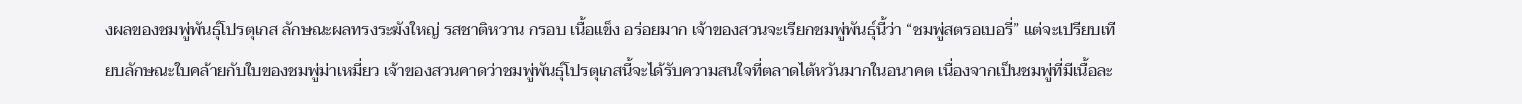งผลของชมพู่พันธุ์โปรตุเกส ลักษณะผลทรงระฆังใหญ่ รสชาติหวาน กรอบ เนื้อแข็ง อร่อยมาก เจ้าของสวนจะเรียกชมพู่พันธุ์นี้ว่า “ชมพู่สตรอเบอรี่” แต่จะเปรียบเทียบลักษณะใบคล้ายกับใบของชมพู่ม่าเหมี่ยว เจ้าของสวนคาดว่าชมพู่พันธุ์โปรตุเกสนี้จะได้รับความสนใจที่ตลาดไต้หวันมากในอนาคต เนื่องจากเป็นชมพู่ที่มีเนื้อละ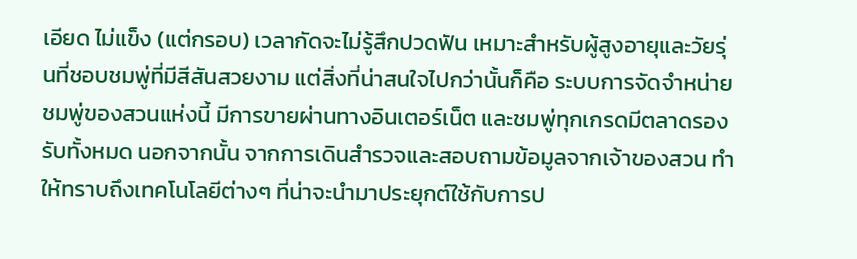เอียด ไม่แข็ง (แต่กรอบ) เวลากัดจะไม่รู้สึกปวดฟัน เหมาะสำหรับผู้สูงอายุและวัยรุ่นที่ชอบชมพู่ที่มีสีสันสวยงาม แต่สิ่งที่น่าสนใจไปกว่านั้นก็คือ ระบบการจัดจำหน่ายชมพู่ของสวนแห่งนี้ มีการขายผ่านทางอินเตอร์เน็ต และชมพู่ทุกเกรดมีตลาดรองรับทั้งหมด นอกจากนั้น จากการเดินสำรวจและสอบถามข้อมูลจากเจ้าของสวน ทำให้ทราบถึงเทคโนโลยีต่างๆ ที่น่าจะนำมาประยุกต์ใช้กับการป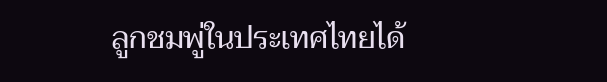ลูกชมพู่ในประเทศไทยได้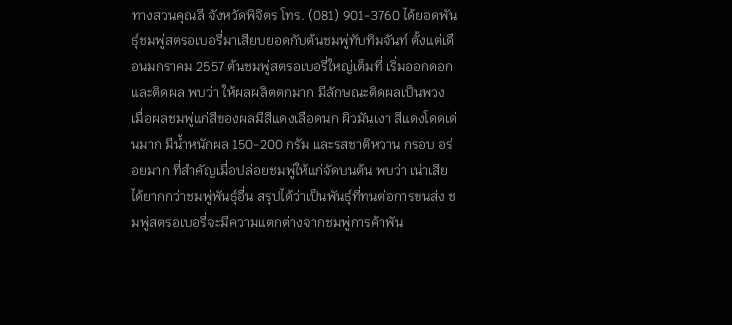ทางสวนคุณลี จังหวัดพิจิตร โทร. (081) 901-3760 ได้ยอดพันธุ์ชมพู่สตรอเบอรี่มาเสียบยอดกับต้นชมพู่ทับทิมจันท์ ตั้งแต่เดือนมกราคม 2557 ต้นชมพู่สตรอเบอรี่ใหญ่เต็มที่ เริ่มออกดอกและติดผล พบว่า ให้ผลผลิตดกมาก มีลักษณะติดผลเป็นพวง เมื่อผลชมพู่แก่สีของผลมีสีแดงเลือดนก ผิวมันเงา สีแดงโดดเด่นมาก มีน้ำหนักผล 150-200 กรัม และรสชาติหวาน กรอบ อร่อยมาก ที่สำคัญเมื่อปล่อยชมพู่ให้แก่จัดบนต้น พบว่า เน่าเสียได้ยากกว่าชมพู่พันธุ์อื่น สรุปได้ว่าเป็นพันธุ์ที่ทนต่อการขนส่ง ชมพู่สตรอเบอรี่จะมีความแตกต่างจากชมพู่การค้าพัน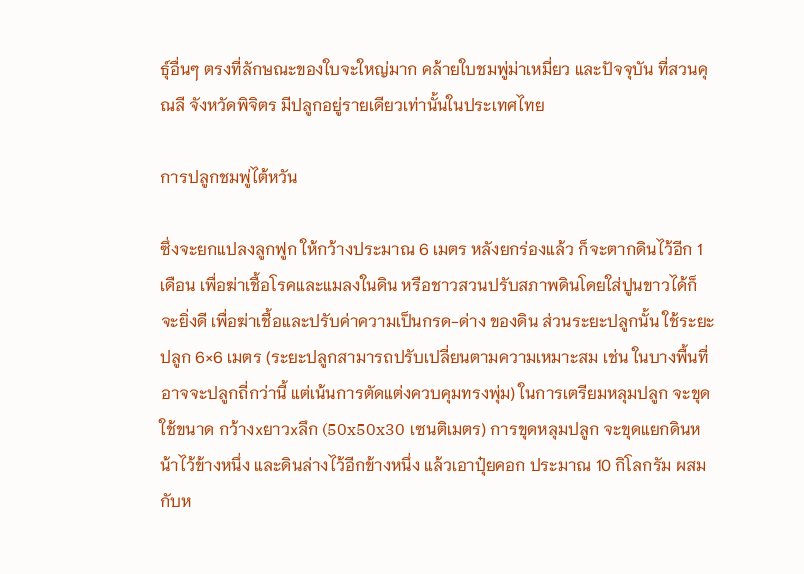ธุ์อื่นๆ ตรงที่ลักษณะของใบจะใหญ่มาก คล้ายใบชมพู่ม่าเหมี่ยว และปัจจุบัน ที่สวนคุณลี จังหวัดพิจิตร มีปลูกอยู่รายเดียวเท่านั้นในประเทศไทย

การปลูกชมพู่ไต้หวัน

ซึ่งจะยกแปลงลูกฟูก ให้กว้างประมาณ 6 เมตร หลังยกร่องแล้ว ก็จะตากดินไว้อีก 1 เดือน เพื่อฆ่าเชื้อโรคและแมลงในดิน หรือชาวสวนปรับสภาพดินโดยใส่ปูนขาวได้ก็จะยิ่งดี เพื่อฆ่าเชื้อและปรับค่าความเป็นกรด-ด่าง ของดิน ส่วนระยะปลูกนั้น ใช้ระยะปลูก 6×6 เมตร (ระยะปลูกสามารถปรับเปลี่ยนตามความเหมาะสม เช่น ในบางพื้นที่อาจจะปลูกถี่กว่านี้ แต่เน้นการตัดแต่งควบคุมทรงพุ่ม) ในการเตรียมหลุมปลูก จะขุดใช้ขนาด กว้างxยาวxลึก (50x50x30 เซนติเมตร) การขุดหลุมปลูก จะขุดแยกดินหน้าไว้ข้างหนึ่ง และดินล่างไว้อีกข้างหนึ่ง แล้วเอาปุ๋ยคอก ประมาณ 10 กิโลกรัม ผสมกับห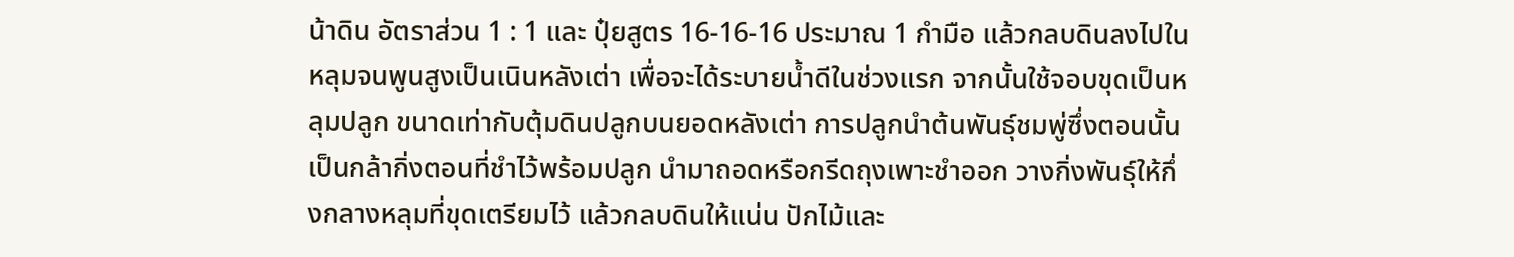น้าดิน อัตราส่วน 1 : 1 และ ปุ๋ยสูตร 16-16-16 ประมาณ 1 กำมือ แล้วกลบดินลงไปในหลุมจนพูนสูงเป็นเนินหลังเต่า เพื่อจะได้ระบายน้ำดีในช่วงแรก จากนั้นใช้จอบขุดเป็นหลุมปลูก ขนาดเท่ากับตุ้มดินปลูกบนยอดหลังเต่า การปลูกนำต้นพันธุ์ชมพู่ซึ่งตอนนั้นเป็นกล้ากิ่งตอนที่ชำไว้พร้อมปลูก นำมาถอดหรือกรีดถุงเพาะชำออก วางกิ่งพันธุ์ให้กึ่งกลางหลุมที่ขุดเตรียมไว้ แล้วกลบดินให้แน่น ปักไม้และ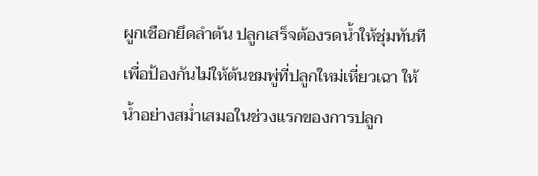ผูกเชือกยึดลำต้น ปลูกเสร็จต้องรดน้ำให้ชุ่มทันที เพื่อป้องกันไม่ให้ต้นชมพู่ที่ปลูกใหม่เหี่ยวเฉา ให้น้ำอย่างสม่ำเสมอในช่วงแรกของการปลูก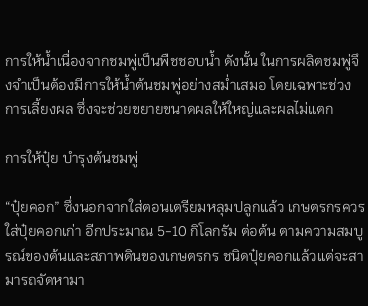การให้น้ำเนื่องจากชมพู่เป็นพืชชอบน้ำ ดังนั้น ในการผลิตชมพู่จึงจำเป็นต้องมีการให้น้ำต้นชมพู่อย่างสม่ำเสมอ โดยเฉพาะช่วงการเลี้ยงผล ซึ่งจะช่วยขยายขนาดผลให้ใหญ่และผลไม่แตก

การให้ปุ๋ย บำรุงต้นชมพู่

“ปุ๋ยคอก” ซึ่งนอกจากใส่ตอนเตรียมหลุมปลูกแล้ว เกษตรกรควรใส่ปุ๋ยคอกเก่า อีกประมาณ 5-10 กิโลกรัม ต่อต้น ตามความสมบูรณ์ของต้นและสภาพดินของเกษตรกร ชนิดปุ๋ยคอกแล้วแต่จะสามารถจัดหามา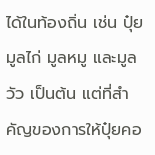ได้ในท้องถิ่น เช่น ปุ๋ยมูลไก่ มูลหมู และมูลวัว เป็นต้น แต่ที่สำคัญของการให้ปุ๋ยคอ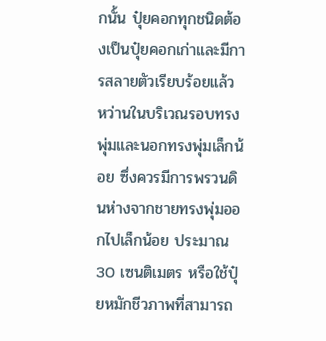กนั้น ปุ๋ยคอกทุกชนิดต้องเป็นปุ๋ยคอกเก่าและมีการสลายตัวเรียบร้อยแล้ว หว่านในบริเวณรอบทรงพุ่มและนอกทรงพุ่มเล็กน้อย ซึ่งควรมีการพรวนดินห่างจากชายทรงพุ่มออกไปเล็กน้อย ประมาณ 30 เซนติเมตร หรือใช้ปุ๋ยหมักชีวภาพที่สามารถ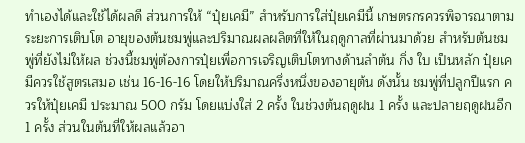ทำเองได้และใช้ได้ผลดี ส่วนการให้ “ปุ๋ยเคมี” สำหรับการใส่ปุ๋ยเคมีนี้ เกษตรกรควรพิจารณาตามระยะการเติบโต อายุของต้นชมพู่และปริมาณผลผลิตที่ให้ในฤดูกาลที่ผ่านมาด้วย สำหรับต้นชมพู่ที่ยังไม่ให้ผล ช่วงนี้ชมพู่ต้องการปุ๋ยเพื่อการเจริญเติบโตทางด้านลำต้น กิ่ง ใบ เป็นหลัก ปุ๋ยเคมีควรใช้สูตรเสมอ เช่น 16-16-16 โดยให้ปริมาณครึ่งหนึ่งของอายุต้น ดังนั้น ชมพู่ที่ปลูกปีแรก ควรให้ปุ๋ยเคมี ประมาณ 500 กรัม โดยแบ่งใส่ 2 ครั้ง ในช่วงต้นฤดูฝน 1 ครั้ง และปลายฤดูฝนอีก 1 ครั้ง ส่วนในต้นที่ให้ผลแล้วอา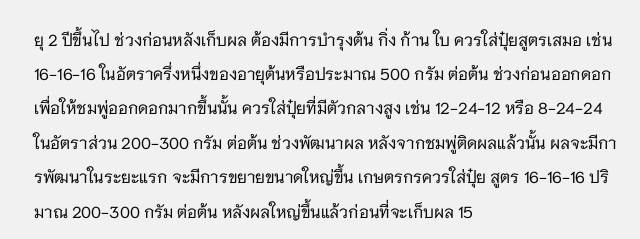ยุ 2 ปีขึ้นไป ช่วงก่อนหลังเก็บผล ต้องมีการบำรุงต้น กิ่ง ก้าน ใบ ควรใส่ปุ๋ยสูตรเสมอ เช่น 16-16-16 ในอัตราครึ่งหนึ่งของอายุต้นหรือประมาณ 500 กรัม ต่อต้น ช่วงก่อนออกดอก เพื่อให้ชมพู่ออกดอกมากขึ้นนั้น ควรใส่ปุ๋ยที่มีตัวกลางสูง เช่น 12-24-12 หรือ 8-24-24 ในอัตราส่วน 200-300 กรัม ต่อต้น ช่วงพัฒนาผล หลังจากชมพู่ติดผลแล้วนั้น ผลจะมีการพัฒนาในระยะแรก จะมีการขยายขนาดใหญ่ขึ้น เกษตรกรควรใส่ปุ๋ย สูตร 16-16-16 ปริมาณ 200-300 กรัม ต่อต้น หลังผลใหญ่ขึ้นแล้วก่อนที่จะเก็บผล 15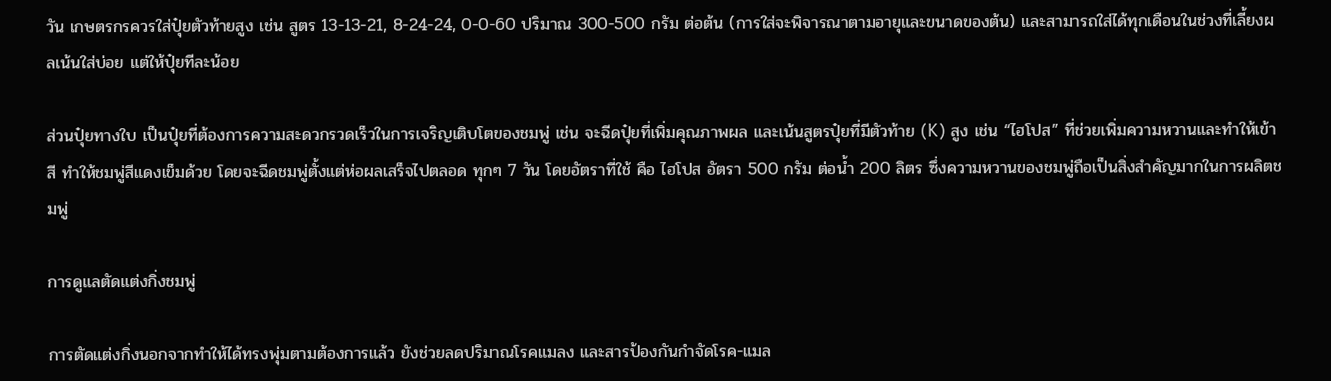วัน เกษตรกรควรใส่ปุ๋ยตัวท้ายสูง เช่น สูตร 13-13-21, 8-24-24, 0-0-60 ปริมาณ 300-500 กรัม ต่อต้น (การใส่จะพิจารณาตามอายุและขนาดของต้น) และสามารถใส่ได้ทุกเดือนในช่วงที่เลี้ยงผลเน้นใส่บ่อย แต่ให้ปุ๋ยทีละน้อย

ส่วนปุ๋ยทางใบ เป็นปุ๋ยที่ต้องการความสะดวกรวดเร็วในการเจริญเติบโตของชมพู่ เช่น จะฉีดปุ๋ยที่เพิ่มคุณภาพผล และเน้นสูตรปุ๋ยที่มีตัวท้าย (K) สูง เช่น “ไฮโปส” ที่ช่วยเพิ่มความหวานและทำให้เข้าสี ทำให้ชมพู่สีแดงเข็มด้วย โดยจะฉีดชมพู่ตั้งแต่ห่อผลเสร็จไปตลอด ทุกๆ 7 วัน โดยอัตราที่ใช้ คือ ไฮโปส อัตรา 500 กรัม ต่อน้ำ 200 ลิตร ซึ่งความหวานของชมพู่ถือเป็นสิ่งสำคัญมากในการผลิตชมพู่

การดูแลตัดแต่งกิ่งชมพู่

การตัดแต่งกิ่งนอกจากทำให้ได้ทรงพุ่มตามต้องการแล้ว ยังช่วยลดปริมาณโรคแมลง และสารป้องกันกำจัดโรค-แมล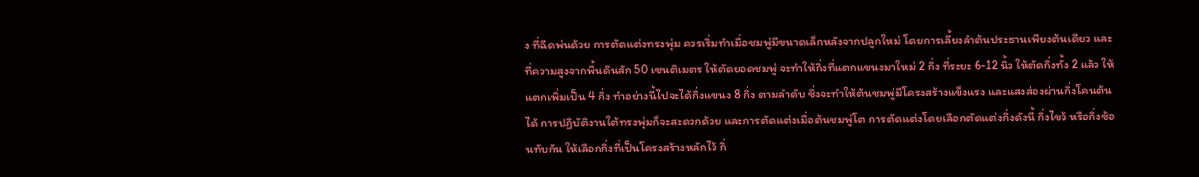ง ที่ฉีดพ่นด้วย การตัดแต่งทรงพุ่ม ควรเริ่มทำเมื่อชมพู่มีขนาดเล็กหลังจากปลูกใหม่ โดยการเลี้ยงลำต้นประธานเพียงต้นเดียว และที่ความสูงจากพื้นดินสัก 50 เซนติเมตร ให้ตัดยอดชมพู่ จะทำให้กิ่งที่แตกแขนงมาใหม่ 2 กิ่ง ที่ระยะ 6-12 นิ้ว ให้ตัดกิ่งทั้ง 2 แล้ว ให้แตกเพิ่มเป็น 4 กิ่ง ทำอย่างนี้ไปจะได้กิ่งแขนง 8 กิ่ง ตามลำดับ ซึ่งจะทำให้ต้นชมพู่มีโครงสร้างแข็งแรง และแสงส่องผ่านกิ่งโคนต้นได้ การปฏิบัติงานใต้ทรงพุ่มก็จะสะดวกด้วย และการตัดแต่งเมื่อต้นชมพู่โต การตัดแต่งโดยเลือกตัดแต่งกิ่งดังนี้ กิ่งไขว้ หรือกิ่งซ้อนทับกัน ให้เลือกกิ่งที่เป็นโครงสร้างหลักไว้ กิ่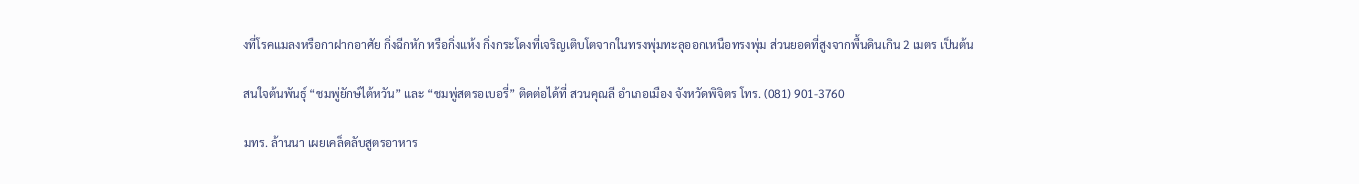งที่โรคแมลงหรือกาฝากอาศัย กิ่งฉีกหัก หรือกิ่งแห้ง กิ่งกระโดงที่เจริญเติบโตจากในทรงพุ่มทะลุออกเหนือทรงพุ่ม ส่วนยอดที่สูงจากพื้นดินเกิน 2 เมตร เป็นต้น

สนใจต้นพันธุ์ “ชมพู่ยักษ์ไต้หวัน” และ “ชมพู่สตรอเบอรี่” ติดต่อได้ที่ สวนคุณลี อำเภอเมือง จังหวัดพิจิตร โทร. (081) 901-3760

มทร. ล้านนา เผยเคล็ดลับสูตรอาหาร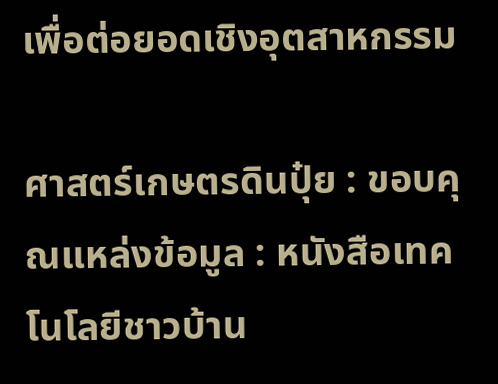เพื่อต่อยอดเชิงอุตสาหกรรม

ศาสตร์เกษตรดินปุ๋ย : ขอบคุณแหล่งข้อมูล : หนังสือเทคโนโลยีชาวบ้าน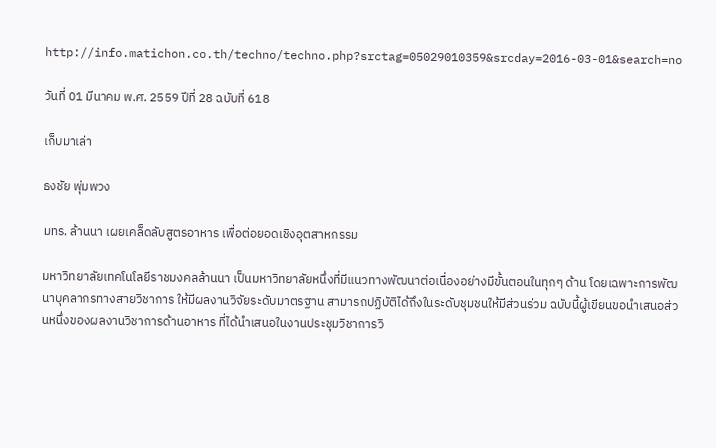http://info.matichon.co.th/techno/techno.php?srctag=05029010359&srcday=2016-03-01&search=no

วันที่ 01 มีนาคม พ.ศ. 2559 ปีที่ 28 ฉบับที่ 618

เก็บมาเล่า

ธงชัย พุ่มพวง

มทร. ล้านนา เผยเคล็ดลับสูตรอาหาร เพื่อต่อยอดเชิงอุตสาหกรรม

มหาวิทยาลัยเทคโนโลยีราชมงคลล้านนา เป็นมหาวิทยาลัยหนึ่งที่มีแนวทางพัฒนาต่อเนื่องอย่างมีขั้นตอนในทุกๆ ด้าน โดยเฉพาะการพัฒนาบุคลากรทางสายวิชาการ ให้มีผลงานวิจัยระดับมาตรฐาน สามารถปฏิบัติได้ถึงในระดับชุมชนให้มีส่วนร่วม ฉบับนี้ผู้เขียนขอนำเสนอส่วนหนึ่งของผลงานวิชาการด้านอาหาร ที่ได้นำเสนอในงานประชุมวิชาการวิ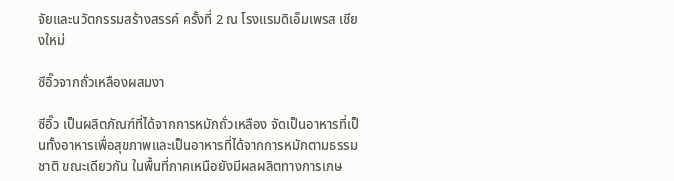จัยและนวัตกรรมสร้างสรรค์ ครั้งที่ 2 ณ โรงแรมดิเอ็มเพรส เชียงใหม่

ซีอิ๊วจากถั่วเหลืองผสมงา

ซีอิ๊ว เป็นผลิตภัณฑ์ที่ได้จากการหมักถั่วเหลือง จัดเป็นอาหารที่เป็นทั้งอาหารเพื่อสุขภาพและเป็นอาหารที่ได้จากการหมักตามธรรมชาติ ขณะเดียวกัน ในพื้นที่ภาคเหนือยังมีผลผลิตทางการเกษ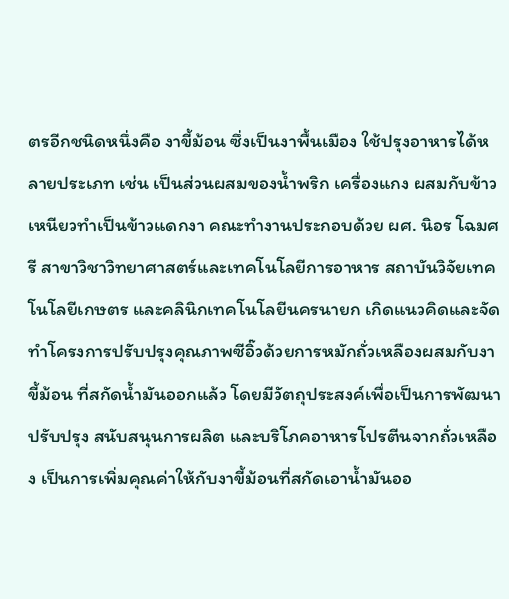ตรอีกชนิดหนึ่งคือ งาขี้ม้อน ซึ่งเป็นงาพื้นเมือง ใช้ปรุงอาหารได้หลายประเภท เช่น เป็นส่วนผสมของน้ำพริก เครื่องแกง ผสมกับข้าวเหนียวทำเป็นข้าวแดกงา คณะทำงานประกอบด้วย ผศ. นิอร โฉมศรี สาขาวิชาวิทยาศาสตร์และเทคโนโลยีการอาหาร สถาบันวิจัยเทคโนโลยีเกษตร และคลินิกเทคโนโลยีนครนายก เกิดแนวคิดและจัดทำโครงการปรับปรุงคุณภาพซีอิ๊วด้วยการหมักถั่วเหลืองผสมกับงาขี้ม้อน ที่สกัดน้ำมันออกแล้ว โดยมีวัตถุประสงค์เพื่อเป็นการพัฒนา ปรับปรุง สนับสนุนการผลิต และบริโภคอาหารโปรตีนจากถั่วเหลือง เป็นการเพิ่มคุณค่าให้กับงาขี้ม้อนที่สกัดเอาน้ำมันออ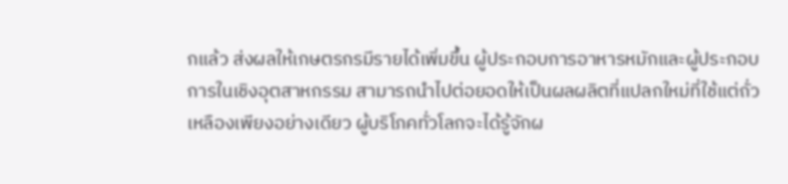กแล้ว ส่งผลให้เกษตรกรมีรายได้เพิ่มขึ้น ผู้ประกอบการอาหารหมักและผู้ประกอบการในเชิงอุตสาหกรรม สามารถนำไปต่อยอดให้เป็นผลผลิตที่แปลกใหม่ที่ใช้แต่ถั่วเหลืองเพียงอย่างเดียว ผู้บริโภคทั่วโลกจะได้รู้จักผ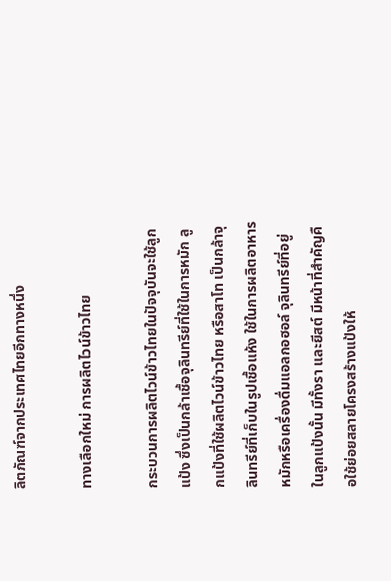ลิตภัณฑ์จากประเทศไทยอีกทางหนึ่ง

ทางเลือกใหม่ การผลิตไวน์ข้าวไทย

กระบวนการผลิตไวน์ข้าวไทยในปัจจุบันจะใช้ลูกแป้ง ซึ่งเป็นกล้าเชื้อจุลินทรีย์ที่ใช้ในการหมัก ลูกแป้งที่ใช้ผลิตไวน์ข้าวไทย หรือสาโท เป็นกล้าจุลินทรีย์ที่เก็บในรูปเชื้อแห้ง ใช้ในการผลิตอาหารหมักหรือเครื่องดื่มแอลกอฮอล์ จุลินทรีย์ที่อยู่ในลูกแป้งนั้น มีทั้งรา และยีสต์ มีหน้าที่สำคัญคือใช้ย่อยสลายโครงสร้างแป้งให้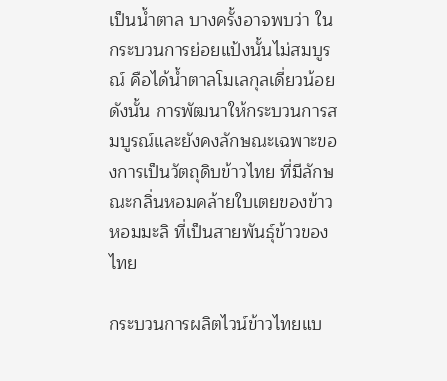เป็นน้ำตาล บางครั้งอาจพบว่า ในกระบวนการย่อยแป้งนั้นไม่สมบูรณ์ คือได้น้ำตาลโมเลกุลเดี่ยวน้อย ดังนั้น การพัฒนาให้กระบวนการสมบูรณ์และยังคงลักษณะเฉพาะของการเป็นวัตถุดิบข้าวไทย ที่มีลักษณะกลิ่นหอมคล้ายใบเตยของข้าวหอมมะลิ ที่เป็นสายพันธุ์ข้าวของไทย

กระบวนการผลิตไวน์ข้าวไทยแบ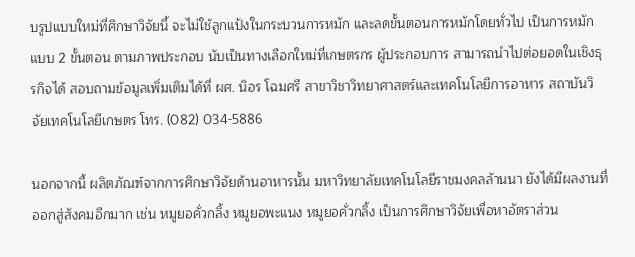บรูปแบบใหม่ที่ศึกษาวิจัยนี้ จะไม่ใช้ลูกแป้งในกระบวนการหมัก และลดขั้นตอนการหมักโดยทั่วไป เป็นการหมักแบบ 2 ขั้นตอน ตามภาพประกอบ นับเป็นทางเลือกใหม่ที่เกษตรกร ผู้ประกอบการ สามารถนำไปต่อยอดในเชิงธุรกิจได้ สอบถามข้อมูลเพิ่มเติมได้ที่ ผศ. นิอร โฉมศรี สาขาวิชาวิทยาศาสตร์และเทคโนโลยีการอาหาร สถาบันวิจัยเทคโนโลยีเกษตร โทร. (082) 034-5886

นอกจากนี้ ผลิตภัณฑ์จากการศึกษาวิจัยด้านอาหารนั้น มหาวิทยาลัยเทคโนโลยีราชมงคลล้านนา ยังได้มีผลงานที่ออกสู่สังคมอีกมาก เช่น หมูยอคั่วกลิ้ง หมูยอพะแนง หมูยอคั่วกลิ้ง เป็นการศึกษาวิจัยเพื่อหาอัตราส่วน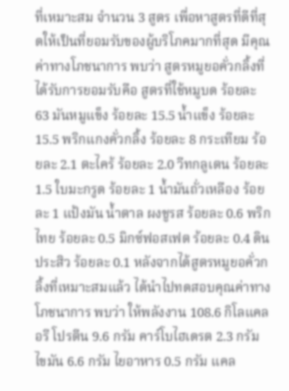ที่เหมาะสม จำนวน 3 สูตร เพื่อหาสูตรที่ดีที่สุดให้เป็นที่ยอมรับของผู้บริโภคมากที่สุด มีคุณค่าทางโภชนาการ พบว่า สูตรหมูยอคั่วกลิ้งที่ได้รับการยอมรับคือ สูตรที่ใช้หมูบด ร้อยละ 63 มันหมูแข็ง ร้อยละ 15.5 น้ำแข็ง ร้อยละ 15.5 พริกแกงคั่วกลิ้ง ร้อยละ 8 กระเทียม ร้อยละ 2.1 ตะไคร้ ร้อยละ 2.0 วีทกลูเตน ร้อยละ 1.5 ใบมะกรูด ร้อยละ 1 น้ำมันถั่วเหลือง ร้อยละ 1 แป้งมัน น้ำตาล ผงชูรส ร้อยละ 0.6 พริกไทย ร้อยละ 0.5 มิกซ์ฟอสเฟต ร้อยละ 0.4 ดินประสิว ร้อยละ 0.1 หลังจากได้สูตรหมูยอคั่วกลิ้งที่เหมาะสมแล้ว ได้นำไปทดสอบคุณค่าทางโภชนาการ พบว่า ให้พลังงาน 108.6 กิโลแคลอรี โปรตีน 9.6 กรัม คาร์โบไฮเดรต 2.3 กรัม ไขมัน 6.6 กรัม ไยอาหาร 0.5 กรัม แคล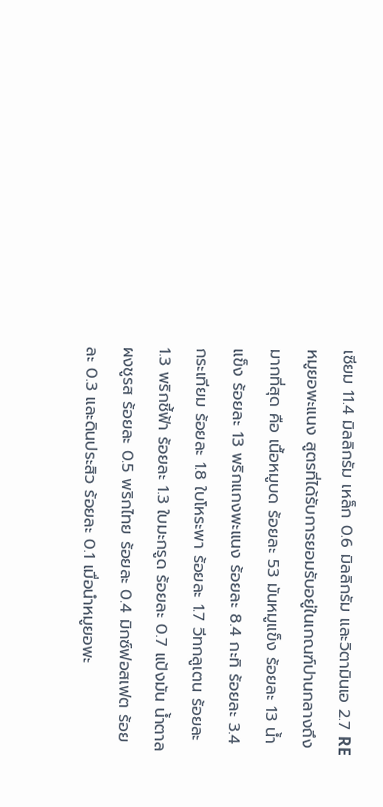เซียม 11.4 มิลลิกรัม เหล็ก 0.6 มิลลิกรัม และวิตามินเอ 2.7 RE หมูยอพะแนง สูตรที่ได้รับการยอมรับอยู่ในเกณฑ์ปานกลางถึงมากที่สุด คือ เนื้อหมูบด ร้อยละ 53 มันหมูแข็ง ร้อยละ 13 น้ำแข็ง ร้อยละ 13 พริกแกงพะแนง ร้อยละ 8.4 กะทิ ร้อยละ 3.4 กระเทียม ร้อยละ 1.8 ใบโหระพา ร้อยละ 1.7 วีทกลูเตน ร้อยละ 1.3 พริกชี้ฟ้า ร้อยละ 1.3 ใบมะกรูด ร้อยละ 0.7 แป้งมัน น้ำตาล ผงชูรส ร้อยละ 0.5 พริกไทย ร้อยละ 0.4 มิกซ์ฟอสเฟต ร้อยละ 0.3 และดินประสิว ร้อยละ 0.1 เมื่อนำหมูยอพะ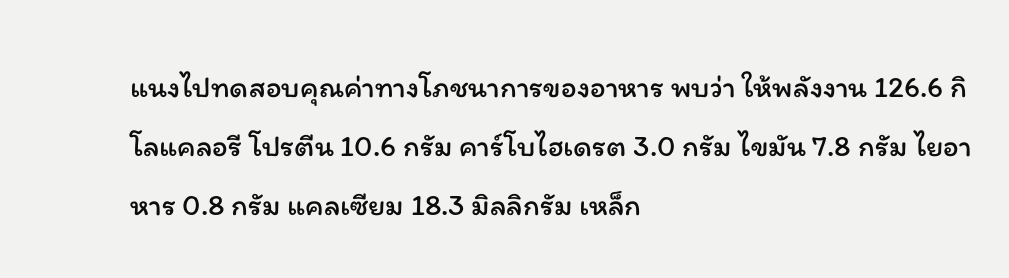แนงไปทดสอบคุณค่าทางโภชนาการของอาหาร พบว่า ให้พลังงาน 126.6 กิโลแคลอรี โปรตีน 10.6 กรัม คาร์โบไฮเดรต 3.0 กรัม ไขมัน 7.8 กรัม ไยอาหาร 0.8 กรัม แคลเซียม 18.3 มิลลิกรัม เหล็ก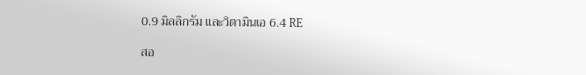0.9 มิลลิกรัม และวิตามินเอ 6.4 RE

สอ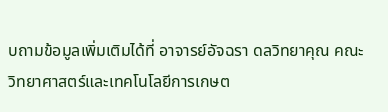บถามข้อมูลเพิ่มเติมได้ที่ อาจารย์อัจฉรา ดลวิทยาคุณ คณะวิทยาศาสตร์และเทคโนโลยีการเกษต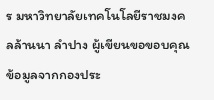ร มหาวิทยาลัยเทคโนโลยีราชมงคลล้านนา ลำปาง ผู้เขียนขอขอบคุณข้อมูลจากกองประ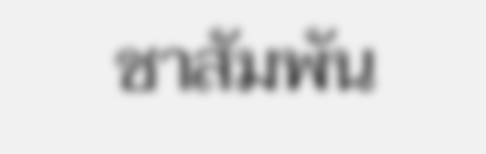ชาสัมพัน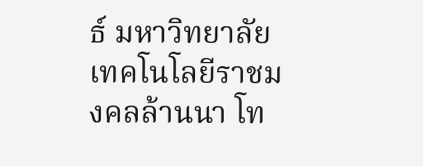ธ์ มหาวิทยาลัยเทคโนโลยีราชมงคลล้านนา โท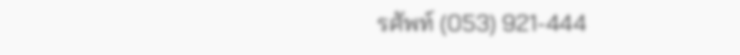รศัพท์ (053) 921-444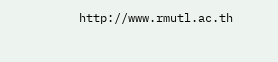http://www.rmutl.ac.th